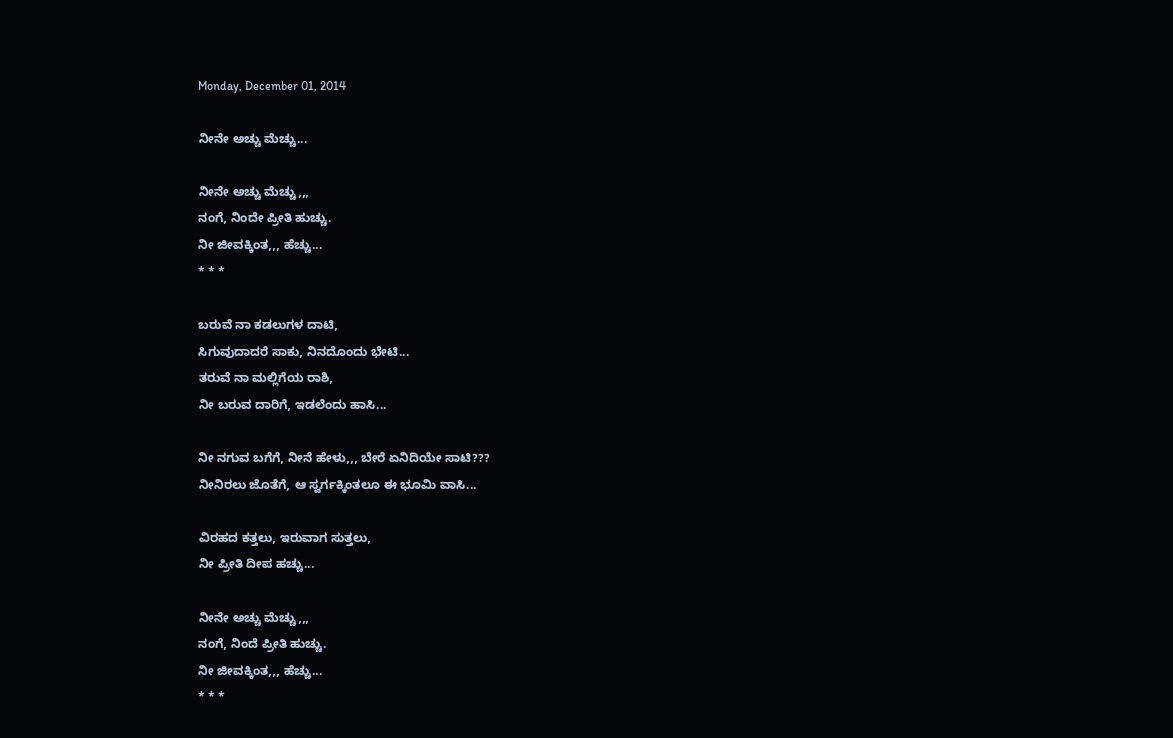Monday, December 01, 2014

ನೀನೇ ಅಚ್ಚು ಮೆಚ್ಚು...

ನೀನೇ ಅಚ್ಚು ಮೆಚ್ಚು,,,
ನಂಗೆ, ನಿಂದೇ ಪ್ರೀತಿ ಹುಚ್ಚು.
ನೀ ಜೀವಕ್ಕಿಂತ,,, ಹೆಚ್ಚು...
* * *

ಬರುವೆ ನಾ ಕಡಲುಗಳ ದಾಟಿ,
ಸಿಗುವುದಾದರೆ ಸಾಕು, ನಿನದೊಂದು ಭೇಟಿ...
ತರುವೆ ನಾ ಮಲ್ಲಿಗೆಯ ರಾಶಿ,
ನೀ ಬರುವ ದಾರಿಗೆ, ಇಡಲೆಂದು ಹಾಸಿ...

ನೀ ನಗುವ ಬಗೆಗೆ, ನೀನೆ ಹೇಳು,,, ಬೇರೆ ಏನಿದಿಯೇ ಸಾಟಿ???
ನೀನಿರಲು ಜೊತೆಗೆ, ಆ ಸ್ವರ್ಗಕ್ಕಿಂತಲೂ ಈ ಭೂಮಿ ವಾಸಿ...

ವಿರಹದ ಕತ್ತಲು, ಇರುವಾಗ ಸುತ್ತಲು,
ನೀ ಪ್ರೀತಿ ದೀಪ ಹಚ್ಚು...

ನೀನೇ ಅಚ್ಚು ಮೆಚ್ಚು,,,
ನಂಗೆ, ನಿಂದೆ ಪ್ರೀತಿ ಹುಚ್ಚು.
ನೀ ಜೀವಕ್ಕಿಂತ,,, ಹೆಚ್ಚು...
* * *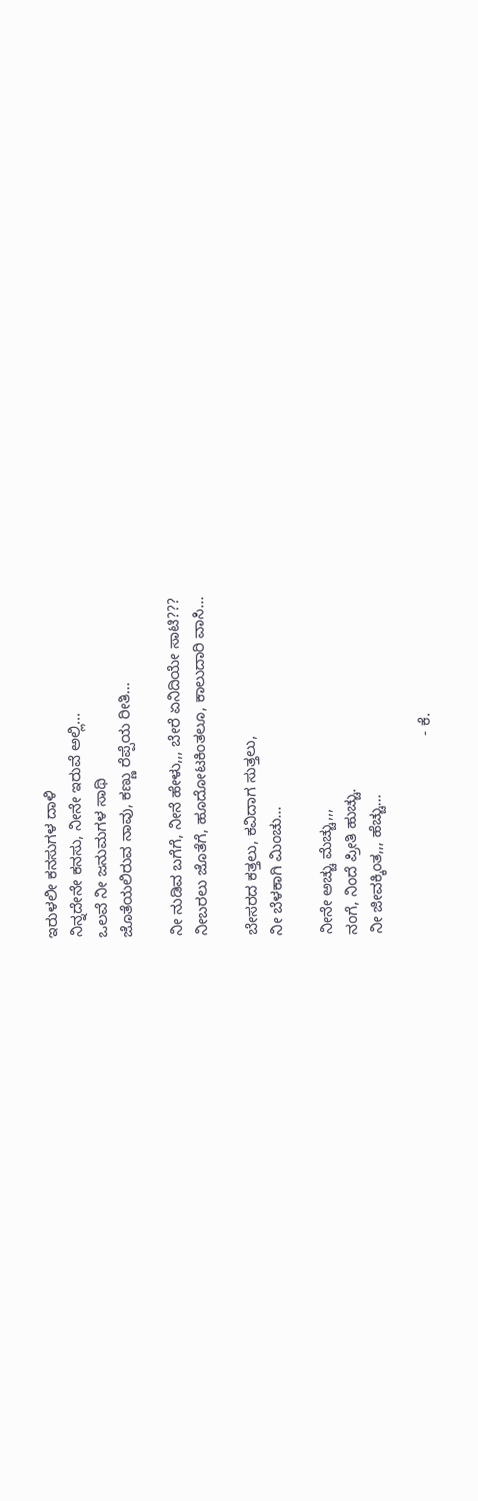ಇರುಳಲೀ ಕನಸುಗಳ ದಾಳಿ
ನಿನ್ನದೇನೇ ಕನಸು, ನೀನೇ ಇರುವೆ ಅಲ್ಲಿ...
ಒಲವೆ ನೀ ಜನುಮಗಳ ಸಾಥಿ
ಜೊತೆಯಲಿರುವ ನಾವು, ಕಣ್ಣು ರೆಪ್ಪೆಯ ರೀತಿ...

ನೀ ನುಡಿವ ಬಗೆಗೆ, ನೀನೆ ಹೇಳು,,, ಬೇರೆ ಏನಿದಿಯೇ ಸಾಟಿ???
ನೀಬರಲು ಜೊತೆಗೆ, ಹೂದೋಟಕಿಂತಲೂ, ಕಾಲುದಾರಿ ವಾಸಿ...

ಬೇಸರದ ಕತ್ತಲು, ಕವಿದಾಗ ಸುತ್ತಲು,
ನೀ ಬೆಳಕಾಗಿ ಮಿಂಚು...

ನೀನೇ ಅಚ್ಚು ಮೆಚ್ಚು,,,
ನಂಗೆ, ನಿಂದೆ ಪ್ರೀತಿ ಹುಚ್ಚು.
ನೀ ಜೀವಕ್ಕಿಂತ,,, ಹೆಚ್ಚು...

                                              - ಕೆ.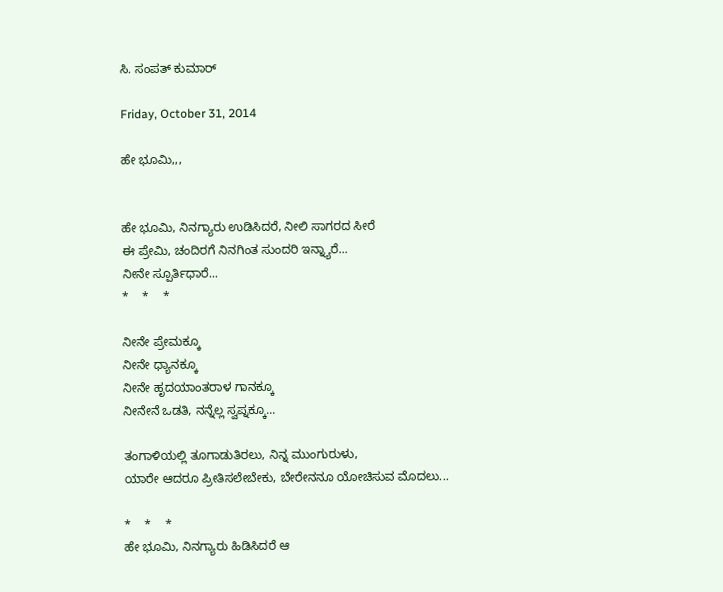ಸಿ. ಸಂಪತ್ ಕುಮಾರ್

Friday, October 31, 2014

ಹೇ ಭೂಮಿ,,,


ಹೇ ಭೂಮಿ, ನಿನಗ್ಯಾರು ಉಡಿಸಿದರೆ, ನೀಲಿ ಸಾಗರದ ಸೀರೆ
ಈ ಪ್ರೇಮಿ, ಚಂದಿರಗೆ ನಿನಗಿಂತ ಸುಂದರಿ ಇನ್ನ್ಯಾರೆ...
ನೀನೇ ಸ್ಪೂರ್ತಿಧಾರೆ...
*    *    *

ನೀನೇ ಪ್ರೇಮಕ್ಕೂ
ನೀನೇ ಧ್ಯಾನಕ್ಕೂ
ನೀನೇ ಹೃದಯಾಂತರಾಳ ಗಾನಕ್ಕೂ
ನೀನೇನೆ ಒಡತಿ, ನನ್ನೆಲ್ಲ ಸ್ವಪ್ನಕ್ಕೂ...

ತಂಗಾಳಿಯಲ್ಲಿ ತೂಗಾಡುತಿರಲು, ನಿನ್ನ ಮುಂಗುರುಳು,
ಯಾರೇ ಆದರೂ ಪ್ರೀತಿಸಲೇಬೇಕು, ಬೇರೇನನೂ ಯೋಚಿಸುವ ಮೊದಲು...

*    *    *
ಹೇ ಭೂಮಿ, ನಿನಗ್ಯಾರು ಹಿಡಿಸಿದರೆ ಆ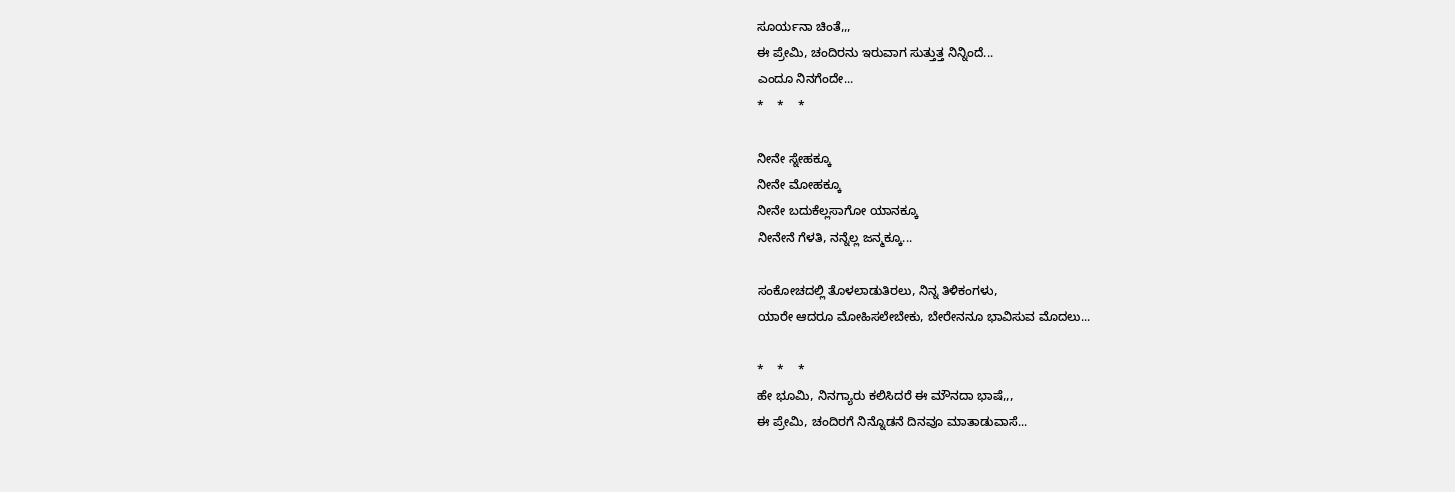ಸೂರ್ಯನಾ ಚಿಂತೆ,,,
ಈ ಪ್ರೇಮಿ, ಚಂದಿರನು ಇರುವಾಗ ಸುತ್ತುತ್ತ ನಿನ್ನಿಂದೆ...
ಎಂದೂ ನಿನಗೆಂದೇ...
*    *    *

ನೀನೇ ಸ್ನೇಹಕ್ಕೂ
ನೀನೇ ಮೋಹಕ್ಕೂ
ನೀನೇ ಬದುಕೆಲ್ಲಸಾಗೋ ಯಾನಕ್ಕೂ
ನೀನೇನೆ ಗೆಳತಿ, ನನ್ನೆಲ್ಲ ಜನ್ಮಕ್ಕೂ...

ಸಂಕೋಚದಲ್ಲಿ ತೊಳಲಾಡುತಿರಲು, ನಿನ್ನ ತಿಳಿಕಂಗಳು,
ಯಾರೇ ಆದರೂ ಮೋಹಿಸಲೇಬೇಕು, ಬೇರೇನನೂ ಭಾವಿಸುವ ಮೊದಲು...

*    *    *
ಹೇ ಭೂಮಿ, ನಿನಗ್ಯಾರು ಕಲಿಸಿದರೆ ಈ ಮೌನದಾ ಭಾಷೆ,,,
ಈ ಪ್ರೇಮಿ, ಚಂದಿರಗೆ ನಿನ್ನೊಡನೆ ದಿನವೂ ಮಾತಾಡುವಾಸೆ...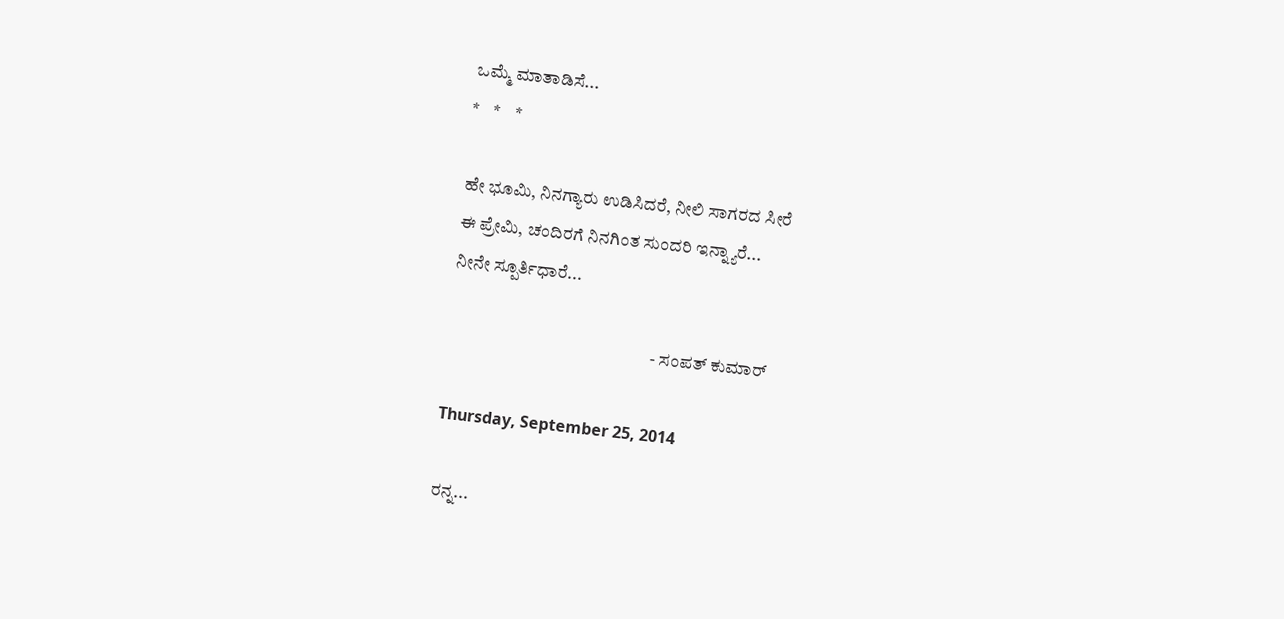ಒಮ್ಮೆ ಮಾತಾಡಿಸೆ...
*    *    *

ಹೇ ಭೂಮಿ, ನಿನಗ್ಯಾರು ಉಡಿಸಿದರೆ, ನೀಲಿ ಸಾಗರದ ಸೀರೆ
ಈ ಪ್ರೇಮಿ, ಚಂದಿರಗೆ ನಿನಗಿಂತ ಸುಂದರಿ ಇನ್ನ್ಯಾರೆ...
ನೀನೇ ಸ್ಪೂರ್ತಿಧಾರೆ...

                                                          - ಸಂಪತ್ ಕುಮಾರ್

Thursday, September 25, 2014

ರನ್ನ...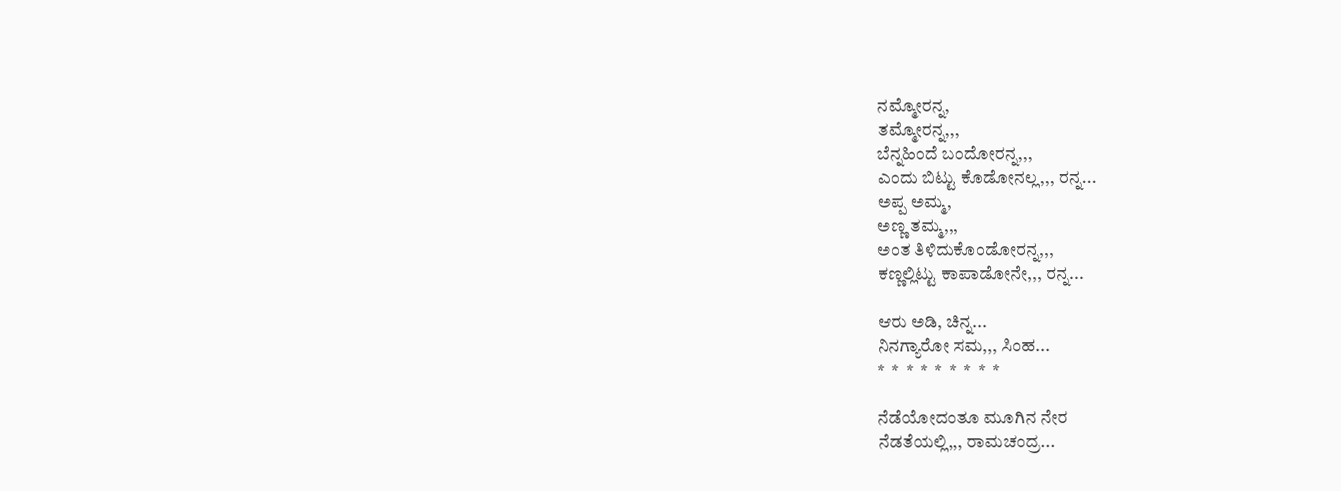ನಮ್ಮೋರನ್ನ,
ತಮ್ಮೋರನ್ನ,,,
ಬೆನ್ನಹಿಂದೆ ಬಂದೋರನ್ನ,,,
ಎಂದು ಬಿಟ್ಟು ಕೊಡೋನಲ್ಲ,,, ರನ್ನ...
ಅಪ್ಪ ಅಮ್ಮ,
ಅಣ್ಣ ತಮ್ಮ,,,
ಅಂತ ತಿಳಿದುಕೊಂಡೋರನ್ನ,,,
ಕಣ್ಣಲ್ಲಿಟ್ಟು ಕಾಪಾಡೋನೇ,,, ರನ್ನ...

ಆರು ಅಡಿ, ಚಿನ್ನ...
ನಿನಗ್ಯಾರೋ ಸಮ,,, ಸಿಂಹ...
*  *  *  *  *  *  *  *  *

ನೆಡೆಯೋದಂತೂ ಮೂಗಿನ ನೇರ
ನೆಡತೆಯಲ್ಲಿ,,, ರಾಮಚಂದ್ರ...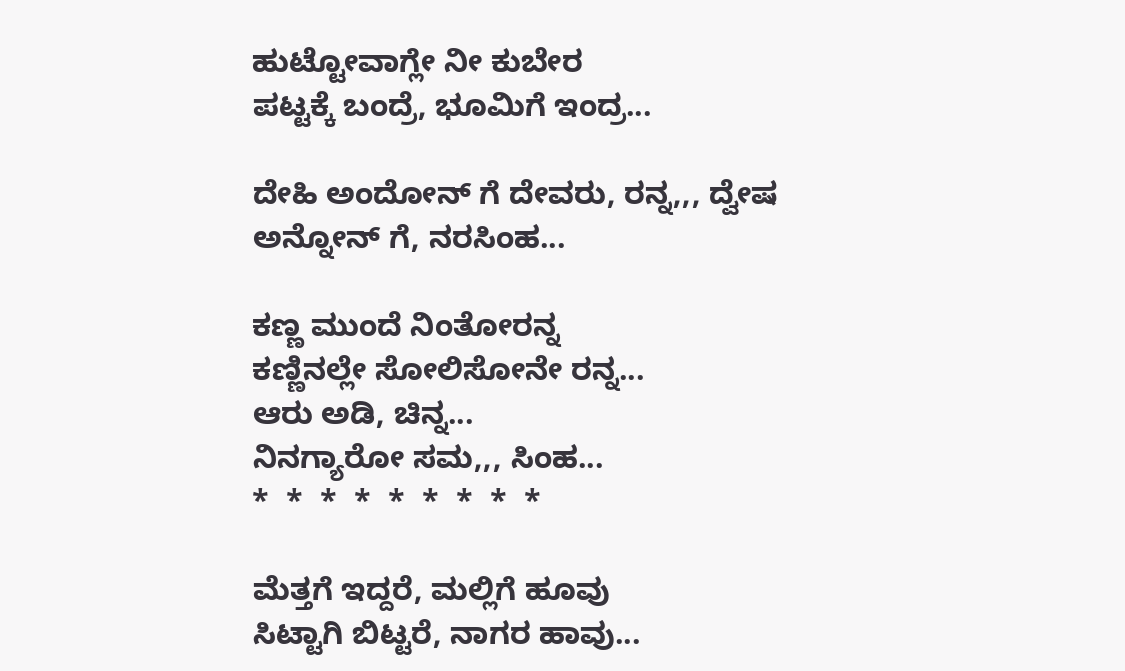ಹುಟ್ಟೋವಾಗ್ಲೇ ನೀ ಕುಬೇರ
ಪಟ್ಟಕ್ಕೆ ಬಂದ್ರೆ, ಭೂಮಿಗೆ ಇಂದ್ರ...

ದೇಹಿ ಅಂದೋನ್ ಗೆ ದೇವರು, ರನ್ನ,,, ದ್ವೇಷ ಅನ್ನೋನ್ ಗೆ, ನರಸಿಂಹ...

ಕಣ್ಣ ಮುಂದೆ ನಿಂತೋರನ್ನ
ಕಣ್ಣಿನಲ್ಲೇ ಸೋಲಿಸೋನೇ ರನ್ನ...
ಆರು ಅಡಿ, ಚಿನ್ನ...
ನಿನಗ್ಯಾರೋ ಸಮ,,, ಸಿಂಹ...
*  *  *  *  *  *  *  *  *

ಮೆತ್ತಗೆ ಇದ್ದರೆ, ಮಲ್ಲಿಗೆ ಹೂವು
ಸಿಟ್ಟಾಗಿ ಬಿಟ್ಟರೆ, ನಾಗರ ಹಾವು...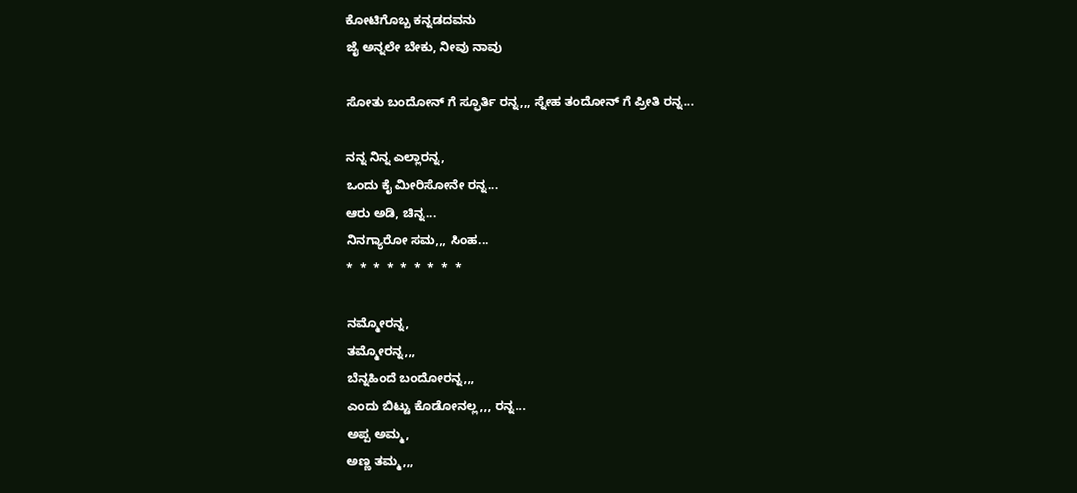ಕೋಟಿಗೊಬ್ಬ ಕನ್ನಡದವನು
ಜೈ ಅನ್ನಲೇ ಬೇಕು, ನೀವು ನಾವು

ಸೋತು ಬಂದೋನ್ ಗೆ ಸ್ಫೂರ್ತಿ ರನ್ನ,,, ಸ್ನೇಹ ತಂದೋನ್ ಗೆ ಪ್ರೀತಿ ರನ್ನ...

ನನ್ನ ನಿನ್ನ ಎಲ್ಲಾರನ್ನ,
ಒಂದು ಕೈ ಮೀರಿಸೋನೇ ರನ್ನ...
ಆರು ಅಡಿ, ಚಿನ್ನ...
ನಿನಗ್ಯಾರೋ ಸಮ,,, ಸಿಂಹ...
*  *  *  *  *  *  *  *  *

ನಮ್ಮೋರನ್ನ,
ತಮ್ಮೋರನ್ನ,,,
ಬೆನ್ನಹಿಂದೆ ಬಂದೋರನ್ನ,,,
ಎಂದು ಬಿಟ್ಟು ಕೊಡೋನಲ್ಲ,,, ರನ್ನ...
ಅಪ್ಪ ಅಮ್ಮ,
ಅಣ್ಣ ತಮ್ಮ,,,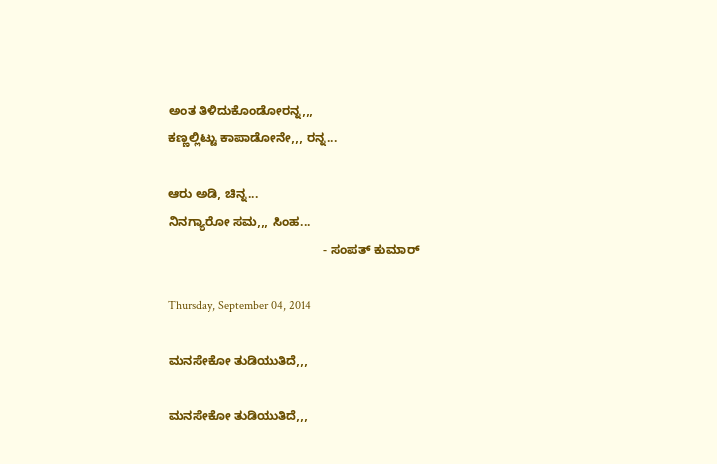ಅಂತ ತಿಳಿದುಕೊಂಡೋರನ್ನ,,,
ಕಣ್ಣಲ್ಲಿಟ್ಟು ಕಾಪಾಡೋನೇ,,, ರನ್ನ...

ಆರು ಅಡಿ, ಚಿನ್ನ...
ನಿನಗ್ಯಾರೋ ಸಮ,,, ಸಿಂಹ...
                                             - ಸಂಪತ್ ಕುಮಾರ್

Thursday, September 04, 2014

ಮನಸೇಕೋ ತುಡಿಯುತಿದೆ,,,

ಮನಸೇಕೋ ತುಡಿಯುತಿದೆ,,,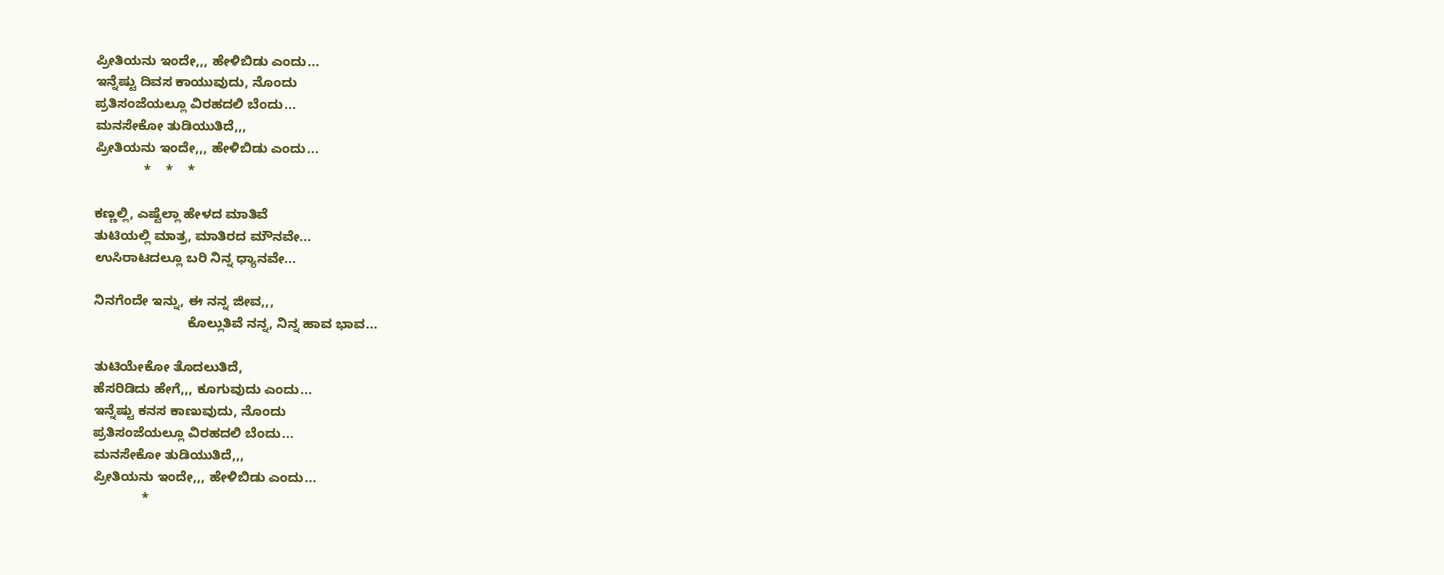ಪ್ರೀತಿಯನು ಇಂದೇ,,, ಹೇಳಿಬಿಡು ಎಂದು...
ಇನ್ನೆಷ್ಟು ದಿವಸ ಕಾಯುವುದು, ನೊಂದು
ಪ್ರತಿಸಂಜೆಯಲ್ಲೂ ವಿರಹದಲಿ ಬೆಂದು...
ಮನಸೇಕೋ ತುಡಿಯುತಿದೆ,,,
ಪ್ರೀತಿಯನು ಇಂದೇ,,, ಹೇಳಿಬಿಡು ಎಂದು...
             *    *    *

ಕಣ್ಣಲ್ಲಿ, ಎಷ್ಟೆಲ್ಲಾ ಹೇಳದ ಮಾತಿವೆ
ತುಟಿಯಲ್ಲಿ ಮಾತ್ರ, ಮಾತಿರದ ಮೌನವೇ...
ಉಸಿರಾಟದಲ್ಲೂ ಬರಿ ನಿನ್ನ ಧ್ಯಾನವೇ...

ನಿನಗೆಂದೇ ಇನ್ನು, ಈ ನನ್ನ ಜೀವ,,,
                         ಕೊಲ್ಲುತಿವೆ ನನ್ನ, ನಿನ್ನ ಹಾವ ಭಾವ...

ತುಟಿಯೇಕೋ ತೊದಲುತಿದೆ,
ಹೆಸರಿಡಿದು ಹೇಗೆ,,, ಕೂಗುವುದು ಎಂದು...
ಇನ್ನೆಷ್ಟು ಕನಸ ಕಾಣುವುದು, ನೊಂದು
ಪ್ರತಿಸಂಜೆಯಲ್ಲೂ ವಿರಹದಲಿ ಬೆಂದು...
ಮನಸೇಕೋ ತುಡಿಯುತಿದೆ,,,
ಪ್ರೀತಿಯನು ಇಂದೇ,,, ಹೇಳಿಬಿಡು ಎಂದು...
             *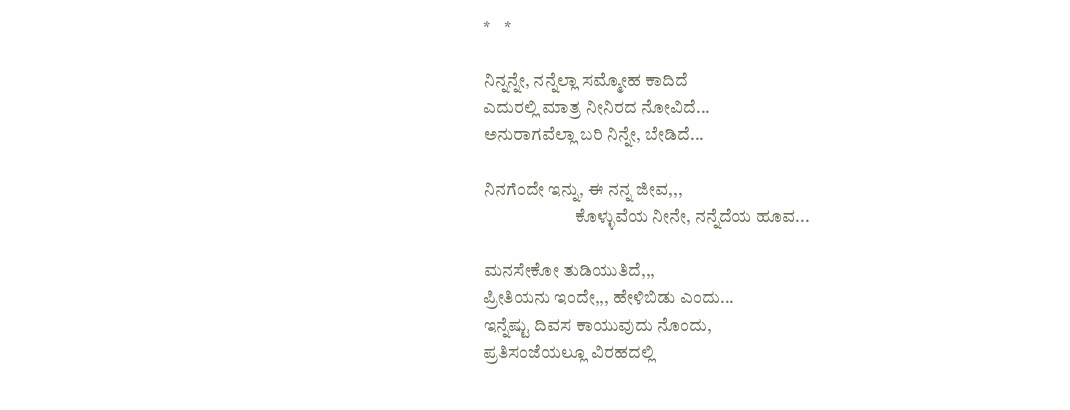*    *

ನಿನ್ನನ್ನೇ, ನನ್ನೆಲ್ಲಾ ಸಮ್ಮೋಹ ಕಾದಿದೆ
ಎದುರಲ್ಲಿ ಮಾತ್ರ ನೀನಿರದ ನೋವಿದೆ...
ಅನುರಾಗವೆಲ್ಲಾ ಬರಿ ನಿನ್ನೇ, ಬೇಡಿದೆ...

ನಿನಗೆಂದೇ ಇನ್ನು, ಈ ನನ್ನ ಜೀವ,,,
                          ಕೊಳ್ಳುವೆಯ ನೀನೇ, ನನ್ನೆದೆಯ ಹೂವ...

ಮನಸೇಕೋ ತುಡಿಯುತಿದೆ,,,
ಪ್ರೀತಿಯನು ಇಂದೇ,,, ಹೇಳಿಬಿಡು ಎಂದು...
ಇನ್ನೆಷ್ಟು ದಿವಸ ಕಾಯುವುದು ನೊಂದು,
ಪ್ರತಿಸಂಜೆಯಲ್ಲೂ ವಿರಹದಲ್ಲಿ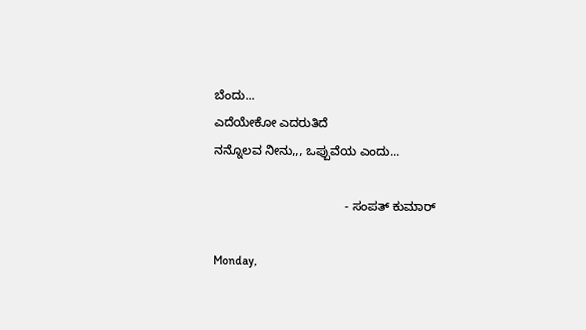ಬೆಂದು...
ಎದೆಯೇಕೋ ಎದರುತಿದೆ
ನನ್ನೊಲವ ನೀನು,,, ಒಪ್ಪುವೆಯ ಎಂದು...

                                      - ಸಂಪತ್ ಕುಮಾರ್

Monday,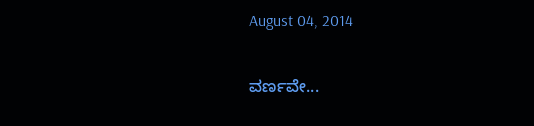August 04, 2014

ವರ್ಣವೇ...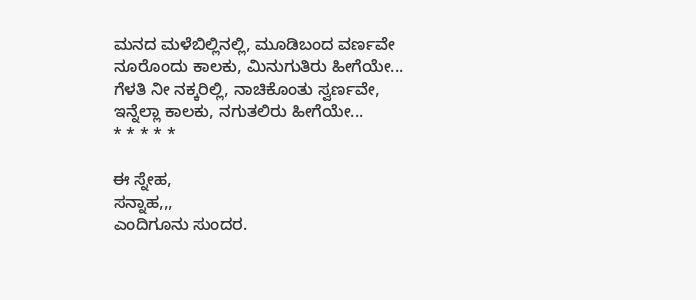ಮನದ ಮಳೆಬಿಲ್ಲಿನಲ್ಲಿ, ಮೂಡಿಬಂದ ವರ್ಣವೇ
ನೂರೊಂದು ಕಾಲಕು, ಮಿನುಗುತಿರು ಹೀಗೆಯೇ...
ಗೆಳತಿ ನೀ ನಕ್ಕರಿಲ್ಲಿ, ನಾಚಿಕೊಂತು ಸ್ವರ್ಣವೇ,
ಇನ್ನೆಲ್ಲಾ ಕಾಲಕು, ನಗುತಲಿರು ಹೀಗೆಯೇ...
* * * * *

ಈ ಸ್ನೇಹ,
ಸನ್ನಾಹ,,,
ಎಂದಿಗೂನು ಸುಂದರ.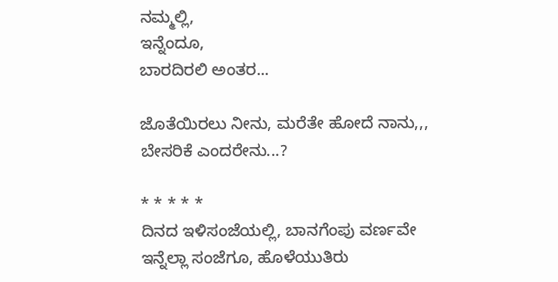ನಮ್ಮಲ್ಲಿ,
ಇನ್ನೆಂದೂ,
ಬಾರದಿರಲಿ ಅಂತರ...

ಜೊತೆಯಿರಲು ನೀನು, ಮರೆತೇ ಹೋದೆ ನಾನು,,,
ಬೇಸರಿಕೆ ಎಂದರೇನು...?

* * * * *
ದಿನದ ಇಳಿಸಂಜೆಯಲ್ಲಿ, ಬಾನಗೆಂಪು ವರ್ಣವೇ
ಇನ್ನೆಲ್ಲಾ ಸಂಜೆಗೂ, ಹೊಳೆಯುತಿರು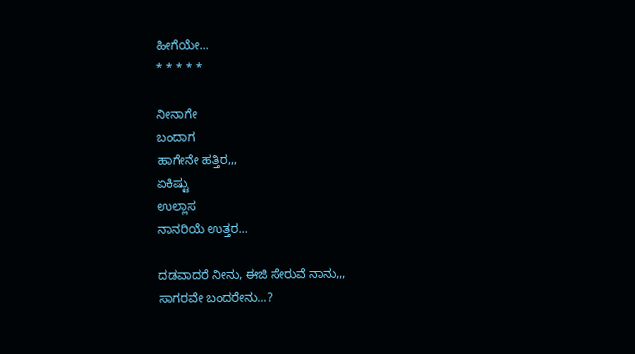ಹೀಗೆಯೇ...
* * * * *

ನೀನಾಗೇ
ಬಂದಾಗ
ಹಾಗೇನೇ ಹತ್ತಿರ,,,
ಏಕಿಷ್ಟು
ಉಲ್ಲಾಸ
ನಾನರಿಯೆ ಉತ್ತರ...

ದಡವಾದರೆ ನೀನು, ಈಜಿ ಸೇರುವೆ ನಾನು,,,
ಸಾಗರವೇ ಬಂದರೇನು...?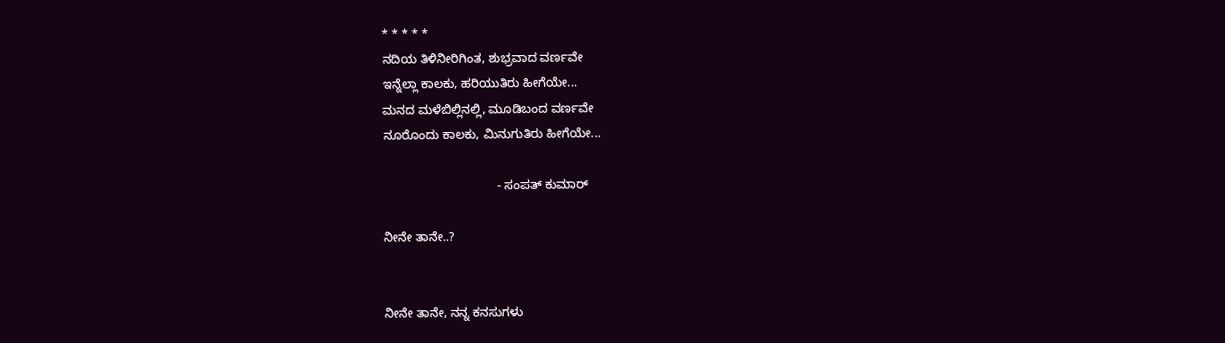* * * * *
ನದಿಯ ತಿಳಿನೀರಿಗಿಂತ, ಶುಭ್ರವಾದ ವರ್ಣವೇ
ಇನ್ನೆಲ್ಲಾ ಕಾಲಕು, ಹರಿಯುತಿರು ಹೀಗೆಯೇ...
ಮನದ ಮಳೆಬಿಲ್ಲಿನಲ್ಲಿ, ಮೂಡಿಬಂದ ವರ್ಣವೇ
ನೂರೊಂದು ಕಾಲಕು, ಮಿನುಗುತಿರು ಹೀಗೆಯೇ...

                                 - ಸಂಪತ್ ಕುಮಾರ್

ನೀನೇ ತಾನೇ..?


ನೀನೇ ತಾನೇ, ನನ್ನ ಕನಸುಗಳು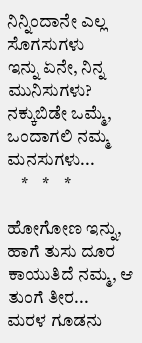ನಿನ್ನಿಂದಾನೇ ಎಲ್ಲ ಸೊಗಸುಗಳು
ಇನ್ನು ಏನೇ, ನಿನ್ನ ಮುನಿಸುಗಳು?
ನಕ್ಕುಬಿಡೇ ಒಮ್ಮೆ,
ಒಂದಾಗಲಿ ನಮ್ಮ ಮನಸುಗಳು...
    *    *    *

ಹೋಗೋಣ ಇನ್ನು, ಹಾಗೆ ತುಸು ದೂರ
ಕಾಯುತಿದೆ ನಮ್ಮ, ಆ ತುಂಗೆ ತೀರ...
ಮರಳ ಗೂಡನು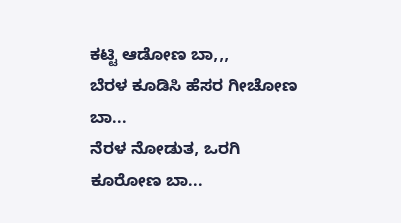ಕಟ್ಟಿ ಆಡೋಣ ಬಾ,,,
ಬೆರಳ ಕೂಡಿಸಿ ಹೆಸರ ಗೀಚೋಣ ಬಾ...
ನೆರಳ ನೋಡುತ, ಒರಗಿ ಕೂರೋಣ ಬಾ...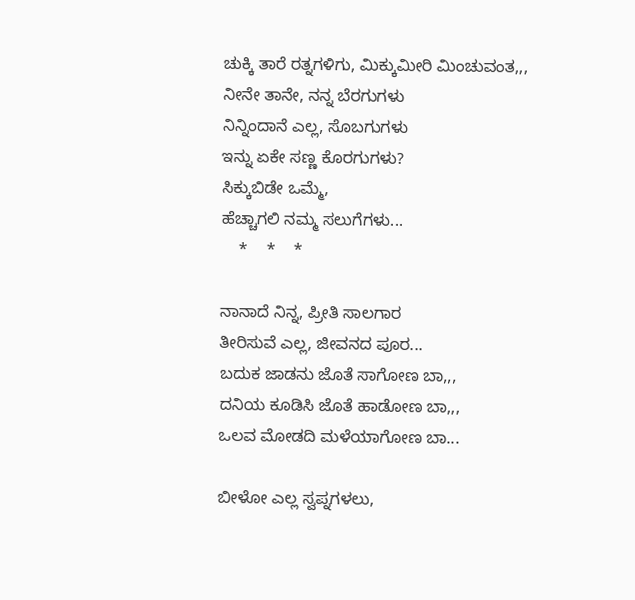ಚುಕ್ಕಿ ತಾರೆ ರತ್ನಗಳಿಗು, ಮಿಕ್ಕುಮೀರಿ ಮಿಂಚುವಂತ,,,
ನೀನೇ ತಾನೇ, ನನ್ನ ಬೆರಗುಗಳು
ನಿನ್ನಿಂದಾನೆ ಎಲ್ಲ, ಸೊಬಗುಗಳು
ಇನ್ನು ಏಕೇ ಸಣ್ಣ ಕೊರಗುಗಳು?
ಸಿಕ್ಕುಬಿಡೇ ಒಮ್ಮೆ,
ಹೆಚ್ಚಾಗಲಿ ನಮ್ಮ ಸಲುಗೆಗಳು...
    *    *    *

ನಾನಾದೆ ನಿನ್ನ, ಪ್ರೀತಿ ಸಾಲಗಾರ
ತೀರಿಸುವೆ ಎಲ್ಲ, ಜೀವನದ ಪೂರ...
ಬದುಕ ಜಾಡನು ಜೊತೆ ಸಾಗೋಣ ಬಾ,,,
ದನಿಯ ಕೂಡಿಸಿ ಜೊತೆ ಹಾಡೋಣ ಬಾ,,,
ಒಲವ ಮೋಡದಿ ಮಳೆಯಾಗೋಣ ಬಾ...

ಬೀಳೋ ಎಲ್ಲ ಸ್ವಪ್ನಗಳಲು,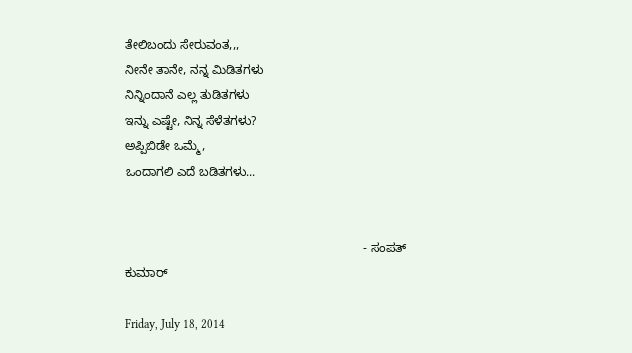ತೇಲಿಬಂದು ಸೇರುವಂತ,,,
ನೀನೇ ತಾನೇ, ನನ್ನ ಮಿಡಿತಗಳು
ನಿನ್ನಿಂದಾನೆ ಎಲ್ಲ ತುಡಿತಗಳು
ಇನ್ನು ಎಷ್ಟೇ, ನಿನ್ನ ಸೆಳೆತಗಳು?
ಅಪ್ಪಿಬಿಡೇ ಒಮ್ಮೆ,
ಒಂದಾಗಲಿ ಎದೆ ಬಡಿತಗಳು...


                                                                     - ಸಂಪತ್ ಕುಮಾರ್

Friday, July 18, 2014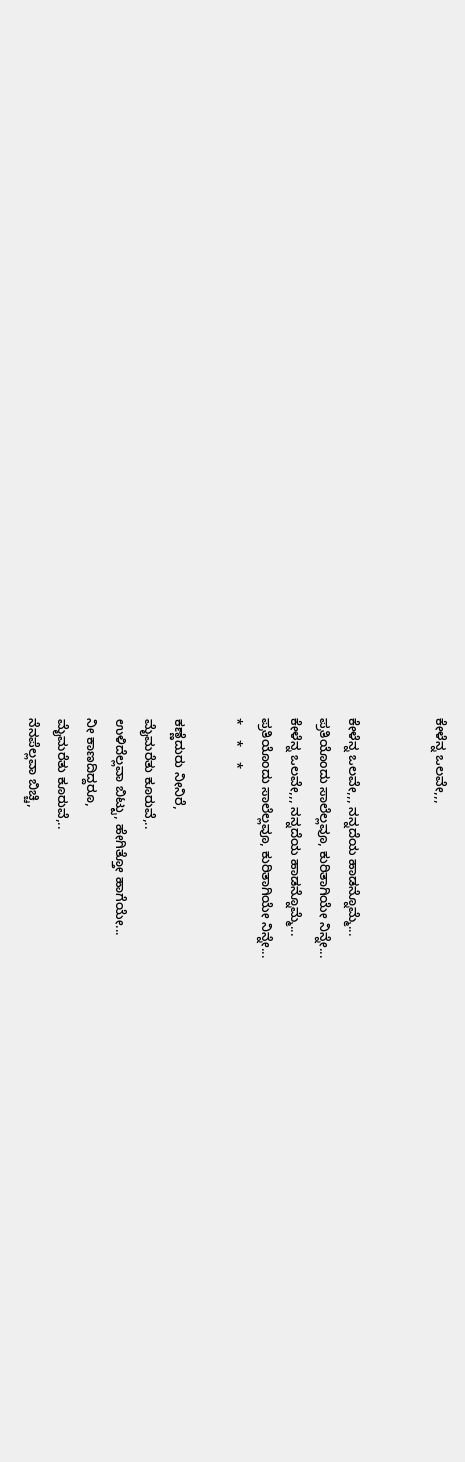ಕೇಳೆನ್ನ ಒಲವೇ,,,


ಕೇಳೆನ್ನ ಒಲವೇ,,, ನನ್ನದೆಯ ಹಾಡನ್ನೊಮ್ಮೆ...
ಪ್ರತಿಯೊಂದು ಸಾಲೆಲ್ಲವೂ, ಕುರಿತಾಗಿಯೇ ನಿನ್ನೇ...
ಕೇಳೆನ್ನ ಒಲವೇ,,, ನನ್ನದೆಯ ಹಾಡನ್ನೊಮ್ಮೆ...
ಪ್ರತಿಯೊಂದು ಸಾಲೆಲ್ಲವೂ, ಕುರಿತಾಗಿಯೇ ನಿನ್ನೇ...
*    *    *

ಕಣ್ಣೆದುರು ನೀನಿರೆ,
ಮೈಮರೆತು ಕೂರುವೆ,..
ಉಳಿದೆಲ್ಲವಾ ಬಿಟ್ಟು, ಹೇಗಿತ್ತೋ ಹಾಗೆಯೇ...
ನೀ ಕಾಣದಿದ್ದರೂ,
ಮೈಮರೆತು ಕೂರುವೆ,..
ನೆನಪೆಲ್ಲವಾ ಬಿಚ್ಚಿ,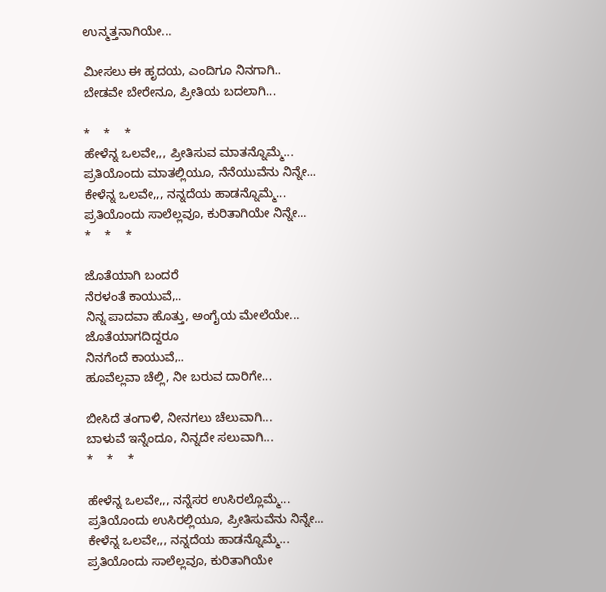ಉನ್ಮತ್ತನಾಗಿಯೇ...

ಮೀಸಲು ಈ ಹೃದಯ, ಎಂದಿಗೂ ನಿನಗಾಗಿ..
ಬೇಡವೇ ಬೇರೇನೂ, ಪ್ರೀತಿಯ ಬದಲಾಗಿ...

*    *    *
ಹೇಳೆನ್ನ ಒಲವೇ,,, ಪ್ರೀತಿಸುವ ಮಾತನ್ನೊಮ್ಮೆ...
ಪ್ರತಿಯೊಂದು ಮಾತಲ್ಲಿಯೂ, ನೆನೆಯುವೆನು ನಿನ್ನೇ...
ಕೇಳೆನ್ನ ಒಲವೇ,,, ನನ್ನದೆಯ ಹಾಡನ್ನೊಮ್ಮೆ...
ಪ್ರತಿಯೊಂದು ಸಾಲೆಲ್ಲವೂ, ಕುರಿತಾಗಿಯೇ ನಿನ್ನೇ...
*    *    *

ಜೊತೆಯಾಗಿ ಬಂದರೆ
ನೆರಳಂತೆ ಕಾಯುವೆ,..
ನಿನ್ನ ಪಾದವಾ ಹೊತ್ತು, ಅಂಗೈಯ ಮೇಲೆಯೇ...
ಜೊತೆಯಾಗದಿದ್ದರೂ
ನಿನಗೆಂದೆ ಕಾಯುವೆ,..
ಹೂವೆಲ್ಲವಾ ಚೆಲ್ಲಿ, ನೀ ಬರುವ ದಾರಿಗೇ...

ಬೀಸಿದೆ ತಂಗಾಳಿ, ನೀನಗಲು ಚೆಲುವಾಗಿ...
ಬಾಳುವೆ ಇನ್ನೆಂದೂ, ನಿನ್ನದೇ ಸಲುವಾಗಿ...
*    *    *

ಹೇಳೆನ್ನ ಒಲವೇ,,, ನನ್ನೆಸರ ಉಸಿರಲ್ಲೊಮ್ಮೆ...
ಪ್ರತಿಯೊಂದು ಉಸಿರಲ್ಲಿಯೂ, ಪ್ರೀತಿಸುವೆನು ನಿನ್ನೇ...
ಕೇಳೆನ್ನ ಒಲವೇ,,, ನನ್ನದೆಯ ಹಾಡನ್ನೊಮ್ಮೆ...
ಪ್ರತಿಯೊಂದು ಸಾಲೆಲ್ಲವೂ, ಕುರಿತಾಗಿಯೇ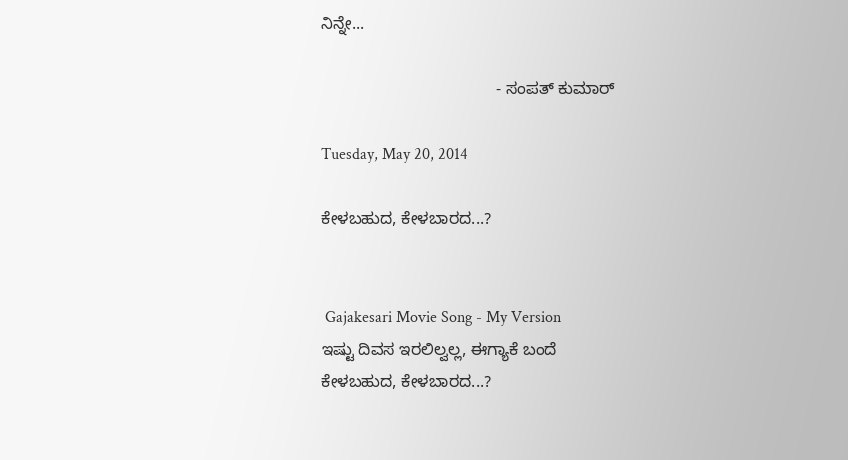ನಿನ್ನೇ...

                                      - ಸಂಪತ್ ಕುಮಾರ್

Tuesday, May 20, 2014

ಕೇಳಬಹುದ, ಕೇಳಬಾರದ...?


 Gajakesari Movie Song - My Version
ಇಷ್ಟು ದಿವಸ ಇರಲಿಲ್ವಲ್ಲ, ಈಗ್ಯಾಕೆ ಬಂದೆ
ಕೇಳಬಹುದ, ಕೇಳಬಾರದ...?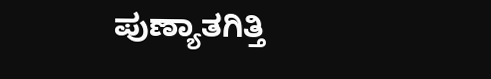ಪುಣ್ಯಾತಗಿತ್ತಿ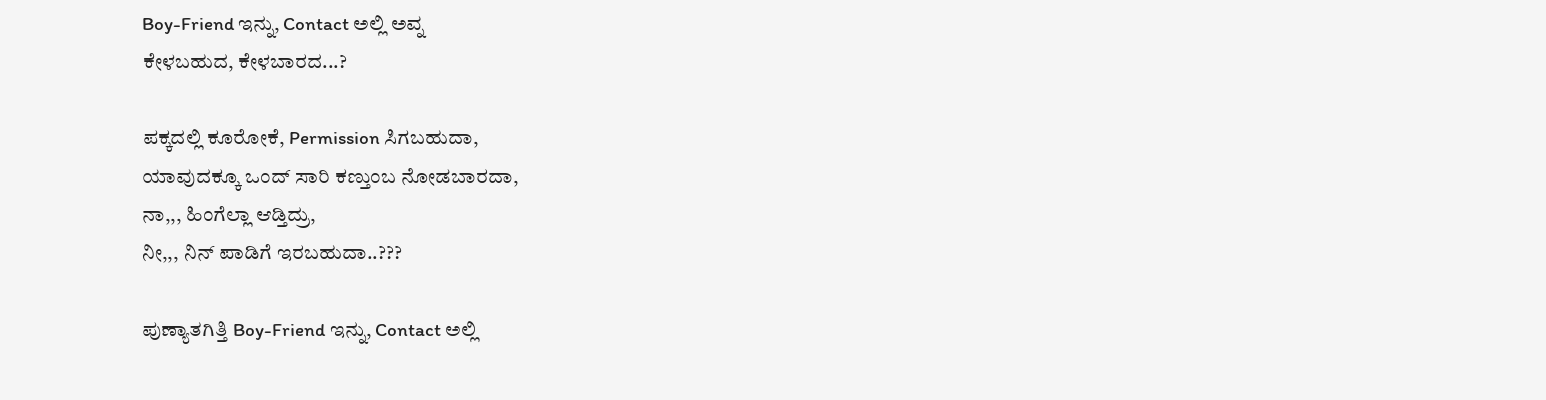Boy-Friend ಇನ್ನು, Contact ಅಲ್ಲಿ ಅವ್ನ
ಕೇಳಬಹುದ, ಕೇಳಬಾರದ...?

ಪಕ್ಕದಲ್ಲಿ ಕೂರೋಕೆ, Permission ಸಿಗಬಹುದಾ,
ಯಾವುದಕ್ಕೂ ಒಂದ್ ಸಾರಿ ಕಣ್ತುಂಬ ನೋಡಬಾರದಾ,
ನಾ,,, ಹಿಂಗೆಲ್ಲಾ ಆಡ್ತಿದ್ರು,
ನೀ,,, ನಿನ್ ಪಾಡಿಗೆ ಇರಬಹುದಾ..???

ಪುಣ್ಯಾತಗಿತ್ತಿ Boy-Friend ಇನ್ನು, Contact ಅಲ್ಲಿ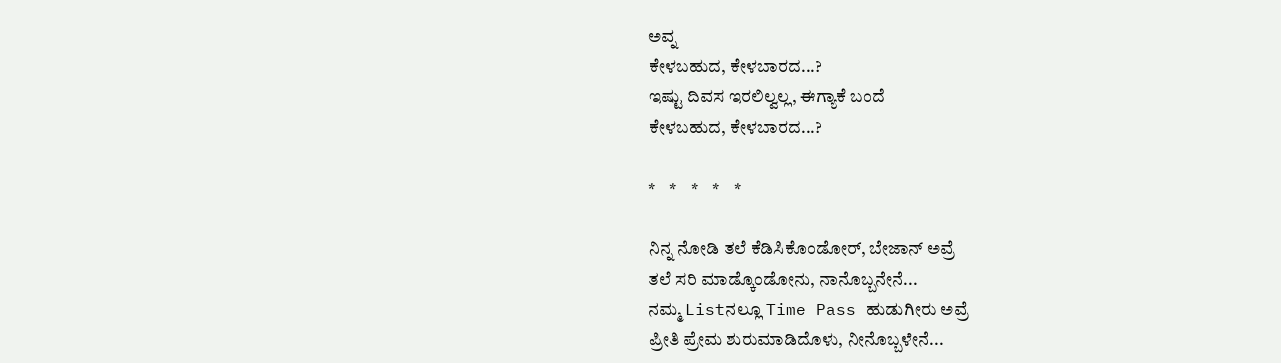ಅವ್ನ
ಕೇಳಬಹುದ, ಕೇಳಬಾರದ...?
ಇಷ್ಟು ದಿವಸ ಇರಲಿಲ್ವಲ್ಲ, ಈಗ್ಯಾಕೆ ಬಂದೆ
ಕೇಳಬಹುದ, ಕೇಳಬಾರದ...?

*    *    *    *    *

ನಿನ್ನ ನೋಡಿ ತಲೆ ಕೆಡಿಸಿಕೊಂಡೋರ್, ಬೇಜಾನ್ ಅವ್ರೆ
ತಲೆ ಸರಿ ಮಾಡ್ಕೊಂಡೋನು, ನಾನೊಬ್ಬನೇನೆ...
ನಮ್ಮ Listನಲ್ಲೂ Time Pass ಹುಡುಗೀರು ಅವ್ರೆ
ಪ್ರೀತಿ ಪ್ರೇಮ ಶುರುಮಾಡಿದೊಳು, ನೀನೊಬ್ಬಳೇನೆ...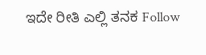ಇದೇ ರೀತಿ ಎಲ್ಲಿ ತನಕ Follow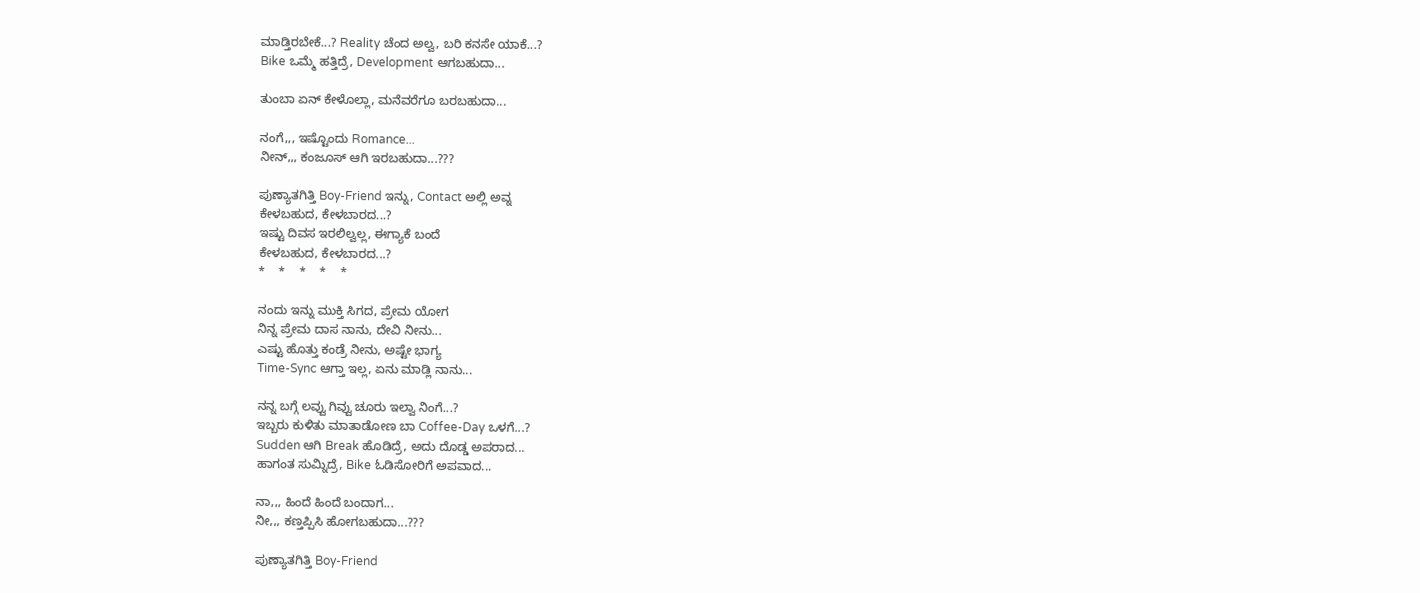ಮಾಡ್ತಿರಬೇಕೆ...? Reality ಚೆಂದ ಅಲ್ವ, ಬರಿ ಕನಸೇ ಯಾಕೆ...?
Bike ಒಮ್ಮೆ ಹತ್ತಿದ್ರೆ, Development ಆಗಬಹುದಾ...

ತುಂಬಾ ಏನ್ ಕೇಳೊಲ್ಲಾ, ಮನೆವರೆಗೂ ಬರಬಹುದಾ...

ನಂಗೆ,,, ಇಷ್ಟೊಂದು Romance...
ನೀನ್,,, ಕಂಜೂಸ್ ಆಗಿ ಇರಬಹುದಾ...???

ಪುಣ್ಯಾತಗಿತ್ತಿ Boy-Friend ಇನ್ನು, Contact ಅಲ್ಲಿ ಅವ್ನ
ಕೇಳಬಹುದ, ಕೇಳಬಾರದ...?
ಇಷ್ಟು ದಿವಸ ಇರಲಿಲ್ವಲ್ಲ, ಈಗ್ಯಾಕೆ ಬಂದೆ
ಕೇಳಬಹುದ, ಕೇಳಬಾರದ...?
*    *    *    *    *

ನಂದು ಇನ್ನು ಮುಕ್ತಿ ಸಿಗದ, ಪ್ರೇಮ ಯೋಗ
ನಿನ್ನ ಪ್ರೇಮ ದಾಸ ನಾನು, ದೇವಿ ನೀನು...
ಎಷ್ಟು ಹೊತ್ತು ಕಂಡ್ರೆ ನೀನು, ಅಷ್ಟೇ ಭಾಗ್ಯ
Time-Sync ಆಗ್ತಾ ಇಲ್ಲ, ಏನು ಮಾಡ್ಲಿ ನಾನು...

ನನ್ನ ಬಗ್ಗೆ ಲವ್ವು ಗಿವ್ವು ಚೂರು ಇಲ್ವಾ ನಿಂಗೆ...?
ಇಬ್ಬರು ಕುಳಿತು ಮಾತಾಡೋಣ ಬಾ Coffee-Day ಒಳಗೆ...?
Sudden ಆಗಿ Break ಹೊಡಿದ್ರೆ, ಅದು ದೊಡ್ಡ ಅಪರಾದ...
ಹಾಗಂತ ಸುಮ್ನಿದ್ರೆ, Bike ಓಡಿಸೋರಿಗೆ ಅಪವಾದ...

ನಾ,,, ಹಿಂದೆ ಹಿಂದೆ ಬಂದಾಗ...
ನೀ,,, ಕಣ್ತಪ್ಪಿಸಿ ಹೋಗಬಹುದಾ...???

ಪುಣ್ಯಾತಗಿತ್ತಿ Boy-Friend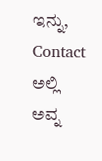ಇನ್ನು, Contact ಅಲ್ಲಿ ಅವ್ನ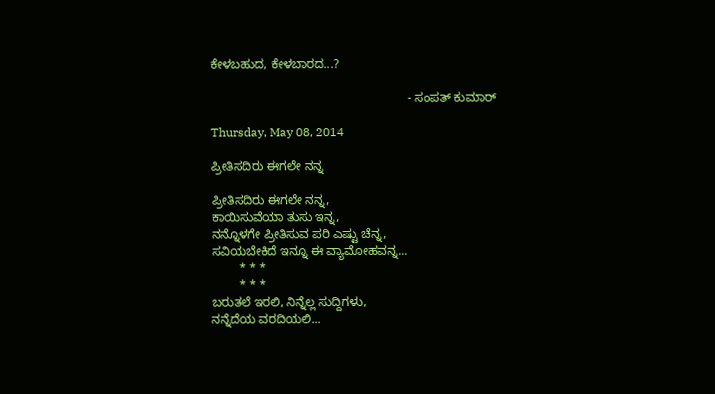ಕೇಳಬಹುದ, ಕೇಳಬಾರದ...?

                                                         - ಸಂಪತ್ ಕುಮಾರ್

Thursday, May 08, 2014

ಪ್ರೀತಿಸದಿರು ಈಗಲೇ ನನ್ನ

ಪ್ರೀತಿಸದಿರು ಈಗಲೇ ನನ್ನ,
ಕಾಯಿಸುವೆಯಾ ತುಸು ಇನ್ನ,
ನನ್ನೊಳಗೇ ಪ್ರೀತಿಸುವ ಪರಿ ಎಷ್ಟು ಚೆನ್ನ,
ಸವಿಯಬೇಕಿದೆ ಇನ್ನೂ ಈ ವ್ಯಾಮೋಹವನ್ನ...
        * * *
        * * *
ಬರುತಲೆ ಇರಲಿ, ನಿನ್ನೆಲ್ಲ ಸುದ್ದಿಗಳು,
ನನ್ನೆದೆಯ ವರದಿಯಲಿ...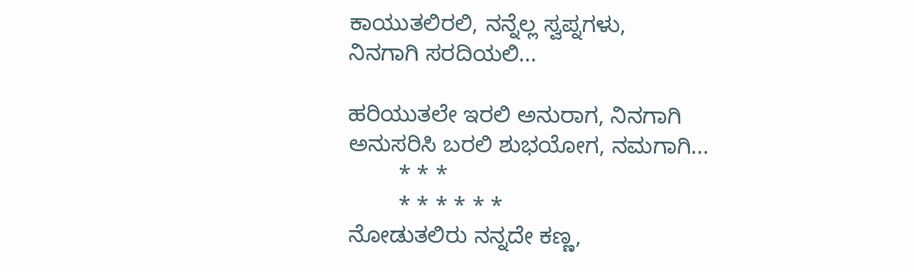ಕಾಯುತಲಿರಲಿ, ನನ್ನೆಲ್ಲ ಸ್ವಪ್ನಗಳು,
ನಿನಗಾಗಿ ಸರದಿಯಲಿ...

ಹರಿಯುತಲೇ ಇರಲಿ ಅನುರಾಗ, ನಿನಗಾಗಿ
ಅನುಸರಿಸಿ ಬರಲಿ ಶುಭಯೋಗ, ನಮಗಾಗಿ...
        * * *
        * * * * * *
ನೋಡುತಲಿರು ನನ್ನದೇ ಕಣ್ಣ,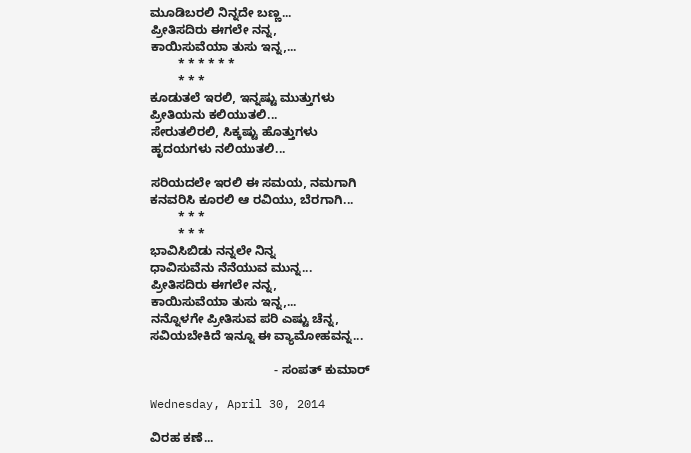ಮೂಡಿಬರಲಿ ನಿನ್ನದೇ ಬಣ್ಣ...
ಪ್ರೀತಿಸದಿರು ಈಗಲೇ ನನ್ನ,
ಕಾಯಿಸುವೆಯಾ ತುಸು ಇನ್ನ,...
        * * * * * *
        * * *
ಕೂಡುತಲೆ ಇರಲಿ, ಇನ್ನಷ್ಟು ಮುತ್ತುಗಳು
ಪ್ರೀತಿಯನು ಕಲಿಯುತಲಿ...
ಸೇರುತಲಿರಲಿ, ಸಿಕ್ಕಷ್ಟು ಹೊತ್ತುಗಳು
ಹೃದಯಗಳು ನಲಿಯುತಲಿ...

ಸರಿಯದಲೇ ಇರಲಿ ಈ ಸಮಯ, ನಮಗಾಗಿ
ಕನವರಿಸಿ ಕೂರಲಿ ಆ ರವಿಯು, ಬೆರಗಾಗಿ...
        * * *
        * * *
ಭಾವಿಸಿಬಿಡು ನನ್ನಲೇ ನಿನ್ನ
ಧಾವಿಸುವೆನು ನೆನೆಯುವ ಮುನ್ನ...
ಪ್ರೀತಿಸದಿರು ಈಗಲೇ ನನ್ನ,
ಕಾಯಿಸುವೆಯಾ ತುಸು ಇನ್ನ,...
ನನ್ನೊಳಗೇ ಪ್ರೀತಿಸುವ ಪರಿ ಎಷ್ಟು ಚೆನ್ನ,
ಸವಿಯಬೇಕಿದೆ ಇನ್ನೂ ಈ ವ್ಯಾಮೋಹವನ್ನ...

                                    - ಸಂಪತ್ ಕುಮಾರ್

Wednesday, April 30, 2014

ವಿರಹ ಕಣೆ...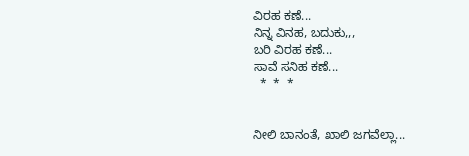ವಿರಹ ಕಣೆ...
ನಿನ್ನ ವಿನಹ, ಬದುಕು,,,
ಬರಿ ವಿರಹ ಕಣೆ...
ಸಾವೆ ಸನಿಹ ಕಣೆ...
  *  *  *


ನೀಲಿ ಬಾನಂತೆ, ಖಾಲಿ ಜಗವೆಲ್ಲಾ...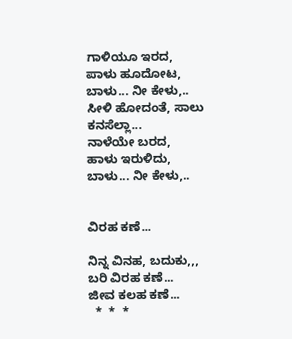ಗಾಳಿಯೂ ಇರದ,
ಪಾಳು ಹೂದೋಟ, ಬಾಳು... ನೀ ಕೇಳು,..
ಸೀಳಿ ಹೋದಂತೆ, ಸಾಲು ಕನಸೆಲ್ಲಾ...
ನಾಳೆಯೇ ಬರದ,
ಹಾಳು ಇರುಳಿದು, ಬಾಳು... ನೀ ಕೇಳು,..


ವಿರಹ ಕಣೆ...

ನಿನ್ನ ವಿನಹ, ಬದುಕು,,,
ಬರಿ ವಿರಹ ಕಣೆ...
ಜೀವ ಕಲಹ ಕಣೆ...
  *  *  *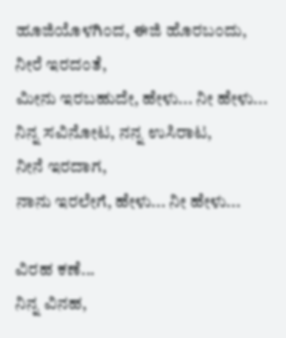ಹೂಜಿಯೊಳಗಿಂದ, ಈಜಿ ಹೊರಬಂದು,
ನೀರೆ ಇರದಂತೆ,
ಮೀನು ಇರಬಹುದೇ, ಹೇಳು... ನೀ ಹೇಳು...
ನಿನ್ನ ಸವಿನೋಟ, ನನ್ನ ಉಸಿರಾಟ,
ನೀನೆ ಇರದಾಗ,
ನಾನು ಇರಲೇಗೆ, ಹೇಳು... ನೀ ಹೇಳು...

ವಿರಹ ಕಣೆ...
ನಿನ್ನ ವಿನಹ,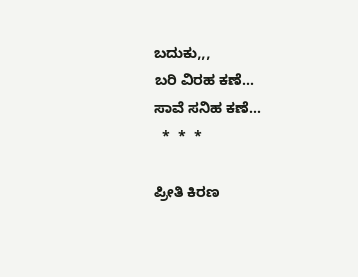ಬದುಕು,,,
ಬರಿ ವಿರಹ ಕಣೆ...
ಸಾವೆ ಸನಿಹ ಕಣೆ...
  *  *  *

ಪ್ರೀತಿ ಕಿರಣ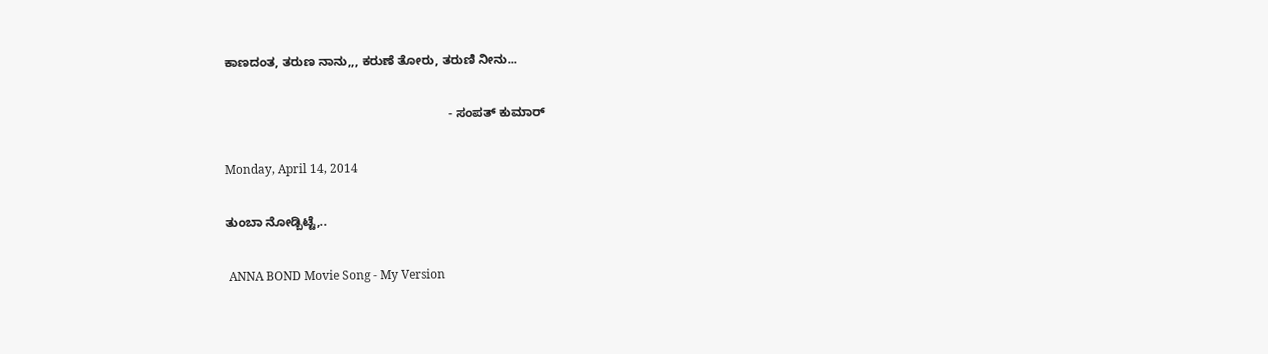ಕಾಣದಂತ, ತರುಣ ನಾನು,,, ಕರುಣೆ ತೋರು, ತರುಣಿ ನೀನು...

                                                                 - ಸಂಪತ್ ಕುಮಾರ್

Monday, April 14, 2014

ತುಂಬಾ ನೋಡ್ಬಿಟ್ಟೆ,..

 ANNA BOND Movie Song - My Version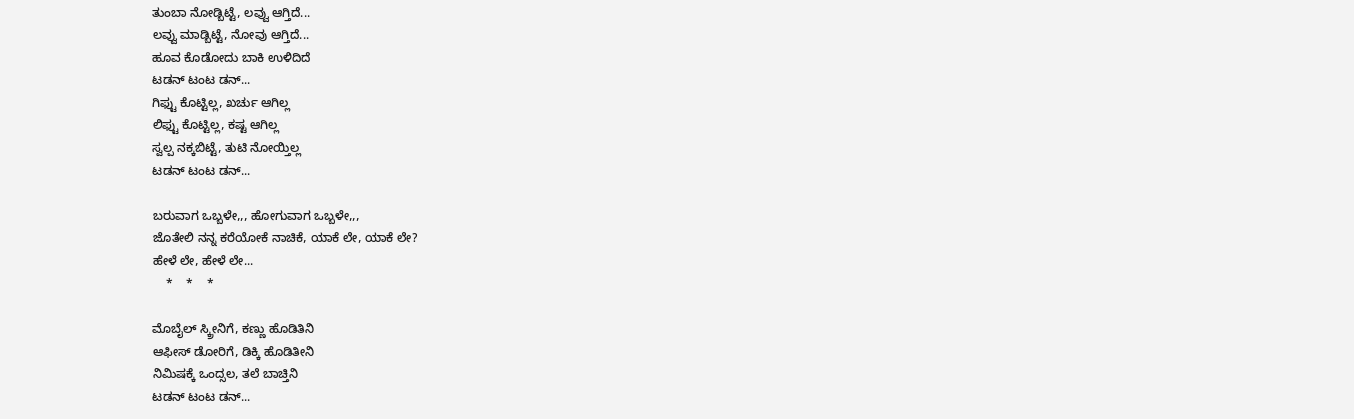ತುಂಬಾ ನೋಡ್ಬಿಟ್ಟೆ, ಲವ್ವು ಆಗ್ತಿದೆ...
ಲವ್ವು ಮಾಡ್ಬಿಟ್ಟೆ, ನೋವು ಆಗ್ತಿದೆ...
ಹೂವ ಕೊಡೋದು ಬಾಕಿ ಉಳಿದಿದೆ
ಟಡನ್ ಟಂಟ ಡನ್...
ಗಿಫ್ಟು ಕೊಟ್ಟಿಲ್ಲ, ಖರ್ಚು ಆಗಿಲ್ಲ
ಲಿಫ್ಟು ಕೊಟ್ಟಿಲ್ಲ, ಕಷ್ಟ ಆಗಿಲ್ಲ
ಸ್ವಲ್ಪ ನಕ್ಕಬಿಟ್ಟೆ, ತುಟಿ ನೋಯ್ತಿಲ್ಲ
ಟಡನ್ ಟಂಟ ಡನ್...

ಬರುವಾಗ ಒಬ್ಬಳೇ,,, ಹೋಗುವಾಗ ಒಬ್ಬಳೇ,,,
ಜೊತೇಲಿ ನನ್ನ ಕರೆಯೋಕೆ ನಾಚಿಕೆ, ಯಾಕೆ ಲೇ, ಯಾಕೆ ಲೇ?
ಹೇಳೆ ಲೇ, ಹೇಳೆ ಲೇ...
    *    *    *

ಮೊಬೈಲ್ ಸ್ಕ್ರೀನಿಗೆ, ಕಣ್ಣು ಹೊಡಿತಿನಿ
ಆಫೀಸ್ ಡೋರಿಗೆ, ಡಿಕ್ಕಿ ಹೊಡಿತೀನಿ
ನಿಮಿಷಕ್ಕೆ ಒಂದ್ಸಲ, ತಲೆ ಬಾಚ್ತಿನಿ
ಟಡನ್ ಟಂಟ ಡನ್...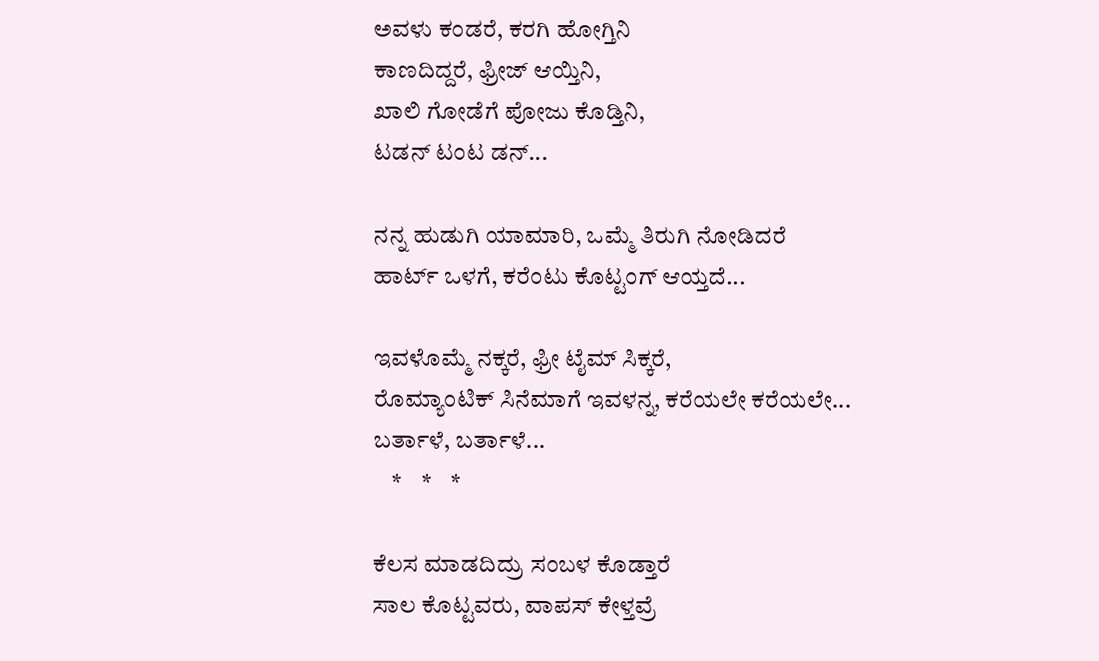ಅವಳು ಕಂಡರೆ, ಕರಗಿ ಹೋಗ್ತಿನಿ
ಕಾಣದಿದ್ದರೆ, ಫ್ರೀಜ್ ಆಯ್ತಿನಿ,
ಖಾಲಿ ಗೋಡೆಗೆ ಪೋಜು ಕೊಡ್ತಿನಿ,
ಟಡನ್ ಟಂಟ ಡನ್...

ನನ್ನ ಹುಡುಗಿ ಯಾಮಾರಿ, ಒಮ್ಮೆ ತಿರುಗಿ ನೋಡಿದರೆ
ಹಾರ್ಟ್ ಒಳಗೆ, ಕರೆಂಟು ಕೊಟ್ಟಂಗ್ ಆಯ್ತದೆ...

ಇವಳೊಮ್ಮೆ ನಕ್ಕರೆ, ಫ್ರೀ ಟೈಮ್ ಸಿಕ್ಕರೆ,
ರೊಮ್ಯಾಂಟಿಕ್ ಸಿನೆಮಾಗೆ ಇವಳನ್ನ, ಕರೆಯಲೇ ಕರೆಯಲೇ...
ಬರ್ತಾಳೆ, ಬರ್ತಾಳೆ...
    *    *    *

ಕೆಲಸ ಮಾಡದಿದ್ರು ಸಂಬಳ ಕೊಡ್ತಾರೆ
ಸಾಲ ಕೊಟ್ಟವರು, ವಾಪಸ್ ಕೇಳ್ತವ್ರೆ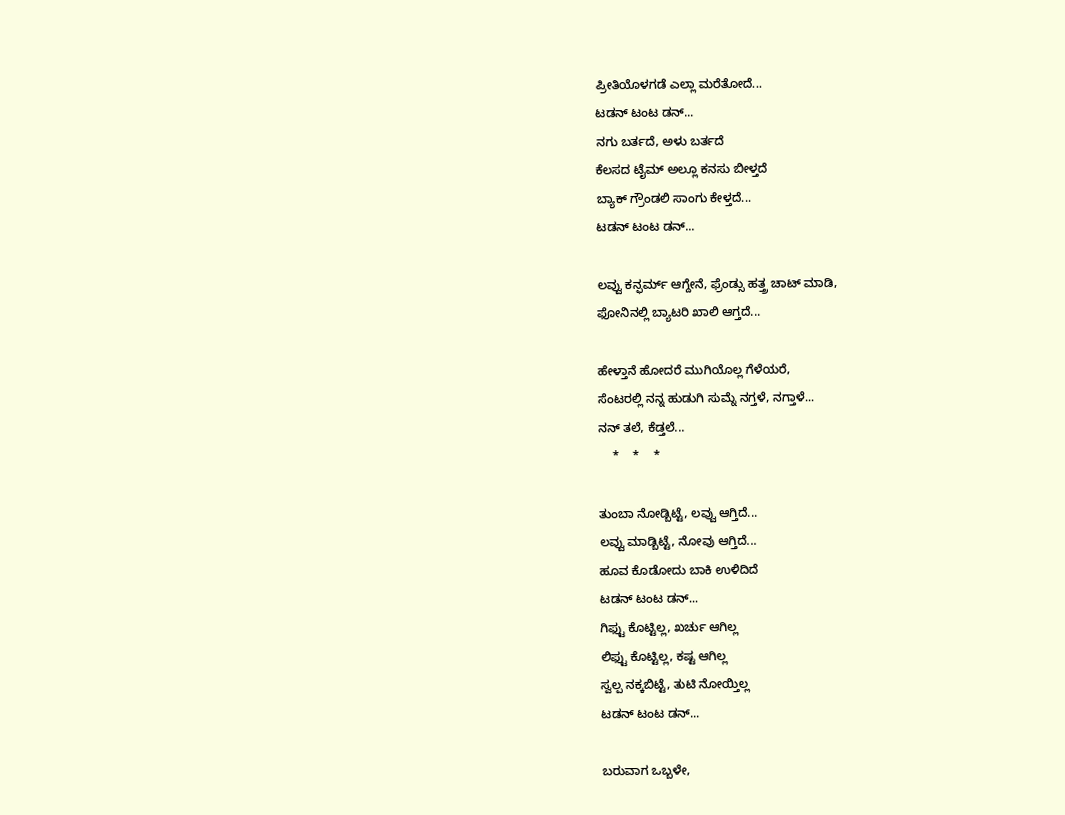ಪ್ರೀತಿಯೊಳಗಡೆ ಎಲ್ಲಾ ಮರೆತೋದೆ...
ಟಡನ್ ಟಂಟ ಡನ್...
ನಗು ಬರ್ತದೆ, ಅಳು ಬರ್ತದೆ
ಕೆಲಸದ ಟೈಮ್ ಅಲ್ಲೂ ಕನಸು ಬೀಳ್ತದೆ
ಬ್ಯಾಕ್ ಗ್ರೌಂಡಲಿ ಸಾಂಗು ಕೇಳ್ತದೆ...
ಟಡನ್ ಟಂಟ ಡನ್...

ಲವ್ವು ಕನ್ಫರ್ಮ್ ಆಗ್ದೇನೆ, ಫ್ರೆಂಡ್ಸು ಹತ್ತ್ರ ಚಾಟ್ ಮಾಡಿ,
ಫೋನಿನಲ್ಲಿ ಬ್ಯಾಟರಿ ಖಾಲಿ ಆಗ್ತದೆ...

ಹೇಳ್ತಾನೆ ಹೋದರೆ ಮುಗಿಯೊಲ್ಲ ಗೆಳೆಯರೆ,
ಸೆಂಟರಲ್ಲಿ ನನ್ನ ಹುಡುಗಿ ಸುಮ್ನೆ ನಗ್ತಳೆ, ನಗ್ತಾಳೆ...
ನನ್ ತಲೆ, ಕೆಡ್ತಲೆ...
    *    *    *

ತುಂಬಾ ನೋಡ್ಬಿಟ್ಟೆ, ಲವ್ವು ಆಗ್ತಿದೆ...
ಲವ್ವು ಮಾಡ್ಬಿಟ್ಟೆ, ನೋವು ಆಗ್ತಿದೆ...
ಹೂವ ಕೊಡೋದು ಬಾಕಿ ಉಳಿದಿದೆ
ಟಡನ್ ಟಂಟ ಡನ್...
ಗಿಫ್ಟು ಕೊಟ್ಟಿಲ್ಲ, ಖರ್ಚು ಆಗಿಲ್ಲ
ಲಿಫ್ಟು ಕೊಟ್ಟಿಲ್ಲ, ಕಷ್ಟ ಆಗಿಲ್ಲ
ಸ್ವಲ್ಪ ನಕ್ಕಬಿಟ್ಟೆ, ತುಟಿ ನೋಯ್ತಿಲ್ಲ
ಟಡನ್ ಟಂಟ ಡನ್...

ಬರುವಾಗ ಒಬ್ಬಳೇ,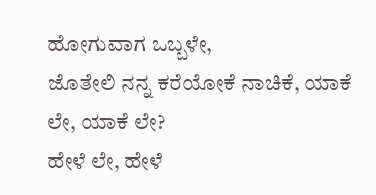ಹೋಗುವಾಗ ಒಬ್ಬಳೇ,
ಜೊತೇಲಿ ನನ್ನ ಕರೆಯೋಕೆ ನಾಚಿಕೆ, ಯಾಕೆ ಲೇ, ಯಾಕೆ ಲೇ?
ಹೇಳೆ ಲೇ, ಹೇಳೆ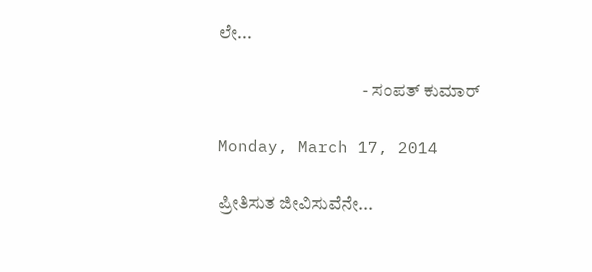ಲೇ...

                                         - ಸಂಪತ್ ಕುಮಾರ್

Monday, March 17, 2014

ಪ್ರೀತಿಸುತ ಜೀವಿಸುವೆನೇ...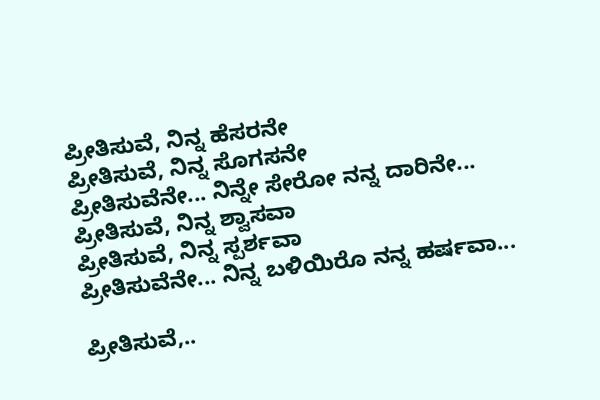ಪ್ರೀತಿಸುವೆ, ನಿನ್ನ ಹೆಸರನೇ
ಪ್ರೀತಿಸುವೆ, ನಿನ್ನ ಸೊಗಸನೇ
ಪ್ರೀತಿಸುವೆನೇ... ನಿನ್ನೇ ಸೇರೋ ನನ್ನ ದಾರಿನೇ...
ಪ್ರೀತಿಸುವೆ, ನಿನ್ನ ಶ್ವಾಸವಾ
ಪ್ರೀತಿಸುವೆ, ನಿನ್ನ ಸ್ಪರ್ಶವಾ
ಪ್ರೀತಿಸುವೆನೇ... ನಿನ್ನ ಬಳಿಯಿರೊ ನನ್ನ ಹರ್ಷವಾ...

ಪ್ರೀತಿಸುವೆ,..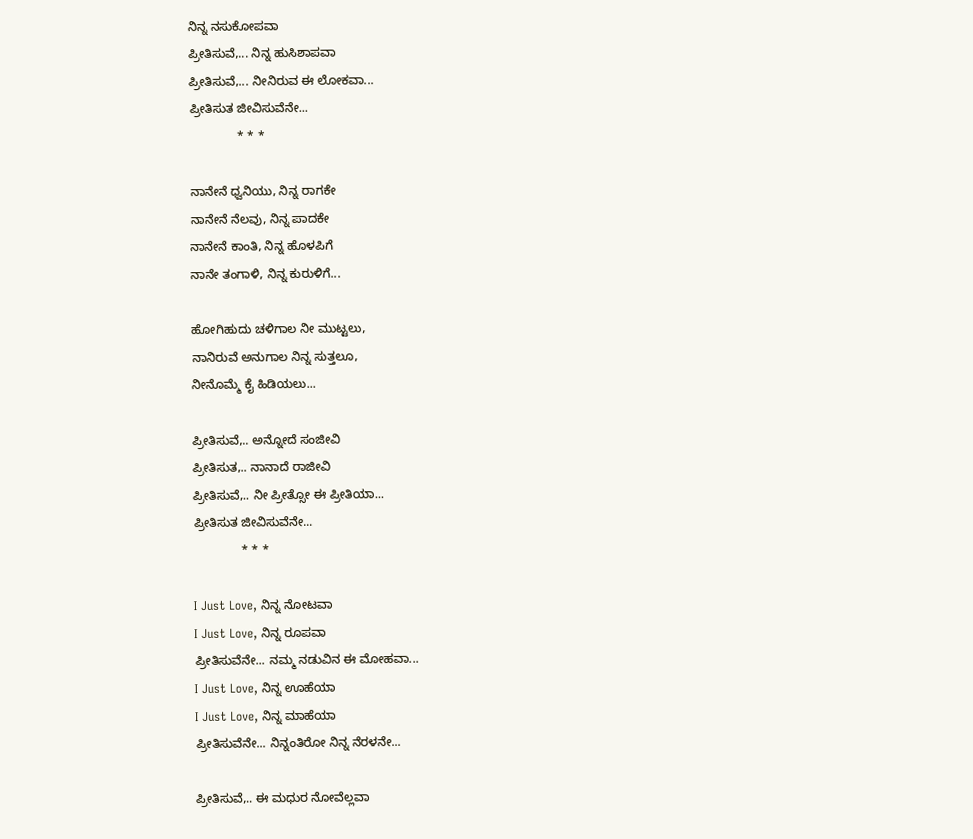ನಿನ್ನ ನಸುಕೋಪವಾ
ಪ್ರೀತಿಸುವೆ,... ನಿನ್ನ ಹುಸಿಶಾಪವಾ
ಪ್ರೀತಿಸುವೆ,... ನೀನಿರುವ ಈ ಲೋಕವಾ...
ಪ್ರೀತಿಸುತ ಜೀವಿಸುವೆನೇ...
              * * *

ನಾನೇನೆ ಧ್ವನಿಯು, ನಿನ್ನ ರಾಗಕೇ
ನಾನೇನೆ ನೆಲವು, ನಿನ್ನ ಪಾದಕೇ
ನಾನೇನೆ ಕಾಂತಿ, ನಿನ್ನ ಹೊಳಪಿಗೆ
ನಾನೇ ತಂಗಾಳಿ, ನಿನ್ನ ಕುರುಳಿಗೆ...

ಹೋಗಿಹುದು ಚಳಿಗಾಲ ನೀ ಮುಟ್ಟಲು,
ನಾನಿರುವೆ ಅನುಗಾಲ ನಿನ್ನ ಸುತ್ತಲೂ,
ನೀನೊಮ್ಮೆ ಕೈ ಹಿಡಿಯಲು...

ಪ್ರೀತಿಸುವೆ,.. ಅನ್ನೋದೆ ಸಂಜೀವಿ
ಪ್ರೀತಿಸುತ,.. ನಾನಾದೆ ರಾಜೀವಿ
ಪ್ರೀತಿಸುವೆ,.. ನೀ ಪ್ರೀತ್ಸೋ ಈ ಪ್ರೀತಿಯಾ...
ಪ್ರೀತಿಸುತ ಜೀವಿಸುವೆನೇ...
              * * *

I Just Love, ನಿನ್ನ ನೋಟವಾ
I Just Love, ನಿನ್ನ ರೂಪವಾ
ಪ್ರೀತಿಸುವೆನೇ... ನಮ್ಮ ನಡುವಿನ ಈ ಮೋಹವಾ...
I Just Love, ನಿನ್ನ ಊಹೆಯಾ
I Just Love, ನಿನ್ನ ಮಾಹೆಯಾ
ಪ್ರೀತಿಸುವೆನೇ... ನಿನ್ನಂತಿರೋ ನಿನ್ನ ನೆರಳನೇ...

ಪ್ರೀತಿಸುವೆ,.. ಈ ಮಧುರ ನೋವೆಲ್ಲವಾ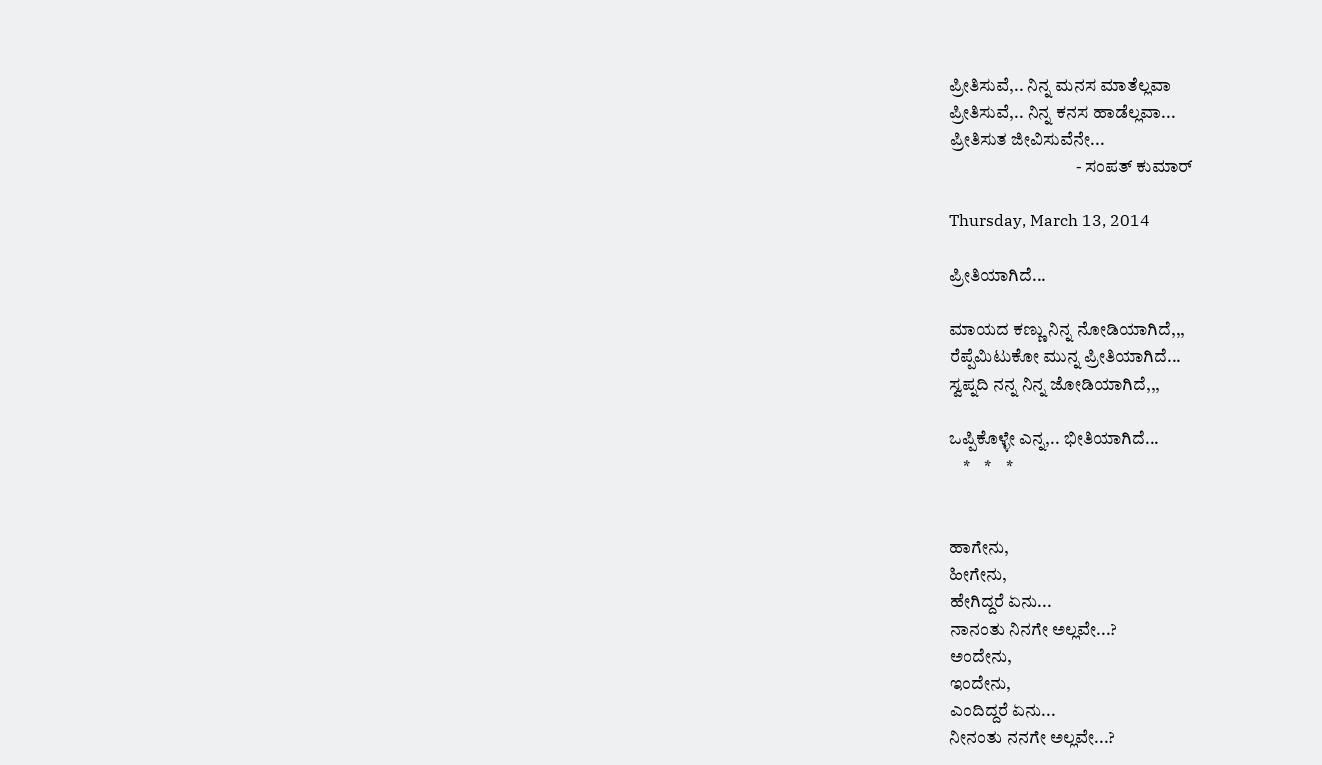ಪ್ರೀತಿಸುವೆ,.. ನಿನ್ನ ಮನಸ ಮಾತೆಲ್ಲವಾ
ಪ್ರೀತಿಸುವೆ,.. ನಿನ್ನ ಕನಸ ಹಾಡೆಲ್ಲವಾ...
ಪ್ರೀತಿಸುತ ಜೀವಿಸುವೆನೇ...
                                    - ಸಂಪತ್ ಕುಮಾರ್

Thursday, March 13, 2014

ಪ್ರೀತಿಯಾಗಿದೆ...

ಮಾಯದ ಕಣ್ಣು ನಿನ್ನ ನೋಡಿಯಾಗಿದೆ,,,
ರೆಪ್ಪೆಮಿಟುಕೋ ಮುನ್ನ ಪ್ರೀತಿಯಾಗಿದೆ...
ಸ್ವಪ್ನದಿ ನನ್ನ ನಿನ್ನ ಜೋಡಿಯಾಗಿದೆ,,,

ಒಪ್ಪಿಕೊಳ್ಳೇ ಎನ್ನ,.. ಭೀತಿಯಾಗಿದೆ...
    *    *    *


ಹಾಗೇನು,
ಹೀಗೇನು,
ಹೇಗಿದ್ದರೆ ಏನು...
ನಾನಂತು ನಿನಗೇ ಅಲ್ಲವೇ...?
ಅಂದೇನು,
ಇಂದೇನು,
ಎಂದಿದ್ದರೆ ಏನು...
ನೀನಂತು ನನಗೇ ಅಲ್ಲವೇ...?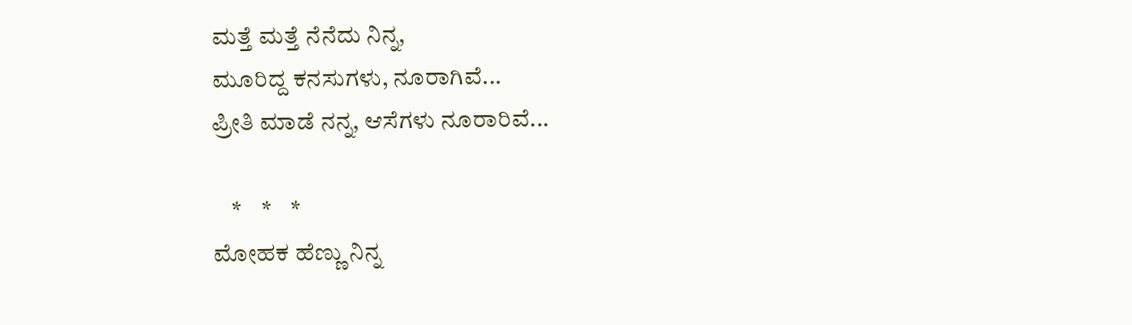ಮತ್ತೆ ಮತ್ತೆ ನೆನೆದು ನಿನ್ನ,
ಮೂರಿದ್ದ ಕನಸುಗಳು, ನೂರಾಗಿವೆ...
ಪ್ರೀತಿ ಮಾಡೆ ನನ್ನ, ಆಸೆಗಳು ನೂರಾರಿವೆ...

    *    *    *
ಮೋಹಕ ಹೆಣ್ಣು ನಿನ್ನ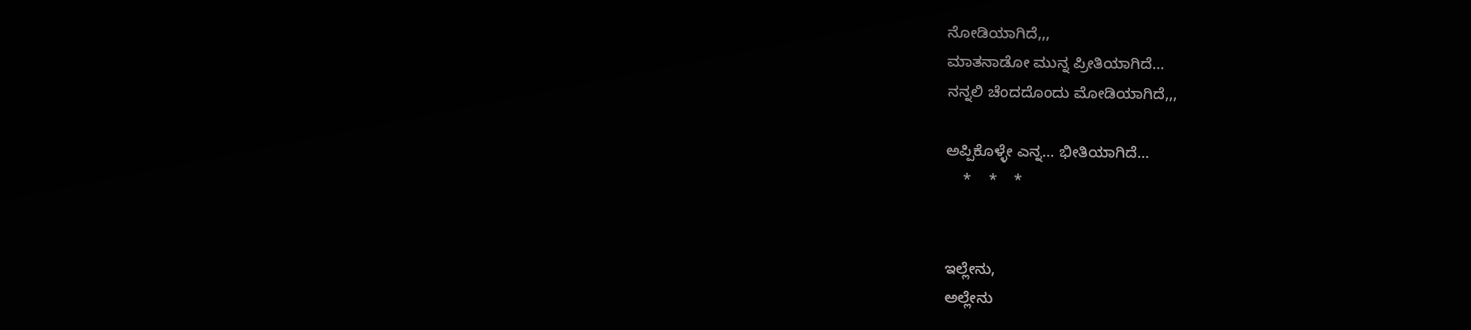ನೋಡಿಯಾಗಿದೆ,,,
ಮಾತನಾಡೋ ಮುನ್ನ ಪ್ರೀತಿಯಾಗಿದೆ...
ನನ್ನಲಿ ಚೆಂದದೊಂದು ಮೋಡಿಯಾಗಿದೆ,,,

ಅಪ್ಪಿಕೊಳ್ಳೇ ಎನ್ನ... ಭೀತಿಯಾಗಿದೆ...
    *    *    *


ಇಲ್ಲೇನು,
ಅಲ್ಲೇನು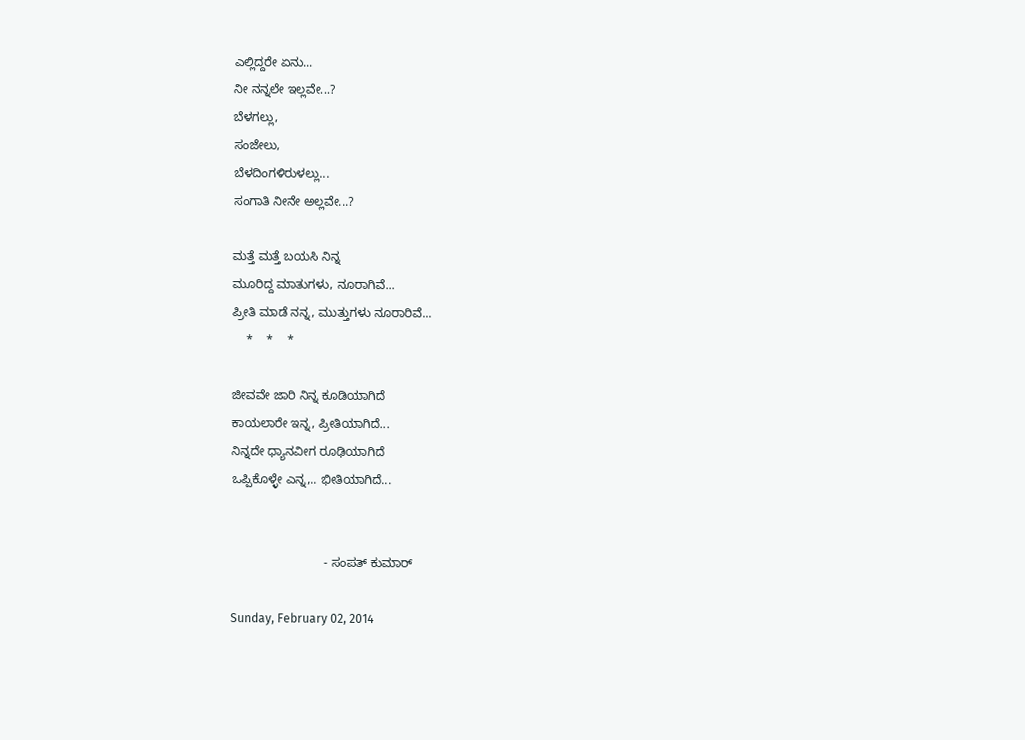ಎಲ್ಲಿದ್ದರೇ ಏನು...
ನೀ ನನ್ನಲೇ ಇಲ್ಲವೇ...?
ಬೆಳಗಲ್ಲು,
ಸಂಜೇಲು,
ಬೆಳದಿಂಗಳಿರುಳಲ್ಲು...
ಸಂಗಾತಿ ನೀನೇ ಅಲ್ಲವೇ...?

ಮತ್ತೆ ಮತ್ತೆ ಬಯಸಿ ನಿನ್ನ
ಮೂರಿದ್ದ ಮಾತುಗಳು, ನೂರಾಗಿವೆ...
ಪ್ರೀತಿ ಮಾಡೆ ನನ್ನ, ಮುತ್ತುಗಳು ನೂರಾರಿವೆ...
    *    *    *

ಜೀವವೇ ಜಾರಿ ನಿನ್ನ ಕೂಡಿಯಾಗಿದೆ
ಕಾಯಲಾರೇ ಇನ್ನ, ಪ್ರೀತಿಯಾಗಿದೆ...
ನಿನ್ನದೇ ಧ್ಯಾನವೀಗ ರೂಢಿಯಾಗಿದೆ
ಒಪ್ಪಿಕೊಳ್ಳೇ ಎನ್ನ,.. ಭೀತಿಯಾಗಿದೆ...


                           - ಸಂಪತ್ ಕುಮಾರ್

Sunday, February 02, 2014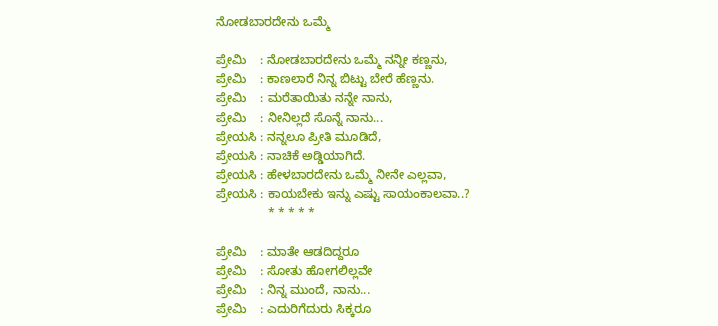ನೋಡಬಾರದೇನು ಒಮ್ಮೆ

ಪ್ರೇಮಿ    : ನೋಡಬಾರದೇನು ಒಮ್ಮೆ ನನ್ನೀ ಕಣ್ಣನು,
ಪ್ರೇಮಿ    : ಕಾಣಲಾರೆ ನಿನ್ನ ಬಿಟ್ಟು ಬೇರೆ ಹೆಣ್ಣನು.
ಪ್ರೇಮಿ    : ಮರೆತಾಯಿತು ನನ್ನೇ ನಾನು,
ಪ್ರೇಮಿ    : ನೀನಿಲ್ಲದೆ ಸೊನ್ನೆ ನಾನು...
ಪ್ರೇಯಸಿ : ನನ್ನಲೂ ಪ್ರೀತಿ ಮೂಡಿದೆ,
ಪ್ರೇಯಸಿ : ನಾಚಿಕೆ ಅಡ್ಡಿಯಾಗಿದೆ.
ಪ್ರೇಯಸಿ : ಹೇಳಬಾರದೇನು ಒಮ್ಮೆ ನೀನೇ ಎಲ್ಲವಾ,
ಪ್ರೇಯಸಿ : ಕಾಯಬೇಕು ಇನ್ನು ಎಷ್ಟು ಸಾಯಂಕಾಲವಾ..?
               * * * * *

ಪ್ರೇಮಿ    : ಮಾತೇ ಆಡದಿದ್ದರೂ
ಪ್ರೇಮಿ    : ಸೋತು ಹೋಗಲಿಲ್ಲವೇ
ಪ್ರೇಮಿ    : ನಿನ್ನ ಮುಂದೆ, ನಾನು...
ಪ್ರೇಮಿ    : ಎದುರಿಗೆದುರು ಸಿಕ್ಕರೂ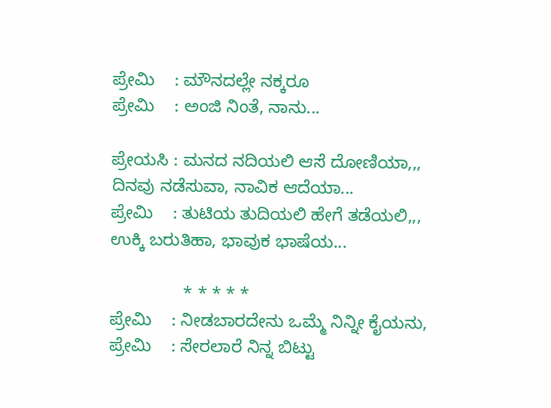ಪ್ರೇಮಿ    : ಮೌನದಲ್ಲೇ ನಕ್ಕರೂ
ಪ್ರೇಮಿ    : ಅಂಜಿ ನಿಂತೆ, ನಾನು...

ಪ್ರೇಯಸಿ : ಮನದ ನದಿಯಲಿ ಆಸೆ ದೋಣಿಯಾ,,, ದಿನವು ನಡೆಸುವಾ, ನಾವಿಕ ಆದೆಯಾ...
ಪ್ರೇಮಿ    : ತುಟಿಯ ತುದಿಯಲಿ ಹೇಗೆ ತಡೆಯಲಿ,,, ಉಕ್ಕಿ ಬರುತಿಹಾ, ಭಾವುಕ ಭಾಷೆಯ...

               * * * * *
ಪ್ರೇಮಿ    : ನೀಡಬಾರದೇನು ಒಮ್ಮೆ ನಿನ್ನೀ ಕೈಯನು,
ಪ್ರೇಮಿ    : ಸೇರಲಾರೆ ನಿನ್ನ ಬಿಟ್ಟು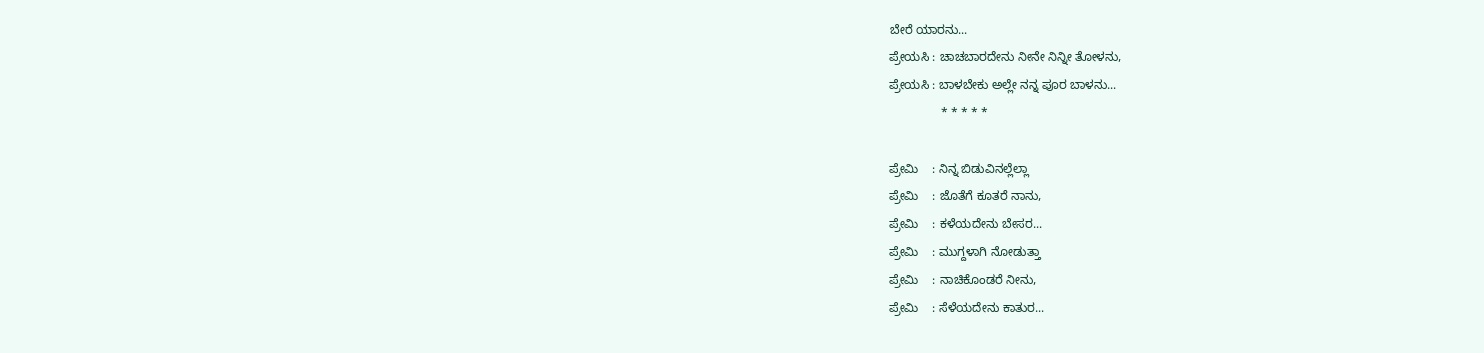ಬೇರೆ ಯಾರನು...
ಪ್ರೇಯಸಿ : ಚಾಚಬಾರದೇನು ನೀನೇ ನಿನ್ನೀ ತೋಳನು,
ಪ್ರೇಯಸಿ : ಬಾಳಬೇಕು ಅಲ್ಲೇ ನನ್ನ ಪೂರ ಬಾಳನು...
               * * * * *

ಪ್ರೇಮಿ    : ನಿನ್ನ ಬಿಡುವಿನಲ್ಲೆಲ್ಲಾ
ಪ್ರೇಮಿ    : ಜೊತೆಗೆ ಕೂತರೆ ನಾನು,
ಪ್ರೇಮಿ    : ಕಳೆಯದೇನು ಬೇಸರ...
ಪ್ರೇಮಿ    : ಮುಗ್ದಳಾಗಿ ನೋಡುತ್ತಾ
ಪ್ರೇಮಿ    : ನಾಚಿಕೊಂಡರೆ ನೀನು,
ಪ್ರೇಮಿ    : ಸೆಳೆಯದೇನು ಕಾತುರ...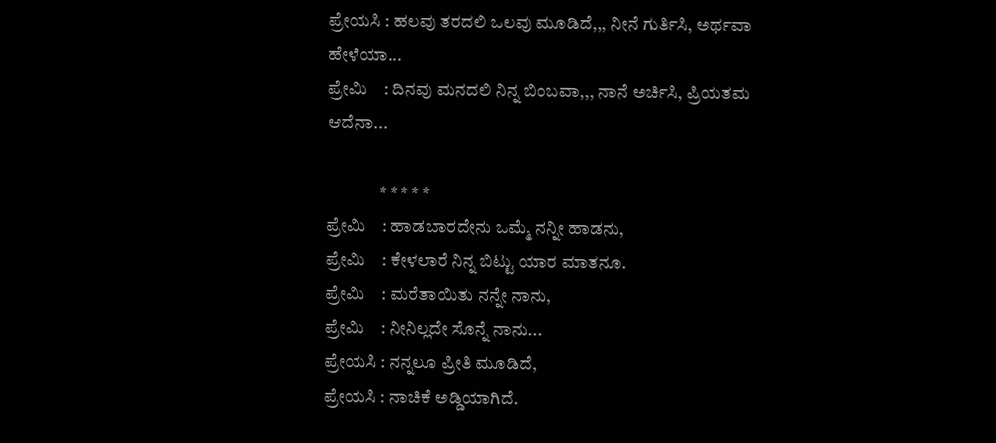ಪ್ರೇಯಸಿ : ಹಲವು ತರದಲಿ ಒಲವು ಮೂಡಿದೆ,,, ನೀನೆ ಗುರ್ತಿಸಿ, ಅರ್ಥವಾ ಹೇಳೆಯಾ...
ಪ್ರೇಮಿ    : ದಿನವು ಮನದಲಿ ನಿನ್ನ ಬಿಂಬವಾ,,, ನಾನೆ ಅರ್ಚಿಸಿ, ಪ್ರಿಯತಮ ಆದೆನಾ...

               * * * * *
ಪ್ರೇಮಿ    : ಹಾಡಬಾರದೇನು ಒಮ್ಮೆ ನನ್ನೀ ಹಾಡನು,
ಪ್ರೇಮಿ    : ಕೇಳಲಾರೆ ನಿನ್ನ ಬಿಟ್ಟು ಯಾರ ಮಾತನೂ.
ಪ್ರೇಮಿ    : ಮರೆತಾಯಿತು ನನ್ನೇ ನಾನು,
ಪ್ರೇಮಿ    : ನೀನಿಲ್ಲದೇ ಸೊನ್ನೆ ನಾನು...
ಪ್ರೇಯಸಿ : ನನ್ನಲೂ ಪ್ರೀತಿ ಮೂಡಿದೆ,
ಪ್ರೇಯಸಿ : ನಾಚಿಕೆ ಅಡ್ಡಿಯಾಗಿದೆ.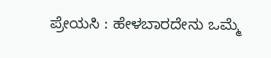ಪ್ರೇಯಸಿ : ಹೇಳಬಾರದೇನು ಒಮ್ಮೆ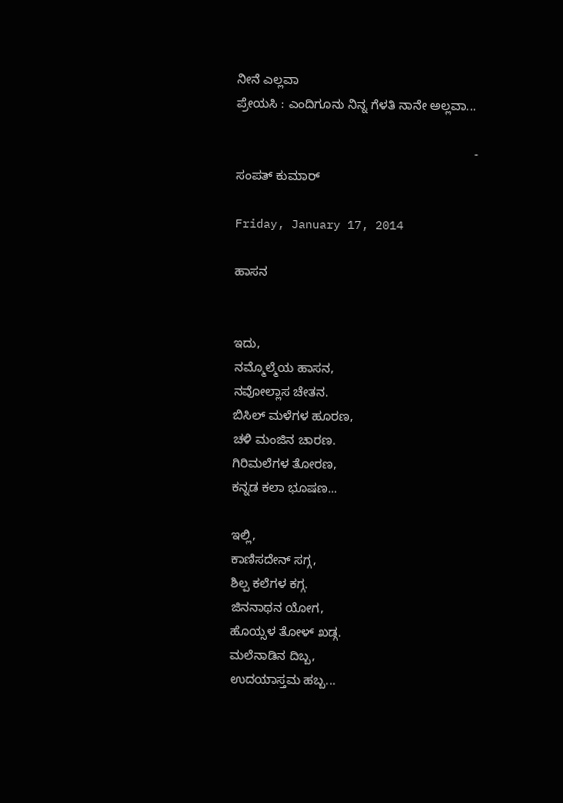ನೀನೆ ಎಲ್ಲವಾ
ಪ್ರೇಯಸಿ : ಎಂದಿಗೂನು ನಿನ್ನ ಗೆಳತಿ ನಾನೇ ಅಲ್ಲವಾ...

                                                                     - ಸಂಪತ್ ಕುಮಾರ್

Friday, January 17, 2014

ಹಾಸನ


ಇದು,
ನಮ್ಮೊಲ್ಮೆಯ ಹಾಸನ,
ನವೋಲ್ಲಾಸ ಚೇತನ.
ಬಿಸಿಲ್ ಮಳೆಗಳ ಹೂರಣ,
ಚಳಿ ಮಂಜಿನ ಚಾರಣ.
ಗಿರಿಮಲೆಗಳ ತೋರಣ,
ಕನ್ನಡ ಕಲಾ ಭೂಷಣ...

ಇಲ್ಲಿ,
ಕಾಣಿಸದೇನ್ ಸಗ್ಗ,
ಶಿಲ್ಪ ಕಲೆಗಳ ಕಗ್ಗ.
ಜಿನನಾಥನ ಯೋಗ,
ಹೊಯ್ಸಳ ತೋಳ್ ಖಡ್ಗ.
ಮಲೆನಾಡಿನ ದಿಬ್ಬ,
ಉದಯಾಸ್ತಮ ಹಬ್ಬ...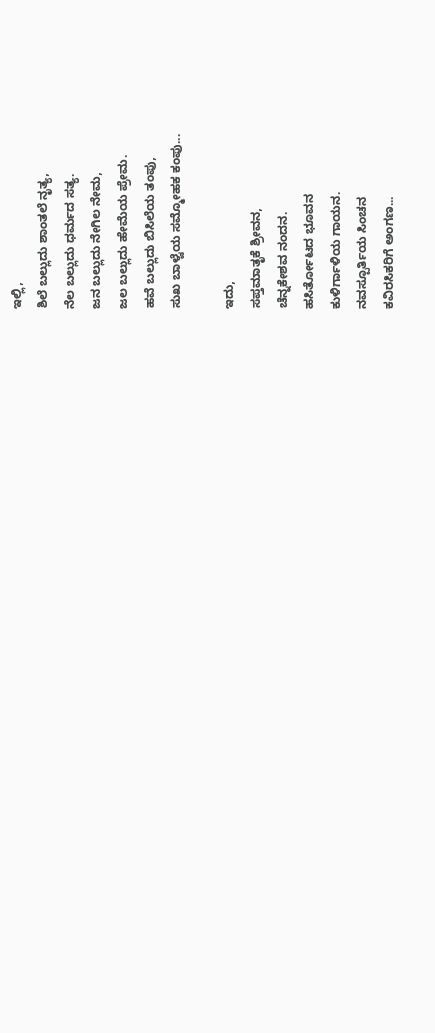ಇಲ್ಲಿ,
ಶಿಲೆ ಬಲ್ಲುದು ಶಾಂತಲೆ ನೃತ್ಯ,
ನೆಲ ಬಲ್ಲುದು ಧರ್ಮದ ಸತ್ಯ.
ಜನ ಬಲ್ಲುದು ನೇಗಿಲ ನೇಮ,
ಜಲ ಬಲ್ಲುದು ಹೇಮೆಯ ಪ್ರೇಮ.
ಹವೆ ಬಲ್ಲುದು ಬಿಸಿಲೆಯ ತಂಪು,
ಸುಖ ಬಾಳ್ವೆಯ ಸಮ್ಮೋಹಕ ಕಂಪು...

ಇದು,
ಸಪ್ತಮಾತೃಕೆ ಶ್ರೀವನ,
ಚೆನ್ನಕೇಶವ ನಂದನ.
ಹಸಿರ್ತೋಟದ ಭೂವನ
ಕುಳಿರ್ಗಾಳಿಯ ಗಾಯನ.
ನವಸ್ಪೂರ್ತಿಯ ಸಿಂಚನ
ಕವಿರಸಿಕರಿಗೆ ಅಂಗಣ...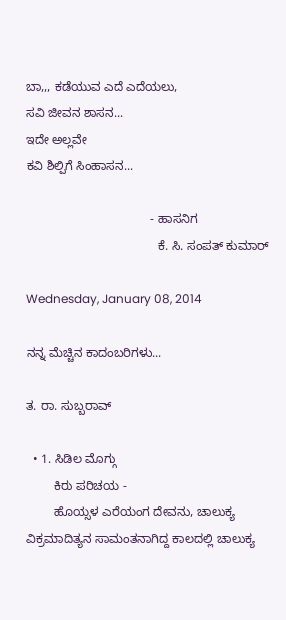ಬಾ,,, ಕಡೆಯುವ ಎದೆ ಎದೆಯಲು,
ಸವಿ ಜೀವನ ಶಾಸನ...
ಇದೇ ಅಲ್ಲವೇ
ಕವಿ ಶಿಲ್ಪಿಗೆ ಸಿಂಹಾಸನ...

                                    - ಹಾಸನಿಗ
                                      ಕೆ. ಸಿ. ಸಂಪತ್ ಕುಮಾರ್

Wednesday, January 08, 2014

ನನ್ನ ಮೆಚ್ಚಿನ ಕಾದಂಬರಿಗಳು...

ತ. ರಾ. ಸುಬ್ಬರಾವ್

  • 1. ಸಿಡಿಲ ಮೊಗ್ಗು
        ಕಿರು ಪರಿಚಯ -
        ಹೊಯ್ಸಳ ಎರೆಯಂಗ ದೇವನು, ಚಾಲುಕ್ಯ ವಿಕ್ರಮಾದಿತ್ಯನ ಸಾಮಂತನಾಗಿದ್ದ ಕಾಲದಲ್ಲಿ ಚಾಲುಕ್ಯ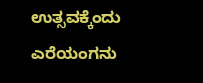ಉತ್ಸವಕ್ಕೆಂದು ಎರೆಯಂಗನು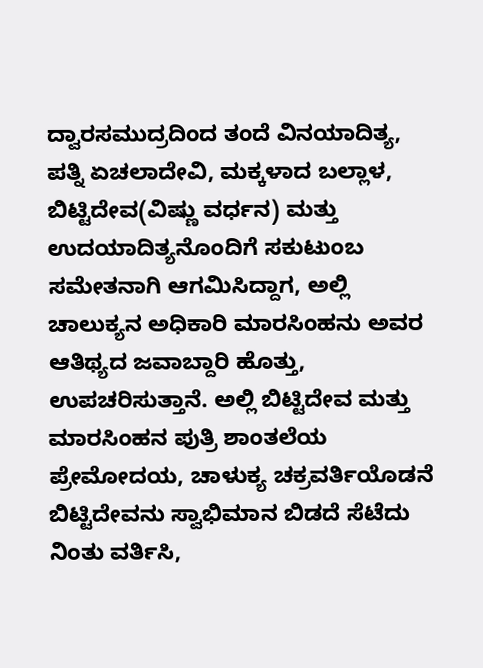ದ್ವಾರಸಮುದ್ರದಿಂದ ತಂದೆ ವಿನಯಾದಿತ್ಯ, ಪತ್ನಿ ಏಚಲಾದೇವಿ, ಮಕ್ಕಳಾದ ಬಲ್ಲಾಳ, ಬಿಟ್ಟಿದೇವ(ವಿಷ್ಣು ವರ್ಧನ) ಮತ್ತು ಉದಯಾದಿತ್ಯನೊಂದಿಗೆ ಸಕುಟುಂಬ ಸಮೇತನಾಗಿ ಆಗಮಿಸಿದ್ದಾಗ, ಅಲ್ಲಿ ಚಾಲುಕ್ಯನ ಅಧಿಕಾರಿ ಮಾರಸಿಂಹನು ಅವರ ಆತಿಥ್ಯದ ಜವಾಬ್ದಾರಿ ಹೊತ್ತು, ಉಪಚರಿಸುತ್ತಾನೆ. ಅಲ್ಲಿ ಬಿಟ್ಟಿದೇವ ಮತ್ತು ಮಾರಸಿಂಹನ ಪುತ್ರಿ ಶಾಂತಲೆಯ ಪ್ರೇಮೋದಯ, ಚಾಳುಕ್ಯ ಚಕ್ರವರ್ತಿಯೊಡನೆ ಬಿಟ್ಟಿದೇವನು ಸ್ವಾಭಿಮಾನ ಬಿಡದೆ ಸೆಟೆದು ನಿಂತು ವರ್ತಿಸಿ,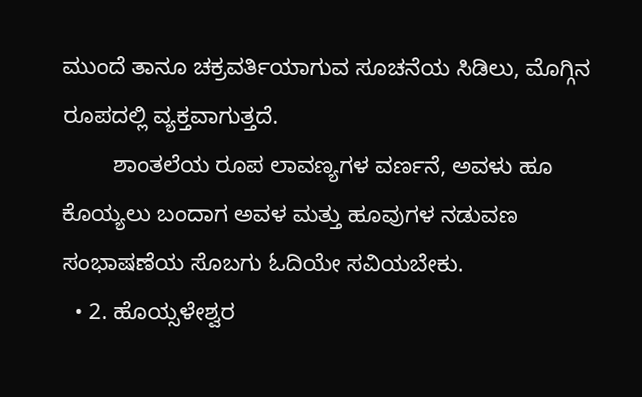ಮುಂದೆ ತಾನೂ ಚಕ್ರವರ್ತಿಯಾಗುವ ಸೂಚನೆಯ ಸಿಡಿಲು, ಮೊಗ್ಗಿನ ರೂಪದಲ್ಲಿ ವ್ಯಕ್ತವಾಗುತ್ತದೆ.
        ಶಾಂತಲೆಯ ರೂಪ ಲಾವಣ್ಯಗಳ ವರ್ಣನೆ, ಅವಳು ಹೂ ಕೊಯ್ಯಲು ಬಂದಾಗ ಅವಳ ಮತ್ತು ಹೂವುಗಳ ನಡುವಣ ಸಂಭಾಷಣೆಯ ಸೊಬಗು ಓದಿಯೇ ಸವಿಯಬೇಕು.
  • 2. ಹೊಯ್ಸಳೇಶ್ವರ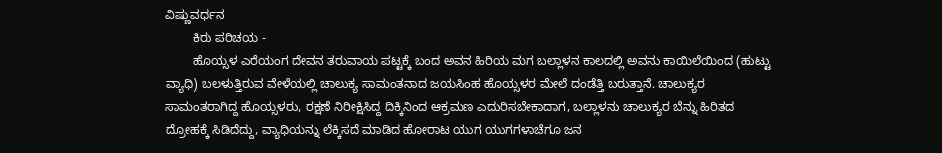ವಿಷ್ಣುವರ್ಧನ
        ಕಿರು ಪರಿಚಯ -
        ಹೊಯ್ಸಳ ಎರೆಯಂಗ ದೇವನ ತರುವಾಯ ಪಟ್ಟಕ್ಕೆ ಬಂದ ಅವನ ಹಿರಿಯ ಮಗ ಬಲ್ಲಾಳನ ಕಾಲದಲ್ಲಿ ಅವನು ಕಾಯಿಲೆಯಿಂದ (ಹುಟ್ಟು ವ್ಯಾಧಿ) ಬಲಳುತ್ತಿರುವ ವೇಳೆಯಲ್ಲಿ ಚಾಲುಕ್ಯ ಸಾಮಂತನಾದ ಜಯಸಿಂಹ ಹೊಯ್ಸಳರ ಮೇಲೆ ದಂಡೆತ್ತಿ ಬರುತ್ತಾನೆ. ಚಾಲುಕ್ಯರ ಸಾಮಂತರಾಗಿದ್ದ ಹೊಯ್ಸಳರು, ರಕ್ಷಣೆ ನಿರೀಕ್ಷಿಸಿದ್ದ ದಿಕ್ಕಿನಿಂದ ಆಕ್ರಮಣ ಎದುರಿಸಬೇಕಾದಾಗ, ಬಲ್ಲಾಳನು ಚಾಲುಕ್ಯರ ಬೆನ್ನು ಹಿರಿತದ ದ್ರೋಹಕ್ಕೆ ಸಿಡಿದೆದ್ದು, ವ್ಯಾಧಿಯನ್ನು ಲೆಕ್ಕಿಸದೆ ಮಾಡಿದ ಹೋರಾಟ ಯುಗ ಯುಗಗಳಾಚೆಗೂ ಜನ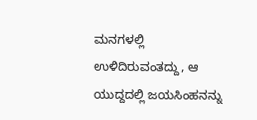ಮನಗಳಲ್ಲಿ ಉಳಿದಿರುವಂತದ್ದು, ಆ ಯುದ್ದದಲ್ಲಿ ಜಯಸಿಂಹನನ್ನು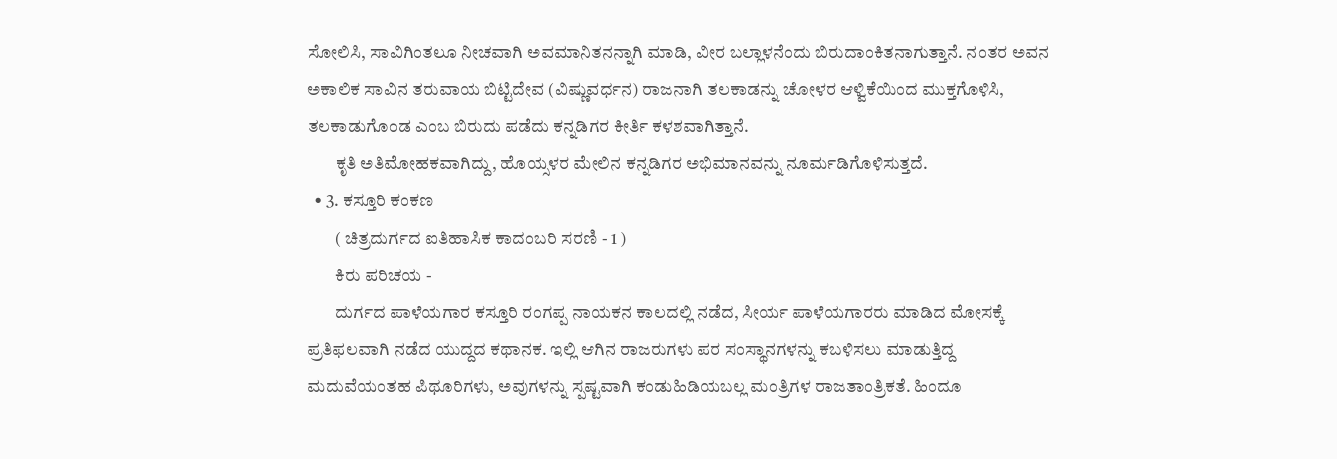ಸೋಲಿಸಿ, ಸಾವಿಗಿಂತಲೂ ನೀಚವಾಗಿ ಅವಮಾನಿತನನ್ನಾಗಿ ಮಾಡಿ, ವೀರ ಬಲ್ಲಾಳನೆಂದು ಬಿರುದಾಂಕಿತನಾಗುತ್ತಾನೆ. ನಂತರ ಅವನ ಅಕಾಲಿಕ ಸಾವಿನ ತರುವಾಯ ಬಿಟ್ಟಿದೇವ (ವಿಷ್ಣುವರ್ಧನ) ರಾಜನಾಗಿ ತಲಕಾಡನ್ನು ಚೋಳರ ಆಳ್ವಿಕೆಯಿಂದ ಮುಕ್ತಗೊಳಿಸಿ, ತಲಕಾಡುಗೊಂಡ ಎಂಬ ಬಿರುದು ಪಡೆದು ಕನ್ನಡಿಗರ ಕೀರ್ತಿ ಕಳಶವಾಗಿತ್ತಾನೆ.
        ಕೃತಿ ಅತಿಮೋಹಕವಾಗಿದ್ದು, ಹೊಯ್ಸಳರ ಮೇಲಿನ ಕನ್ನಡಿಗರ ಅಭಿಮಾನವನ್ನು ನೂರ್ಮಡಿಗೊಳಿಸುತ್ತದೆ.
  • 3. ಕಸ್ತೂರಿ ಕಂಕಣ
        ( ಚಿತ್ರದುರ್ಗದ ಐತಿಹಾಸಿಕ ಕಾದಂಬರಿ ಸರಣಿ - 1 )
        ಕಿರು ಪರಿಚಯ -
        ದುರ್ಗದ ಪಾಳೆಯಗಾರ ಕಸ್ತೂರಿ ರಂಗಪ್ಪ ನಾಯಕನ ಕಾಲದಲ್ಲಿ ನಡೆದ, ಸೀರ್ಯ ಪಾಳೆಯಗಾರರು ಮಾಡಿದ ಮೋಸಕ್ಕೆ ಪ್ರತಿಫಲವಾಗಿ ನಡೆದ ಯುದ್ದದ ಕಥಾನಕ. ಇಲ್ಲಿ ಆಗಿನ ರಾಜರುಗಳು ಪರ ಸಂಸ್ಥಾನಗಳನ್ನು ಕಬಳಿಸಲು ಮಾಡುತ್ತಿದ್ದ ಮದುವೆಯಂತಹ ಪಿಥೂರಿಗಳು, ಅವುಗಳನ್ನು ಸ್ಪಷ್ಟವಾಗಿ ಕಂಡುಹಿಡಿಯಬಲ್ಲ ಮಂತ್ರಿಗಳ ರಾಜತಾಂತ್ರಿಕತೆ. ಹಿಂದೂ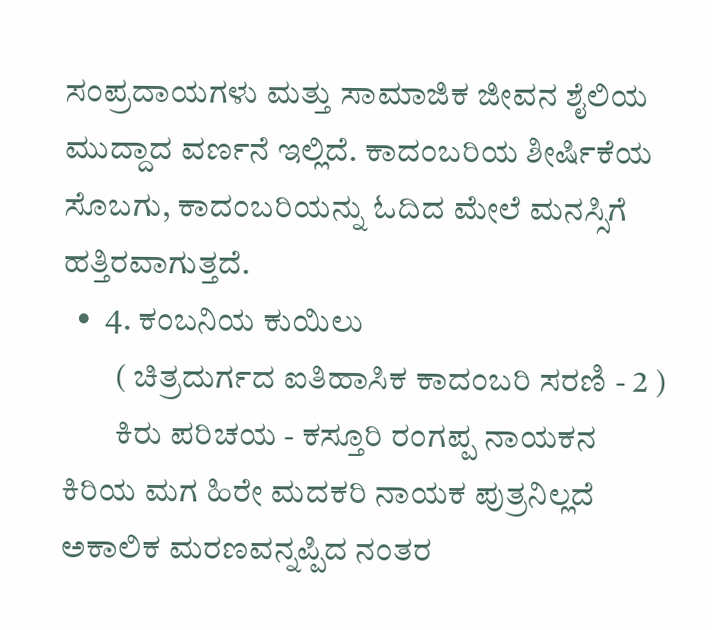ಸಂಪ್ರದಾಯಗಳು ಮತ್ತು ಸಾಮಾಜಿಕ ಜೀವನ ಶೈಲಿಯ ಮುದ್ದಾದ ವರ್ಣನೆ ಇಲ್ಲಿದೆ. ಕಾದಂಬರಿಯ ಶೀರ್ಷಿಕೆಯ ಸೊಬಗು, ಕಾದಂಬರಿಯನ್ನು ಓದಿದ ಮೇಲೆ ಮನಸ್ಸಿಗೆ ಹತ್ತಿರವಾಗುತ್ತದೆ.
  •  4. ಕಂಬನಿಯ ಕುಯಿಲು
        ( ಚಿತ್ರದುರ್ಗದ ಐತಿಹಾಸಿಕ ಕಾದಂಬರಿ ಸರಣಿ - 2 )
        ಕಿರು ಪರಿಚಯ - ಕಸ್ತೂರಿ ರಂಗಪ್ಪ ನಾಯಕನ ಕಿರಿಯ ಮಗ ಹಿರೇ ಮದಕರಿ ನಾಯಕ ಪುತ್ರನಿಲ್ಲದೆ ಅಕಾಲಿಕ ಮರಣವನ್ನಪ್ಪಿದ ನಂತರ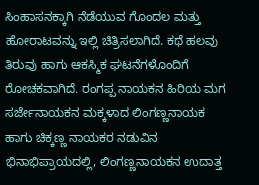ಸಿಂಹಾಸನಕ್ಕಾಗಿ ನೆಡೆಯುವ ಗೊಂದಲ ಮತ್ತು ಹೋರಾಟವನ್ನು ಇಲ್ಲಿ ಚಿತ್ರಿಸಲಾಗಿದೆ. ಕಥೆ ಹಲವು ತಿರುವು ಹಾಗು ಆಕಸ್ಮಿಕ ಘಟನೆಗಳೊಂದಿಗೆ ರೋಚಕವಾಗಿದೆ. ರಂಗಪ್ಪ ನಾಯಕನ ಹಿರಿಯ ಮಗ ಸರ್ಜೇನಾಯಕನ ಮಕ್ಕಳಾದ ಲಿಂಗಣ್ಣನಾಯಕ ಹಾಗು ಚಿಕ್ಕಣ್ಣ ನಾಯಕರ ನಡುವಿನ ಭಿನಾಭಿಪ್ರಾಯದಲ್ಲಿ, ಲಿಂಗಣ್ಣನಾಯಕನ ಉದಾತ್ತ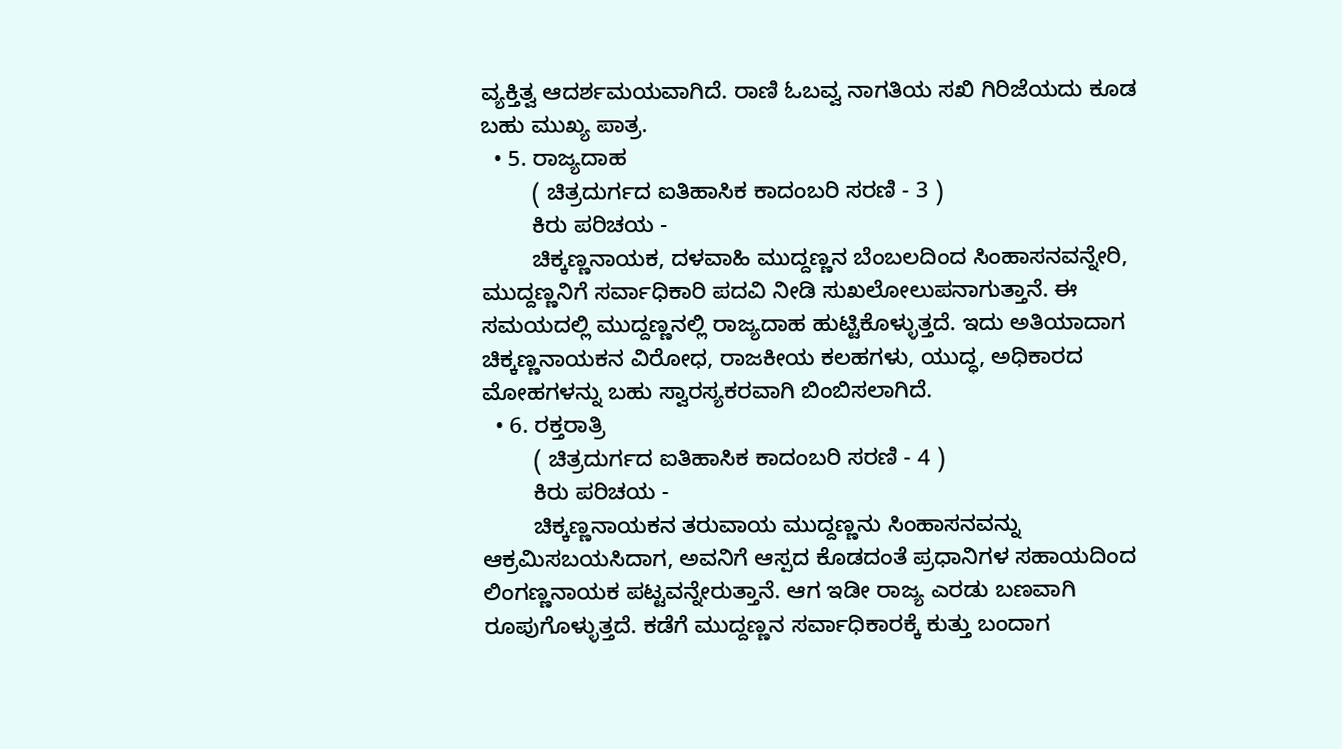ವ್ಯಕ್ತಿತ್ವ ಆದರ್ಶಮಯವಾಗಿದೆ. ರಾಣಿ ಓಬವ್ವ ನಾಗತಿಯ ಸಖಿ ಗಿರಿಜೆಯದು ಕೂಡ ಬಹು ಮುಖ್ಯ ಪಾತ್ರ.
  • 5. ರಾಜ್ಯದಾಹ
        ( ಚಿತ್ರದುರ್ಗದ ಐತಿಹಾಸಿಕ ಕಾದಂಬರಿ ಸರಣಿ - 3 )
        ಕಿರು ಪರಿಚಯ -
        ಚಿಕ್ಕಣ್ಣನಾಯಕ, ದಳವಾಹಿ ಮುದ್ದಣ್ಣನ ಬೆಂಬಲದಿಂದ ಸಿಂಹಾಸನವನ್ನೇರಿ, ಮುದ್ದಣ್ಣನಿಗೆ ಸರ್ವಾಧಿಕಾರಿ ಪದವಿ ನೀಡಿ ಸುಖಲೋಲುಪನಾಗುತ್ತಾನೆ. ಈ ಸಮಯದಲ್ಲಿ ಮುದ್ದಣ್ಣನಲ್ಲಿ ರಾಜ್ಯದಾಹ ಹುಟ್ಟಿಕೊಳ್ಳುತ್ತದೆ. ಇದು ಅತಿಯಾದಾಗ ಚಿಕ್ಕಣ್ಣನಾಯಕನ ವಿರೋಧ, ರಾಜಕೀಯ ಕಲಹಗಳು, ಯುದ್ಧ, ಅಧಿಕಾರದ ಮೋಹಗಳನ್ನು ಬಹು ಸ್ವಾರಸ್ಯಕರವಾಗಿ ಬಿಂಬಿಸಲಾಗಿದೆ.
  • 6. ರಕ್ತರಾತ್ರಿ
        ( ಚಿತ್ರದುರ್ಗದ ಐತಿಹಾಸಿಕ ಕಾದಂಬರಿ ಸರಣಿ - 4 )
        ಕಿರು ಪರಿಚಯ -
        ಚಿಕ್ಕಣ್ಣನಾಯಕನ ತರುವಾಯ ಮುದ್ದಣ್ಣನು ಸಿಂಹಾಸನವನ್ನು ಆಕ್ರಮಿಸಬಯಸಿದಾಗ, ಅವನಿಗೆ ಆಸ್ಪದ ಕೊಡದಂತೆ ಪ್ರಧಾನಿಗಳ ಸಹಾಯದಿಂದ ಲಿಂಗಣ್ಣನಾಯಕ ಪಟ್ಟವನ್ನೇರುತ್ತಾನೆ. ಆಗ ಇಡೀ ರಾಜ್ಯ ಎರಡು ಬಣವಾಗಿ ರೂಪುಗೊಳ್ಳುತ್ತದೆ. ಕಡೆಗೆ ಮುದ್ದಣ್ಣನ ಸರ್ವಾಧಿಕಾರಕ್ಕೆ ಕುತ್ತು ಬಂದಾಗ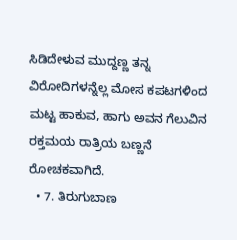ಸಿಡಿದೇಳುವ ಮುದ್ದಣ್ಣ ತನ್ನ ವಿರೋದಿಗಳನ್ನೆಲ್ಲ ಮೋಸ ಕಪಟಗಳಿಂದ ಮಟ್ಟ ಹಾಕುವ, ಹಾಗು ಅವನ ಗೆಲುವಿನ ರಕ್ತಮಯ ರಾತ್ರಿಯ ಬಣ್ಣನೆ ರೋಚಕವಾಗಿದೆ.
  • 7. ತಿರುಗುಬಾಣ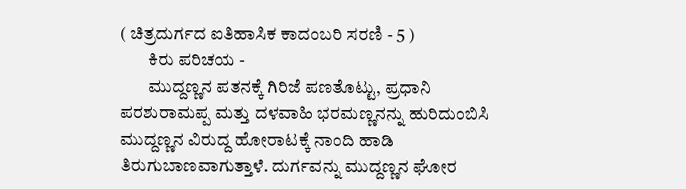( ಚಿತ್ರದುರ್ಗದ ಐತಿಹಾಸಿಕ ಕಾದಂಬರಿ ಸರಣಿ - 5 )
        ಕಿರು ಪರಿಚಯ -
        ಮುದ್ದಣ್ಣನ ಪತನಕ್ಕೆ ಗಿರಿಜೆ ಪಣತೊಟ್ಟು, ಪ್ರಧಾನಿ ಪರಶುರಾಮಪ್ಪ ಮತ್ತು ದಳವಾಹಿ ಭರಮಣ್ಣನನ್ನು ಹುರಿದುಂಬಿಸಿ ಮುದ್ದಣ್ಣನ ವಿರುದ್ದ ಹೋರಾಟಕ್ಕೆ ನಾಂದಿ ಹಾಡಿ ತಿರುಗುಬಾಣವಾಗುತ್ತಾಳೆ. ದುರ್ಗವನ್ನು ಮುದ್ದಣ್ಣನ ಘೋರ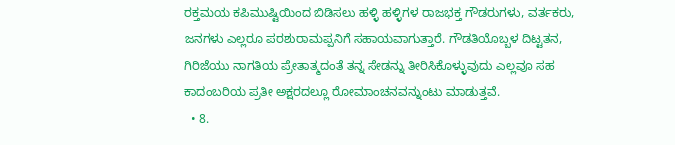ರಕ್ತಮಯ ಕಪಿಮುಷ್ಟಿಯಿಂದ ಬಿಡಿಸಲು ಹಳ್ಳಿ ಹಳ್ಳಿಗಳ ರಾಜಭಕ್ತ ಗೌಡರುಗಳು, ವರ್ತಕರು, ಜನಗಳು ಎಲ್ಲರೂ ಪರಶುರಾಮಪ್ಪನಿಗೆ ಸಹಾಯವಾಗುತ್ತಾರೆ. ಗೌಡತಿಯೊಬ್ಬಳ ದಿಟ್ಟತನ, ಗಿರಿಜೆಯು ನಾಗತಿಯ ಪ್ರೇತಾತ್ಮದಂತೆ ತನ್ನ ಸೇಡನ್ನು ತೀರಿಸಿಕೊಳ್ಳುವುದು ಎಲ್ಲವೂ ಸಹ ಕಾದಂಬರಿಯ ಪ್ರತೀ ಅಕ್ಷರದಲ್ಲೂ ರೋಮಾಂಚನವನ್ನುಂಟು ಮಾಡುತ್ತವೆ.
  • 8.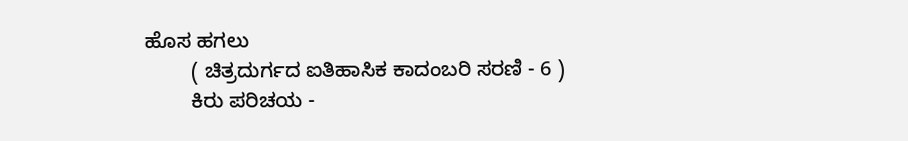ಹೊಸ ಹಗಲು
        ( ಚಿತ್ರದುರ್ಗದ ಐತಿಹಾಸಿಕ ಕಾದಂಬರಿ ಸರಣಿ - 6 )
        ಕಿರು ಪರಿಚಯ -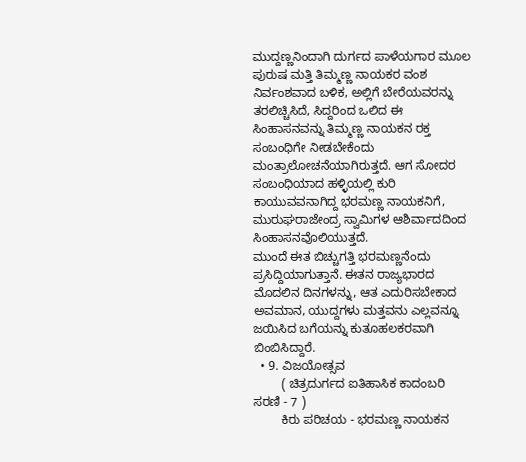ಮುದ್ದಣ್ಣನಿಂದಾಗಿ ದುರ್ಗದ ಪಾಳೆಯಗಾರ ಮೂಲ ಪುರುಷ ಮತ್ತಿ ತಿಮ್ಮಣ್ಣ ನಾಯಕರ ವಂಶ ನಿರ್ವಂಶವಾದ ಬಳಿಕ, ಅಲ್ಲಿಗೆ ಬೇರೆಯವರನ್ನು ತರಲಿಚ್ಚಿಸಿದೆ, ಸಿದ್ದರಿಂದ ಒಲಿದ ಈ ಸಿಂಹಾಸನವನ್ನು ತಿಮ್ಮಣ್ಣ ನಾಯಕನ ರಕ್ತ ಸಂಬಂಧಿಗೇ ನೀಡಬೇಕೆಂದು ಮಂತ್ರಾಲೋಚನೆಯಾಗಿರುತ್ತದೆ. ಆಗ ಸೋದರ ಸಂಬಂಧಿಯಾದ ಹಳ್ಳಿಯಲ್ಲಿ ಕುರಿ ಕಾಯುವವನಾಗಿದ್ದ ಭರಮಣ್ಣ ನಾಯಕನಿಗೆ, ಮುರುಘರಾಜೇಂದ್ರ ಸ್ವಾಮಿಗಳ ಆಶಿರ್ವಾದದಿಂದ ಸಿಂಹಾಸನವೊಲಿಯುತ್ತದೆ.
ಮುಂದೆ ಈತ ಬಿಚ್ಚುಗತ್ತಿ ಭರಮಣ್ಣನೆಂದು ಪ್ರಸಿದ್ದಿಯಾಗುತ್ತಾನೆ. ಈತನ ರಾಜ್ಯಭಾರದ ಮೊದಲಿನ ದಿನಗಳನ್ನು, ಆತ ಎದುರಿಸಬೇಕಾದ ಅವಮಾನ, ಯುದ್ದಗಳು ಮತ್ತವನು ಎಲ್ಲವನ್ನೂ ಜಯಿಸಿದ ಬಗೆಯನ್ನು ಕುತೂಹಲಕರವಾಗಿ ಬಿಂಬಿಸಿದ್ದಾರೆ.
  • 9. ವಿಜಯೋತ್ಸವ
        ( ಚಿತ್ರದುರ್ಗದ ಐತಿಹಾಸಿಕ ಕಾದಂಬರಿ ಸರಣಿ - 7 )
        ಕಿರು ಪರಿಚಯ - ಭರಮಣ್ಣ ನಾಯಕನ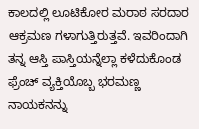ಕಾಲದಲ್ಲಿ ಲೂಟಿಕೋರ ಮರಾಠ ಸರದಾರ ಆಕ್ರಮಣ ಗಳಾಗುತ್ತಿರುತ್ತವೆ. ಇವರಿಂದಾಗಿ ತನ್ನ ಆಸ್ತಿ ಪಾಸ್ತಿಯನ್ನೆಲ್ಲಾ ಕಳೆದುಕೊಂಡ ಫ್ರೆಂಚ್ ವ್ಯಕ್ತಿಯೊಬ್ಬ ಭರಮಣ್ಣ ನಾಯಕನನ್ನು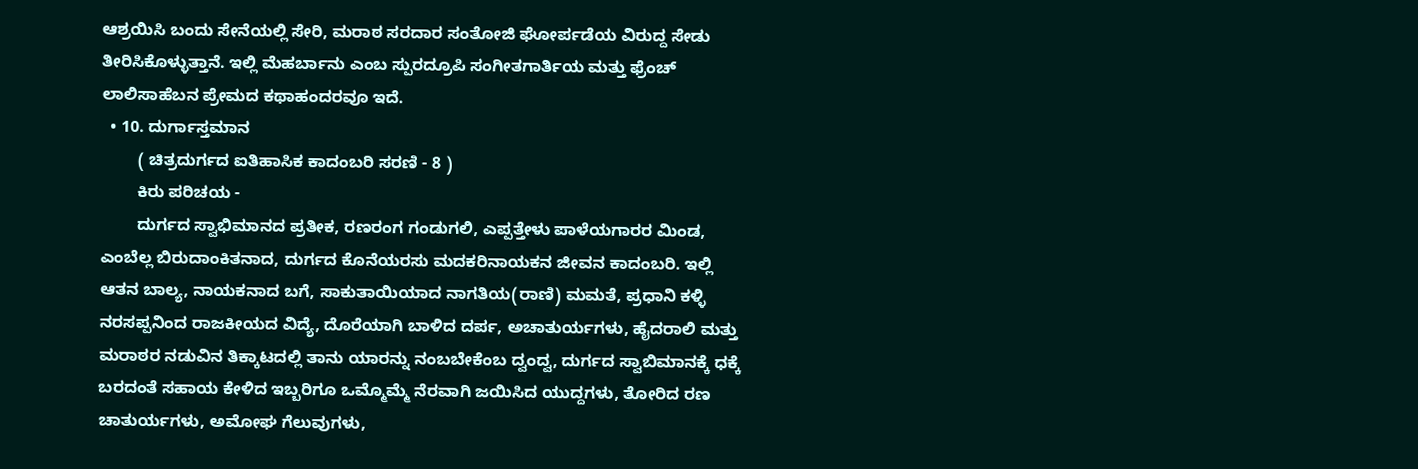ಆಶ್ರಯಿಸಿ ಬಂದು ಸೇನೆಯಲ್ಲಿ ಸೇರಿ, ಮರಾಠ ಸರದಾರ ಸಂತೋಜಿ ಘೋರ್ಪಡೆಯ ವಿರುದ್ದ ಸೇಡು ತೀರಿಸಿಕೊಳ್ಳುತ್ತಾನೆ. ಇಲ್ಲಿ ಮೆಹರ್ಬಾನು ಎಂಬ ಸ್ಪುರದ್ರೂಪಿ ಸಂಗೀತಗಾರ್ತಿಯ ಮತ್ತು ಫ್ರೆಂಚ್ ಲಾಲಿಸಾಹೆಬನ ಪ್ರೇಮದ ಕಥಾಹಂದರವೂ ಇದೆ.
  • 10. ದುರ್ಗಾಸ್ತಮಾನ
        ( ಚಿತ್ರದುರ್ಗದ ಐತಿಹಾಸಿಕ ಕಾದಂಬರಿ ಸರಣಿ - 8 )
        ಕಿರು ಪರಿಚಯ -
        ದುರ್ಗದ ಸ್ವಾಭಿಮಾನದ ಪ್ರತೀಕ, ರಣರಂಗ ಗಂಡುಗಲಿ, ಎಪ್ಪತ್ತೇಳು ಪಾಳೆಯಗಾರರ ಮಿಂಡ, ಎಂಬೆಲ್ಲ ಬಿರುದಾಂಕಿತನಾದ, ದುರ್ಗದ ಕೊನೆಯರಸು ಮದಕರಿನಾಯಕನ ಜೀವನ ಕಾದಂಬರಿ. ಇಲ್ಲಿ ಆತನ ಬಾಲ್ಯ, ನಾಯಕನಾದ ಬಗೆ, ಸಾಕುತಾಯಿಯಾದ ನಾಗತಿಯ(ರಾಣಿ) ಮಮತೆ, ಪ್ರಧಾನಿ ಕಳ್ಳಿ ನರಸಪ್ಪನಿಂದ ರಾಜಕೀಯದ ವಿದ್ಯೆ, ದೊರೆಯಾಗಿ ಬಾಳಿದ ದರ್ಪ, ಅಚಾತುರ್ಯಗಳು, ಹೈದರಾಲಿ ಮತ್ತು ಮರಾಠರ ನಡುವಿನ ತಿಕ್ಕಾಟದಲ್ಲಿ ತಾನು ಯಾರನ್ನು ನಂಬಬೇಕೆಂಬ ದ್ವಂದ್ವ, ದುರ್ಗದ ಸ್ವಾಬಿಮಾನಕ್ಕೆ ಧಕ್ಕೆ ಬರದಂತೆ ಸಹಾಯ ಕೇಳಿದ ಇಬ್ಬರಿಗೂ ಒಮ್ಮೊಮ್ಮೆ ನೆರವಾಗಿ ಜಯಿಸಿದ ಯುದ್ದಗಳು, ತೋರಿದ ರಣ ಚಾತುರ್ಯಗಳು, ಅಮೋಘ ಗೆಲುವುಗಳು,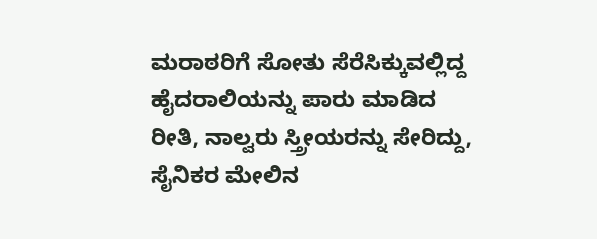ಮರಾಠರಿಗೆ ಸೋತು ಸೆರೆಸಿಕ್ಕುವಲ್ಲಿದ್ದ ಹೈದರಾಲಿಯನ್ನು ಪಾರು ಮಾಡಿದ ರೀತಿ, ನಾಲ್ವರು ಸ್ತ್ರೀಯರನ್ನು ಸೇರಿದ್ದು, ಸೈನಿಕರ ಮೇಲಿನ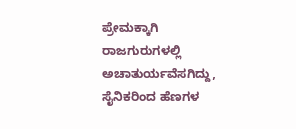ಪ್ರೇಮಕ್ಕಾಗಿ ರಾಜಗುರುಗಳಲ್ಲಿ ಅಚಾತುರ್ಯವೆಸಗಿದ್ದು, ಸೈನಿಕರಿಂದ ಹೆಣಗಳ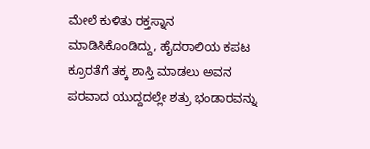ಮೇಲೆ ಕುಳಿತು ರಕ್ತಸ್ನಾನ ಮಾಡಿಸಿಕೊಂಡಿದ್ದು, ಹೈದರಾಲಿಯ ಕಪಟ ಕ್ರೂರತೆಗೆ ತಕ್ಕ ಶಾಸ್ತಿ ಮಾಡಲು ಅವನ ಪರವಾದ ಯುದ್ದದಲ್ಲೇ ಶತ್ರು ಭಂಡಾರವನ್ನು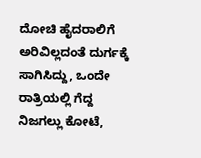ದೋಚಿ ಹೈದರಾಲಿಗೆ ಅರಿವಿಲ್ಲದಂತೆ ದುರ್ಗಕ್ಕೆ ಸಾಗಿಸಿದ್ದು, ಒಂದೇ ರಾತ್ರಿಯಲ್ಲಿ ಗೆದ್ದ ನಿಜಗಲ್ಲು ಕೋಟೆ,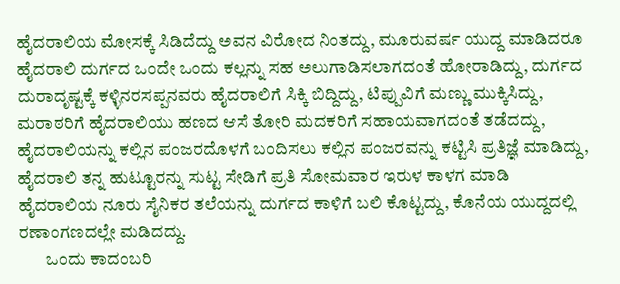ಹೈದರಾಲಿಯ ಮೋಸಕ್ಕೆ ಸಿಡಿದೆದ್ದು ಅವನ ವಿರೋದ ನಿಂತದ್ದು, ಮೂರುವರ್ಷ ಯುದ್ದ ಮಾಡಿದರೂ ಹೈದರಾಲಿ ದುರ್ಗದ ಒಂದೇ ಒಂದು ಕಲ್ಲನ್ನು ಸಹ ಅಲುಗಾಡಿಸಲಾಗದಂತೆ ಹೋರಾಡಿದ್ದು, ದುರ್ಗದ ದುರಾದೃಷ್ಟಕ್ಕೆ ಕಳ್ಳಿನರಸಪ್ಪನವರು ಹೈದರಾಲಿಗೆ ಸಿಕ್ಕಿ ಬಿದ್ದಿದ್ದು, ಟಿಪ್ಪುವಿಗೆ ಮಣ್ಣು ಮುಕ್ಕಿಸಿದ್ದು, ಮರಾಠರಿಗೆ ಹೈದರಾಲಿಯು ಹಣದ ಆಸೆ ತೋರಿ ಮದಕರಿಗೆ ಸಹಾಯವಾಗದಂತೆ ತಡೆದದ್ದು, ಹೈದರಾಲಿಯನ್ನು ಕಲ್ಲಿನ ಪಂಜರದೊಳಗೆ ಬಂದಿಸಲು ಕಲ್ಲಿನ ಪಂಜರವನ್ನು ಕಟ್ಟಿಸಿ ಪ್ರತಿಜ್ಞೆ ಮಾಡಿದ್ದು, ಹೈದರಾಲಿ ತನ್ನ ಹುಟ್ಟೂರನ್ನು ಸುಟ್ಟ ಸೇಡಿಗೆ ಪ್ರತಿ ಸೋಮವಾರ ಇರುಳ ಕಾಳಗ ಮಾಡಿ ಹೈದರಾಲಿಯ ನೂರು ಸೈನಿಕರ ತಲೆಯನ್ನು ದುರ್ಗದ ಕಾಳಿಗೆ ಬಲಿ ಕೊಟ್ಟದ್ದು, ಕೊನೆಯ ಯುದ್ದದಲ್ಲಿ ರಣಾಂಗಣದಲ್ಲೇ ಮಡಿದದ್ದು.
        ಒಂದು ಕಾದಂಬರಿ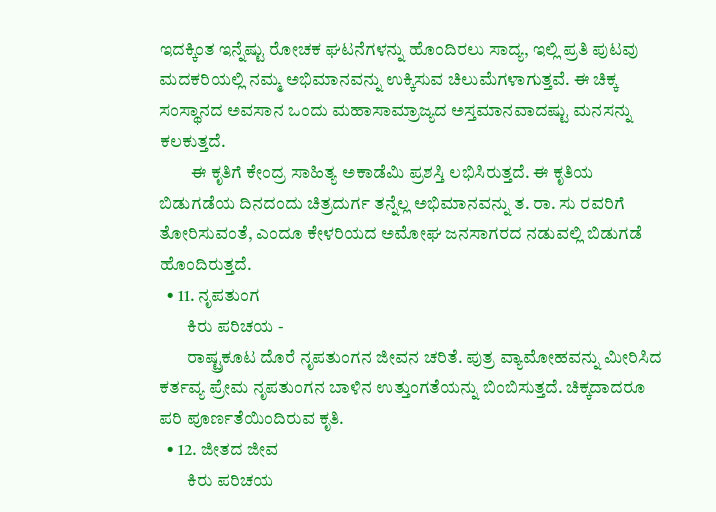ಇದಕ್ಕಿಂತ ಇನ್ನೆಷ್ಟು ರೋಚಕ ಘಟನೆಗಳನ್ನು ಹೊಂದಿರಲು ಸಾದ್ಯ, ಇಲ್ಲಿ ಪ್ರತಿ ಪುಟವು ಮದಕರಿಯಲ್ಲಿ ನಮ್ಮ ಅಭಿಮಾನವನ್ನು ಉಕ್ಕಿಸುವ ಚಿಲುಮೆಗಳಾಗುತ್ತವೆ. ಈ ಚಿಕ್ಕ ಸಂಸ್ಥಾನದ ಅವಸಾನ ಒಂದು ಮಹಾಸಾಮ್ರಾಜ್ಯದ ಅಸ್ತಮಾನವಾದಷ್ಟು ಮನಸನ್ನು ಕಲಕುತ್ತದೆ.
         ಈ ಕೃತಿಗೆ ಕೇಂದ್ರ ಸಾಹಿತ್ಯ ಅಕಾಡೆಮಿ ಪ್ರಶಸ್ತಿ ಲಭಿಸಿರುತ್ತದೆ. ಈ ಕೃತಿಯ ಬಿಡುಗಡೆಯ ದಿನದಂದು ಚಿತ್ರದುರ್ಗ ತನ್ನೆಲ್ಲ ಅಭಿಮಾನವನ್ನು ತ. ರಾ. ಸು ರವರಿಗೆ ತೋರಿಸುವಂತೆ, ಎಂದೂ ಕೇಳರಿಯದ ಅಮೋಘ ಜನಸಾಗರದ ನಡುವಲ್ಲಿ ಬಿಡುಗಡೆ ಹೊಂದಿರುತ್ತದೆ.
  • 11. ನೃಪತುಂಗ
        ಕಿರು ಪರಿಚಯ -
        ರಾಷ್ಟ್ರಕೂಟ ದೊರೆ ನೃಪತುಂಗನ ಜೀವನ ಚರಿತೆ. ಪುತ್ರ ವ್ಯಾಮೋಹವನ್ನು ಮೀರಿಸಿದ ಕರ್ತವ್ಯ ಪ್ರೇಮ ನೃಪತುಂಗನ ಬಾಳಿನ ಉತ್ತುಂಗತೆಯನ್ನು ಬಿಂಬಿಸುತ್ತದೆ. ಚಿಕ್ಕದಾದರೂ ಪರಿ ಪೂರ್ಣತೆಯಿಂದಿರುವ ಕೃತಿ.
  • 12. ಜೀತದ ಜೀವ
        ಕಿರು ಪರಿಚಯ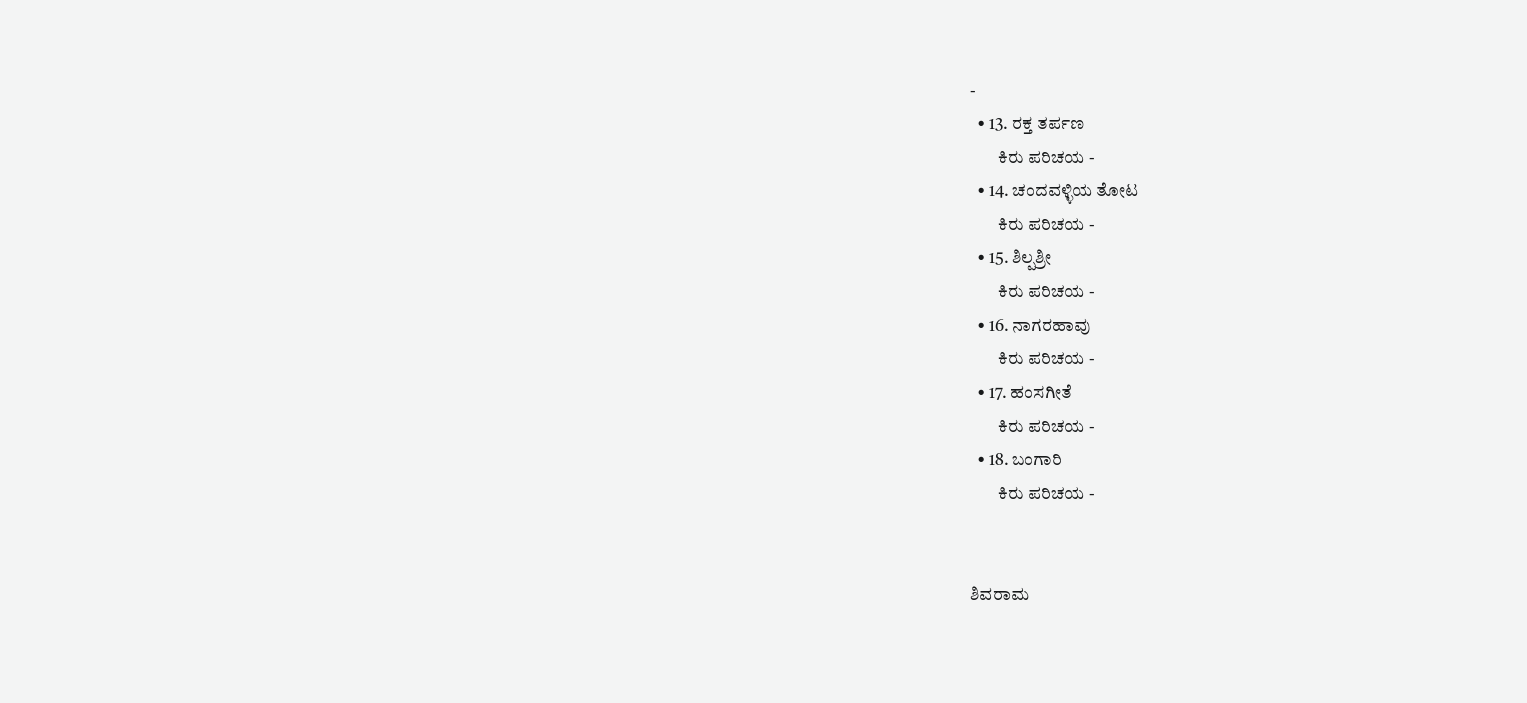-
  • 13. ರಕ್ತ ತರ್ಪಣ
        ಕಿರು ಪರಿಚಯ -
  • 14. ಚಂದವಳ್ಳಿಯ ತೋಟ
        ಕಿರು ಪರಿಚಯ -
  • 15. ಶಿಲ್ಪಶ್ರೀ
        ಕಿರು ಪರಿಚಯ -
  • 16. ನಾಗರಹಾವು
        ಕಿರು ಪರಿಚಯ -
  • 17. ಹಂಸಗೀತೆ
        ಕಿರು ಪರಿಚಯ -
  • 18. ಬಂಗಾರಿ
        ಕಿರು ಪರಿಚಯ -


ಶಿವರಾಮ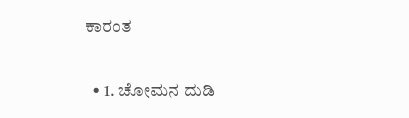ಕಾರಂತ

  • 1. ಚೋಮನ ದುಡಿ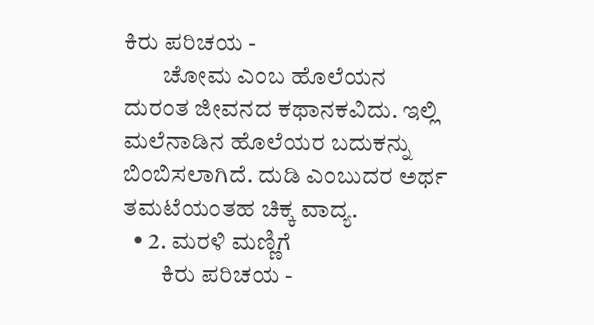ಕಿರು ಪರಿಚಯ -
        ಚೋಮ ಎಂಬ ಹೊಲೆಯನ ದುರಂತ ಜೀವನದ ಕಥಾನಕವಿದು. ಇಲ್ಲಿ ಮಲೆನಾಡಿನ ಹೊಲೆಯರ ಬದುಕನ್ನು ಬಿಂಬಿಸಲಾಗಿದೆ. ದುಡಿ ಎಂಬುದರ ಅರ್ಥ ತಮಟೆಯಂತಹ ಚಿಕ್ಕ ವಾದ್ಯ.
  • 2. ಮರಳಿ ಮಣ್ಣಿಗೆ
        ಕಿರು ಪರಿಚಯ -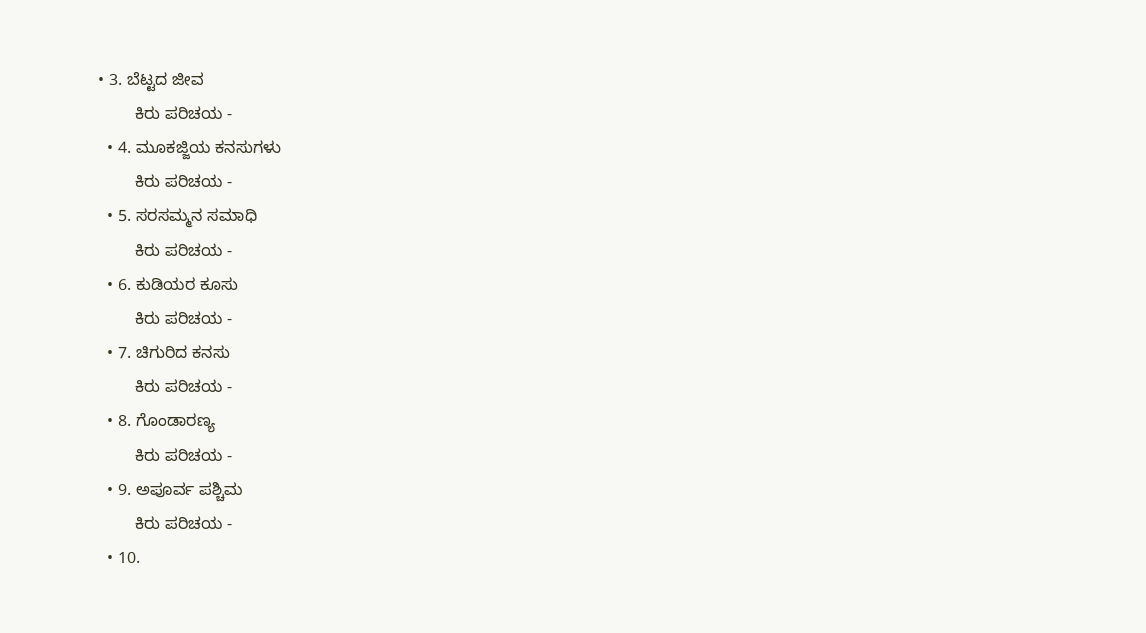• 3. ಬೆಟ್ಟದ ಜೀವ
        ಕಿರು ಪರಿಚಯ -
  • 4. ಮೂಕಜ್ಜಿಯ ಕನಸುಗಳು
        ಕಿರು ಪರಿಚಯ -
  • 5. ಸರಸಮ್ಮನ ಸಮಾಧಿ
        ಕಿರು ಪರಿಚಯ -
  • 6. ಕುಡಿಯರ ಕೂಸು
        ಕಿರು ಪರಿಚಯ -
  • 7. ಚಿಗುರಿದ ಕನಸು
        ಕಿರು ಪರಿಚಯ -
  • 8. ಗೊಂಡಾರಣ್ಯ
        ಕಿರು ಪರಿಚಯ -
  • 9. ಅಪೂರ್ವ ಪಶ್ಚಿಮ
        ಕಿರು ಪರಿಚಯ -
  • 10.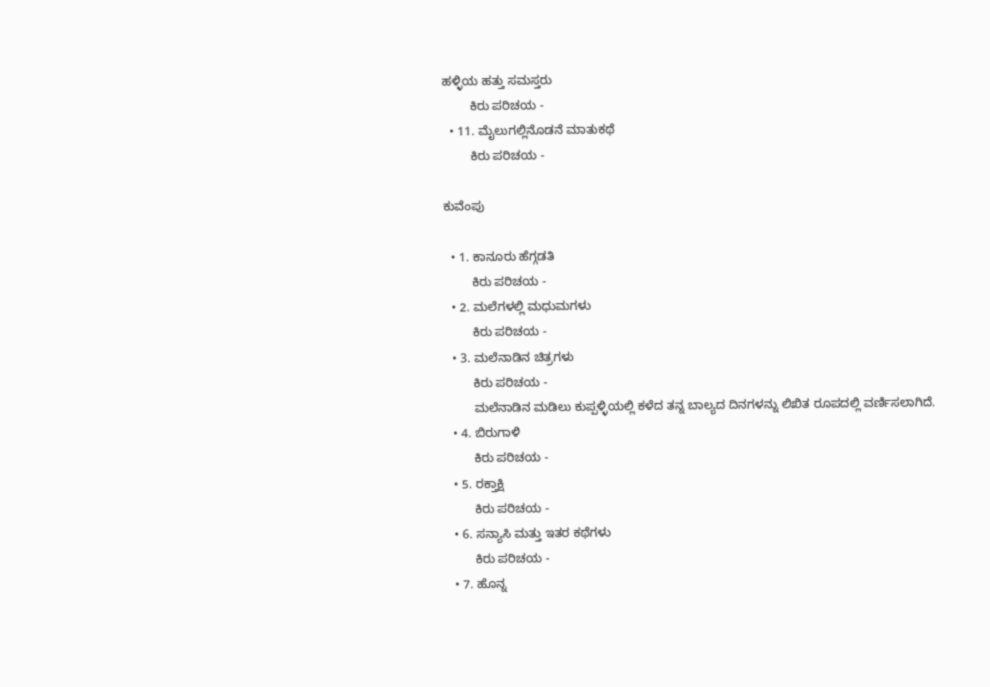ಹಳ್ಳಿಯ ಹತ್ತು ಸಮಸ್ತರು
        ಕಿರು ಪರಿಚಯ -
  • 11. ಮೈಲುಗಲ್ಲಿನೊಡನೆ ಮಾತುಕಥೆ
        ಕಿರು ಪರಿಚಯ -

ಕುವೆಂಪು

  • 1. ಕಾನೂರು ಹೆಗ್ಗಡತಿ
        ಕಿರು ಪರಿಚಯ -
  • 2. ಮಲೆಗಳಲ್ಲಿ ಮಧುಮಗಳು
        ಕಿರು ಪರಿಚಯ -
  • 3. ಮಲೆನಾಡಿನ ಚಿತ್ರಗಳು
        ಕಿರು ಪರಿಚಯ -
        ಮಲೆನಾಡಿನ ಮಡಿಲು ಕುಪ್ಪಳ್ಳಿಯಲ್ಲಿ ಕಳೆದ ತನ್ನ ಬಾಲ್ಯದ ದಿನಗಳನ್ನು ಲಿಖಿತ ರೂಪದಲ್ಲಿ ವರ್ಣಿಸಲಾಗಿದೆ.
  • 4. ಬಿರುಗಾಳಿ
        ಕಿರು ಪರಿಚಯ -
  • 5. ರಕ್ತಾಕ್ಷಿ
        ಕಿರು ಪರಿಚಯ -
  • 6. ಸನ್ಯಾಸಿ ಮತ್ತು ಇತರ ಕಥೆಗಳು
        ಕಿರು ಪರಿಚಯ -
  • 7. ಹೊನ್ನ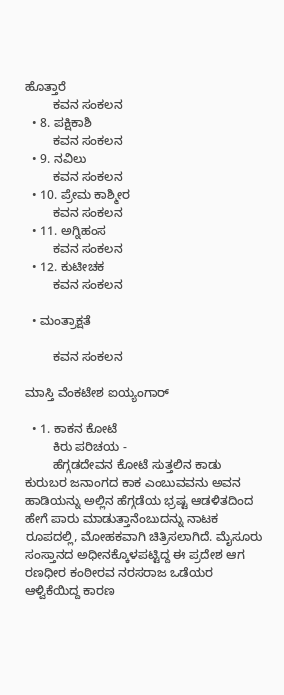ಹೊತ್ತಾರೆ
        ಕವನ ಸಂಕಲನ
  • 8. ಪಕ್ಷಿಕಾಶಿ
        ಕವನ ಸಂಕಲನ
  • 9. ನವಿಲು
        ಕವನ ಸಂಕಲನ
  • 10. ಪ್ರೇಮ ಕಾಶ್ಮೀರ
        ಕವನ ಸಂಕಲನ
  • 11. ಅಗ್ನಿಹಂಸ
        ಕವನ ಸಂಕಲನ
  • 12. ಕುಟೀಚಕ
        ಕವನ ಸಂಕಲನ

  • ಮಂತ್ರಾಕ್ಷತೆ

        ಕವನ ಸಂಕಲನ

ಮಾಸ್ತಿ ವೆಂಕಟೇಶ ಐಯ್ಯಂಗಾರ್

  • 1. ಕಾಕನ ಕೋಟೆ
        ಕಿರು ಪರಿಚಯ -
        ಹೆಗ್ಗಡದೇವನ ಕೋಟೆ ಸುತ್ತಲಿನ ಕಾಡು ಕುರುಬರ ಜನಾಂಗದ ಕಾಕ ಎಂಬುವವನು ಅವನ ಹಾಡಿಯನ್ನು ಅಲ್ಲಿನ ಹೆಗ್ಗಡೆಯ ಭ್ರಷ್ಟ ಆಡಳಿತದಿಂದ ಹೇಗೆ ಪಾರು ಮಾಡುತ್ತಾನೆಂಬುದನ್ನು ನಾಟಕ ರೂಪದಲ್ಲಿ, ಮೋಹಕವಾಗಿ ಚಿತ್ರಿಸಲಾಗಿದೆ. ಮೈಸೂರು ಸಂಸ್ತಾನದ ಅಧೀನಕ್ಕೊಳಪಟ್ಟಿದ್ದ ಈ ಪ್ರದೇಶ ಆಗ ರಣಧೀರ ಕಂಠೀರವ ನರಸರಾಜ ಒಡೆಯರ ಆಳ್ವಿಕೆಯಿದ್ದ ಕಾರಣ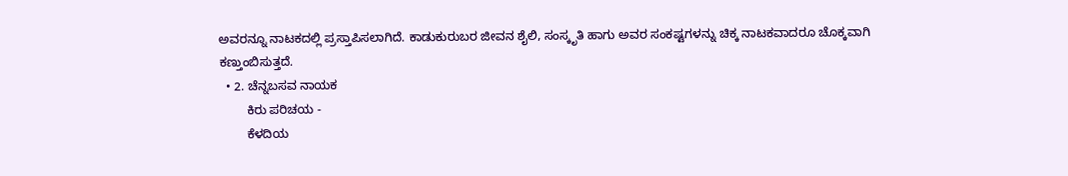ಅವರನ್ನೂ ನಾಟಕದಲ್ಲಿ ಪ್ರಸ್ತಾಪಿಸಲಾಗಿದೆ. ಕಾಡುಕುರುಬರ ಜೀವನ ಶೈಲಿ, ಸಂಸ್ಕೃತಿ ಹಾಗು ಅವರ ಸಂಕಷ್ಟಗಳನ್ನು ಚಿಕ್ಕ ನಾಟಕವಾದರೂ ಚೊಕ್ಕವಾಗಿ ಕಣ್ತುಂಬಿಸುತ್ತದೆ.
  • 2. ಚೆನ್ನಬಸವ ನಾಯಕ
        ಕಿರು ಪರಿಚಯ -
        ಕೆಳದಿಯ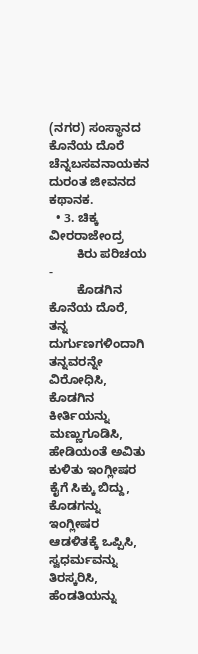(ನಗರ) ಸಂಸ್ಥಾನದ ಕೊನೆಯ ದೊರೆ ಚೆನ್ನಬಸವನಾಯಕನ ದುರಂತ ಜೀವನದ ಕಥಾನಕ.
  • 3. ಚಿಕ್ಕ ವೀರರಾಜೇಂದ್ರ
        ಕಿರು ಪರಿಚಯ -
        ಕೊಡಗಿನ ಕೊನೆಯ ದೊರೆ, ತನ್ನ ದುರ್ಗುಣಗಳಿಂದಾಗಿ ತನ್ನವರನ್ನೇ ವಿರೋಧಿಸಿ, ಕೊಡಗಿನ ಕೀರ್ತಿಯನ್ನು ಮಣ್ಣುಗೂಡಿಸಿ, ಹೇಡಿಯಂತೆ ಅವಿತು ಕುಳಿತು ಇಂಗ್ಲೀಷರ ಕೈಗೆ ಸಿಕ್ಕು ಬಿದ್ದು, ಕೊಡಗನ್ನು ಇಂಗ್ಲೀಷರ ಆಡಳಿತಕ್ಕೆ ಒಪ್ಪಿಸಿ, ಸ್ವಧರ್ಮವನ್ನು ತಿರಸ್ಕರಿಸಿ, ಹೆಂಡತಿಯನ್ನು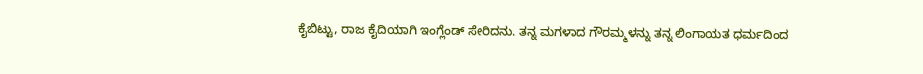ಕೈಬಿಟ್ಟು, ರಾಜ ಕೈದಿಯಾಗಿ ಇಂಗ್ಲೆಂಡ್ ಸೇರಿದನು. ತನ್ನ ಮಗಳಾದ ಗೌರಮ್ಮಳನ್ನು ತನ್ನ ಲಿಂಗಾಯತ ಧರ್ಮದಿಂದ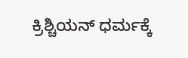ಕ್ರಿಶ್ಚಿಯನ್ ಧರ್ಮಕ್ಕೆ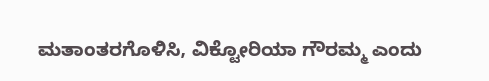ಮತಾಂತರಗೊಳಿಸಿ, ವಿಕ್ಟೋರಿಯಾ ಗೌರಮ್ಮ ಎಂದು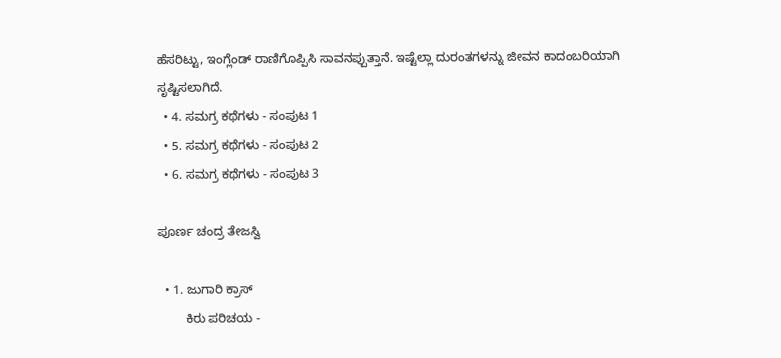ಹೆಸರಿಟ್ಟು, ಇಂಗ್ಲೆಂಡ್ ರಾಣಿಗೊಪ್ಪಿಸಿ ಸಾವನಪ್ಪುತ್ತಾನೆ. ಇಷ್ಟೆಲ್ಲಾ ದುರಂತಗಳನ್ನು ಜೀವನ ಕಾದಂಬರಿಯಾಗಿ ಸೃಷ್ಟಿಸಲಾಗಿದೆ.
  • 4. ಸಮಗ್ರ ಕಥೆಗಳು - ಸಂಪುಟ 1
  • 5. ಸಮಗ್ರ ಕಥೆಗಳು - ಸಂಪುಟ 2
  • 6. ಸಮಗ್ರ ಕಥೆಗಳು - ಸಂಪುಟ 3

ಪೂರ್ಣ ಚಂದ್ರ ತೇಜಸ್ವಿ

  • 1. ಜುಗಾರಿ ಕ್ರಾಸ್
        ಕಿರು ಪರಿಚಯ -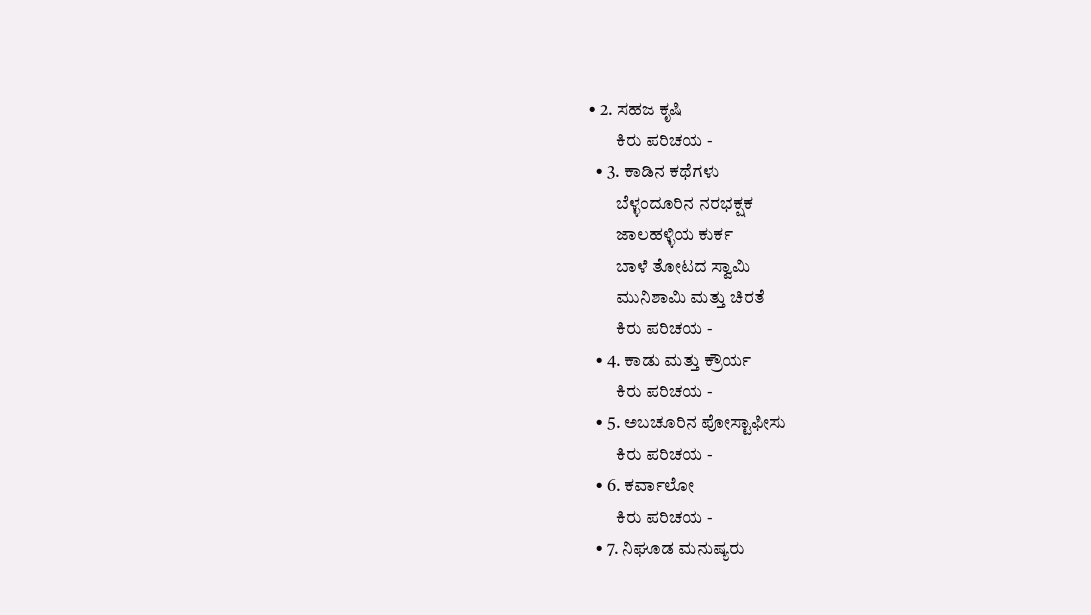• 2. ಸಹಜ ಕೃಷಿ
        ಕಿರು ಪರಿಚಯ -
  • 3. ಕಾಡಿನ ಕಥೆಗಳು
        ಬೆಳ್ಳಂದೂರಿನ ನರಭಕ್ಷಕ
        ಜಾಲಹಳ್ಳಿಯ ಕುರ್ಕ
        ಬಾಳೆ ತೋಟದ ಸ್ವಾಮಿ
        ಮುನಿಶಾಮಿ ಮತ್ತು ಚಿರತೆ
        ಕಿರು ಪರಿಚಯ -
  • 4. ಕಾಡು ಮತ್ತು ಕ್ರೌರ್ಯ
        ಕಿರು ಪರಿಚಯ -
  • 5. ಅಬಚೂರಿನ ಪೋಸ್ಟಾಫೀಸು
        ಕಿರು ಪರಿಚಯ -
  • 6. ಕರ್ವಾಲೋ
        ಕಿರು ಪರಿಚಯ -
  • 7. ನಿಘೂಡ ಮನುಷ್ಯರು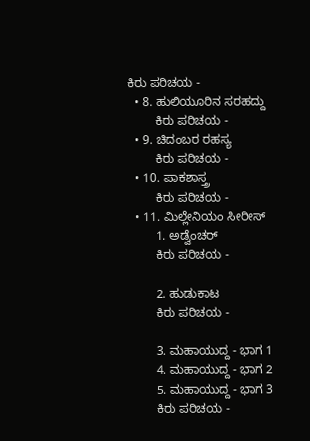ಕಿರು ಪರಿಚಯ -
  • 8. ಹುಲಿಯೂರಿನ ಸರಹದ್ದು
        ಕಿರು ಪರಿಚಯ -
  • 9. ಚಿದಂಬರ ರಹಸ್ಯ
        ಕಿರು ಪರಿಚಯ -
  • 10. ಪಾಕಶಾಸ್ತ್ರ
        ಕಿರು ಪರಿಚಯ -
  • 11. ಮಿಲ್ಲೇನಿಯಂ ಸೀರೀಸ್
        1. ಅಡ್ವೆಂಚರ್
        ಕಿರು ಪರಿಚಯ -

        2. ಹುಡುಕಾಟ
        ಕಿರು ಪರಿಚಯ -

        3. ಮಹಾಯುದ್ದ - ಭಾಗ 1
        4. ಮಹಾಯುದ್ದ - ಭಾಗ 2
        5. ಮಹಾಯುದ್ದ - ಭಾಗ 3
        ಕಿರು ಪರಿಚಯ -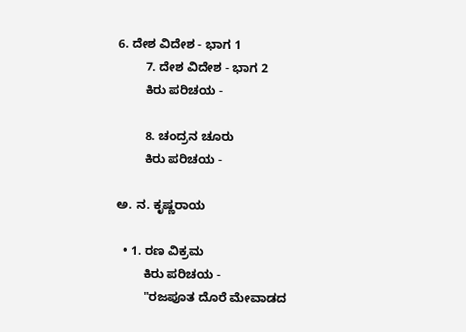6. ದೇಶ ವಿದೇಶ - ಭಾಗ 1
        7. ದೇಶ ವಿದೇಶ - ಭಾಗ 2
        ಕಿರು ಪರಿಚಯ -

        8. ಚಂದ್ರನ ಚೂರು
        ಕಿರು ಪರಿಚಯ -

ಅ. ನ. ಕೃಷ್ಣರಾಯ

  • 1. ರಣ ವಿಕ್ರಮ
        ಕಿರು ಪರಿಚಯ -
        "ರಜಪೂತ ದೊರೆ ಮೇವಾಡದ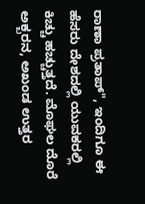ರಾಣಾ ಪ್ರತಾಪ್", ಇಂದಿಗೂ ಈ ಹೆಸರು ದೇಶದಲ್ಲಿ ಯುವಕರಲ್ಲಿ ಕಿಚ್ಚು ಹಚ್ಚುತ್ತದೆ. ಮೊಘಲ ದೊರೆ ಅಕ್ಬರನ, ಅಖಂಡ ಉತ್ತರ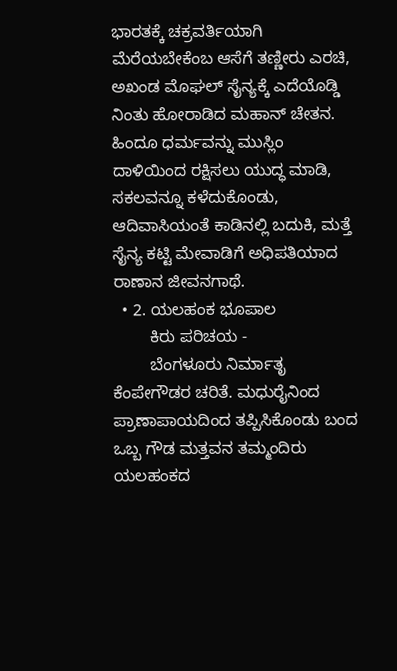ಭಾರತಕ್ಕೆ ಚಕ್ರವರ್ತಿಯಾಗಿ ಮೆರೆಯಬೇಕೆಂಬ ಆಸೆಗೆ ತಣ್ಣೀರು ಎರಚಿ, ಅಖಂಡ ಮೊಘಲ್ ಸೈನ್ಯಕ್ಕೆ ಎದೆಯೊಡ್ಡಿ ನಿಂತು ಹೋರಾಡಿದ ಮಹಾನ್ ಚೇತನ. ಹಿಂದೂ ಧರ್ಮವನ್ನು ಮುಸ್ಲಿಂ ದಾಳಿಯಿಂದ ರಕ್ಷಿಸಲು ಯುದ್ಧ ಮಾಡಿ, ಸಕಲವನ್ನೂ ಕಳೆದುಕೊಂಡು, ಆದಿವಾಸಿಯಂತೆ ಕಾಡಿನಲ್ಲಿ ಬದುಕಿ, ಮತ್ತೆ ಸೈನ್ಯ ಕಟ್ಟಿ ಮೇವಾಡಿಗೆ ಅಧಿಪತಿಯಾದ ರಾಣಾನ ಜೀವನಗಾಥೆ.
  • 2. ಯಲಹಂಕ ಭೂಪಾಲ
        ಕಿರು ಪರಿಚಯ -
        ಬೆಂಗಳೂರು ನಿರ್ಮಾತೃ ಕೆಂಪೇಗೌಡರ ಚರಿತೆ. ಮಧುರೈನಿಂದ ಪ್ರಾಣಾಪಾಯದಿಂದ ತಪ್ಪಿಸಿಕೊಂಡು ಬಂದ ಒಬ್ಬ ಗೌಡ ಮತ್ತವನ ತಮ್ಮಂದಿರು ಯಲಹಂಕದ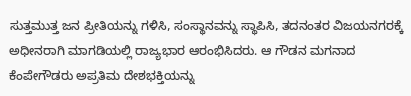ಸುತ್ತಮುತ್ತ ಜನ ಪ್ರೀತಿಯನ್ನು ಗಳಿಸಿ, ಸಂಸ್ಥಾನವನ್ನು ಸ್ಥಾಪಿಸಿ, ತದನಂತರ ವಿಜಯನಗರಕ್ಕೆ ಅಧೀನರಾಗಿ ಮಾಗಡಿಯಲ್ಲಿ ರಾಜ್ಯಭಾರ ಆರಂಭಿಸಿದರು. ಆ ಗೌಡನ ಮಗನಾದ ಕೆಂಪೇಗೌಡರು ಅಪ್ರತಿಮ ದೇಶಭಕ್ತಿಯನ್ನು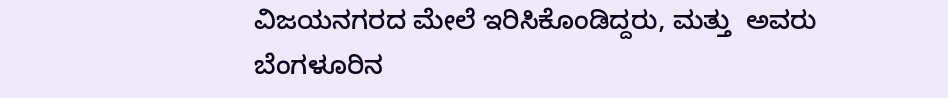ವಿಜಯನಗರದ ಮೇಲೆ ಇರಿಸಿಕೊಂಡಿದ್ದರು, ಮತ್ತು  ಅವರು ಬೆಂಗಳೂರಿನ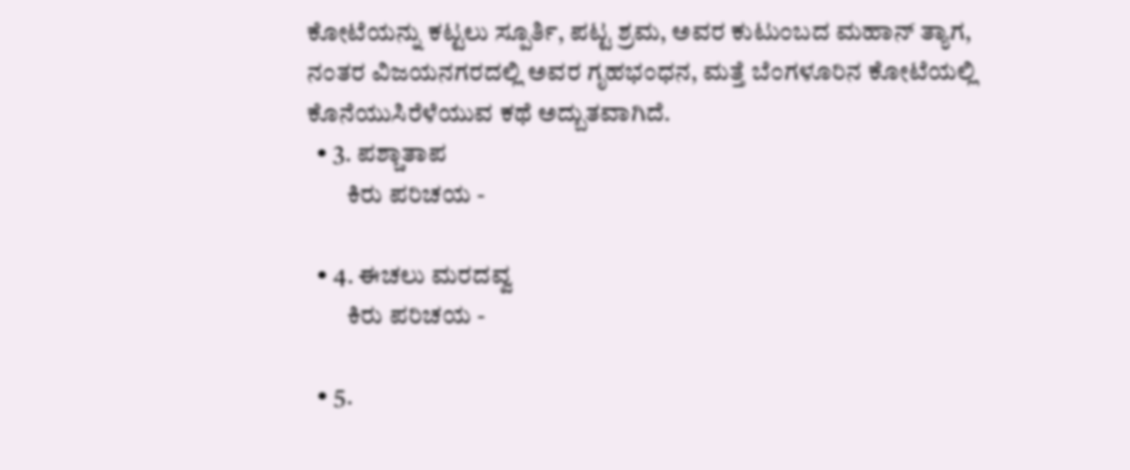ಕೋಟೆಯನ್ನು ಕಟ್ಟಲು ಸ್ಪೂರ್ತಿ, ಪಟ್ಟ ಶ್ರಮ, ಅವರ ಕುಟುಂಬದ ಮಹಾನ್ ತ್ಯಾಗ, ನಂತರ ವಿಜಯನಗರದಲ್ಲಿ ಅವರ ಗೃಹಭಂಧನ, ಮತ್ತೆ ಬೆಂಗಳೂರಿನ ಕೋಟೆಯಲ್ಲಿ ಕೊನೆಯುಸಿರೆಳೆಯುವ ಕಥೆ ಅದ್ಬುತವಾಗಿದೆ.
  • 3. ಪಶ್ಚಾತಾಪ
        ಕಿರು ಪರಿಚಯ -

  • 4. ಈಚಲು ಮರದವ್ವ
        ಕಿರು ಪರಿಚಯ -

  • 5.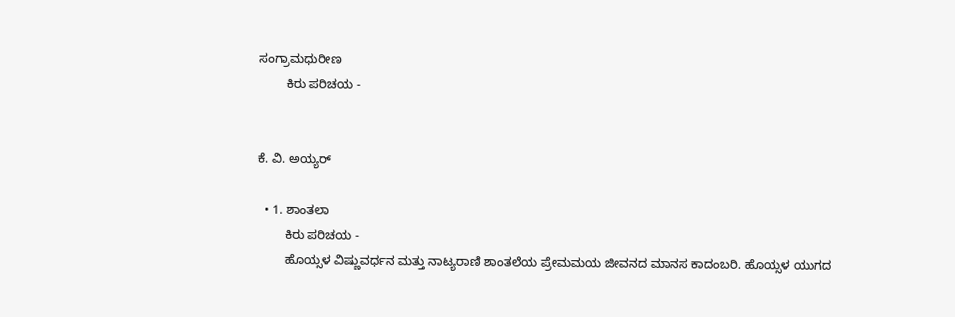ಸಂಗ್ರಾಮಧುರೀಣ
        ಕಿರು ಪರಿಚಯ -


ಕೆ. ವಿ. ಅಯ್ಯರ್

  • 1. ಶಾಂತಲಾ
        ಕಿರು ಪರಿಚಯ -
        ಹೊಯ್ಸಳ ವಿಷ್ಣುವರ್ಧನ ಮತ್ತು ನಾಟ್ಯರಾಣಿ ಶಾಂತಲೆಯ ಪ್ರೇಮಮಯ ಜೀವನದ ಮಾನಸ ಕಾದಂಬರಿ. ಹೊಯ್ಸಳ ಯುಗದ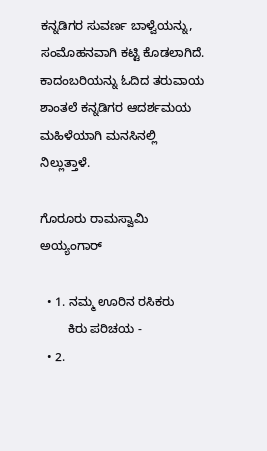ಕನ್ನಡಿಗರ ಸುವರ್ಣ ಬಾಳ್ವೆಯನ್ನು, ಸಂಮೊಹನವಾಗಿ ಕಟ್ಟಿ ಕೊಡಲಾಗಿದೆ. ಕಾದಂಬರಿಯನ್ನು ಓದಿದ ತರುವಾಯ ಶಾಂತಲೆ ಕನ್ನಡಿಗರ ಆದರ್ಶಮಯ ಮಹಿಳೆಯಾಗಿ ಮನಸಿನಲ್ಲಿ ನಿಲ್ಲುತ್ತಾಳೆ.

ಗೊರೂರು ರಾಮಸ್ವಾಮಿ ಅಯ್ಯಂಗಾರ್

  • 1. ನಮ್ಮ ಊರಿನ ರಸಿಕರು
        ಕಿರು ಪರಿಚಯ -
  • 2.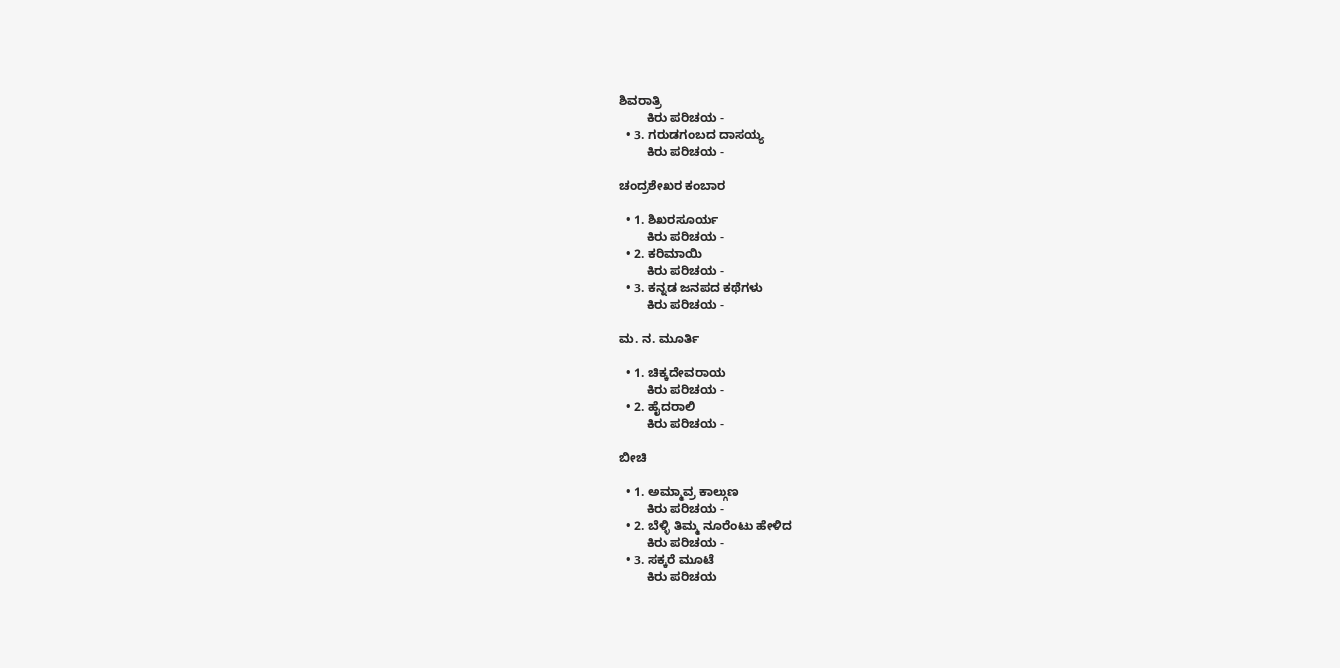ಶಿವರಾತ್ರಿ
        ಕಿರು ಪರಿಚಯ -
  • 3. ಗರುಡಗಂಬದ ದಾಸಯ್ಯ
        ಕಿರು ಪರಿಚಯ -

ಚಂದ್ರಶೇಖರ ಕಂಬಾರ

  • 1. ಶಿಖರಸೂರ್ಯ
        ಕಿರು ಪರಿಚಯ -
  • 2. ಕರಿಮಾಯಿ
        ಕಿರು ಪರಿಚಯ -
  • 3. ಕನ್ನಡ ಜನಪದ ಕಥೆಗಳು
        ಕಿರು ಪರಿಚಯ -

ಮ. ನ. ಮೂರ್ತಿ

  • 1. ಚಿಕ್ಕದೇವರಾಯ
        ಕಿರು ಪರಿಚಯ -
  • 2. ಹೈದರಾಲಿ
        ಕಿರು ಪರಿಚಯ -

ಬೀಚಿ

  • 1. ಅಮ್ಮಾವ್ರ ಕಾಲ್ಗುಣ
        ಕಿರು ಪರಿಚಯ -
  • 2. ಬೆಳ್ಳಿ ತಿಮ್ಮ ನೂರೆಂಟು ಹೇಳಿದ
        ಕಿರು ಪರಿಚಯ -
  • 3. ಸಕ್ಕರೆ ಮೂಟೆ
        ಕಿರು ಪರಿಚಯ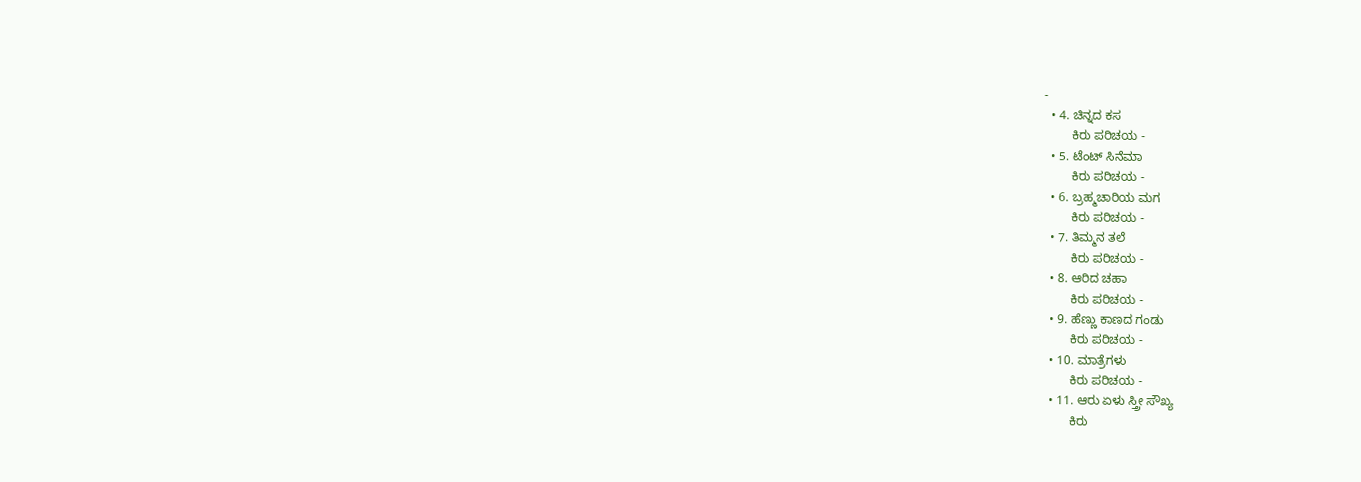-
  • 4. ಚಿನ್ನದ ಕಸ
        ಕಿರು ಪರಿಚಯ -
  • 5. ಟೆಂಟ್ ಸಿನೆಮಾ
        ಕಿರು ಪರಿಚಯ -
  • 6. ಬ್ರಹ್ಮಚಾರಿಯ ಮಗ
        ಕಿರು ಪರಿಚಯ -
  • 7. ತಿಮ್ಮನ ತಲೆ
        ಕಿರು ಪರಿಚಯ -
  • 8. ಆರಿದ ಚಹಾ
        ಕಿರು ಪರಿಚಯ -
  • 9. ಹೆಣ್ಣು ಕಾಣದ ಗಂಡು
        ಕಿರು ಪರಿಚಯ -
  • 10. ಮಾತ್ರೆಗಳು
        ಕಿರು ಪರಿಚಯ -
  • 11. ಆರು ಏಳು ಸ್ತ್ರೀ ಸೌಖ್ಯ
        ಕಿರು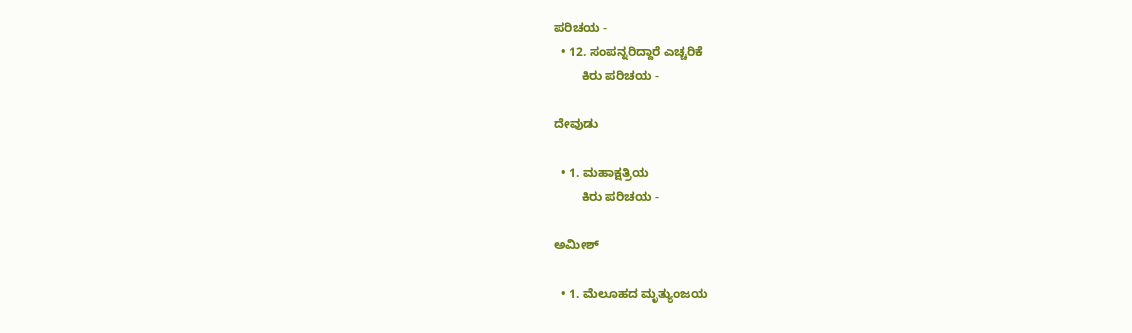ಪರಿಚಯ -
  • 12. ಸಂಪನ್ನರಿದ್ದಾರೆ ಎಚ್ಚರಿಕೆ
        ಕಿರು ಪರಿಚಯ -

ದೇವುಡು

  • 1. ಮಹಾಕ್ಷತ್ರಿಯ
        ಕಿರು ಪರಿಚಯ -

ಅಮೀಶ್

  • 1. ಮೆಲೂಹದ ಮೃತ್ಯುಂಜಯ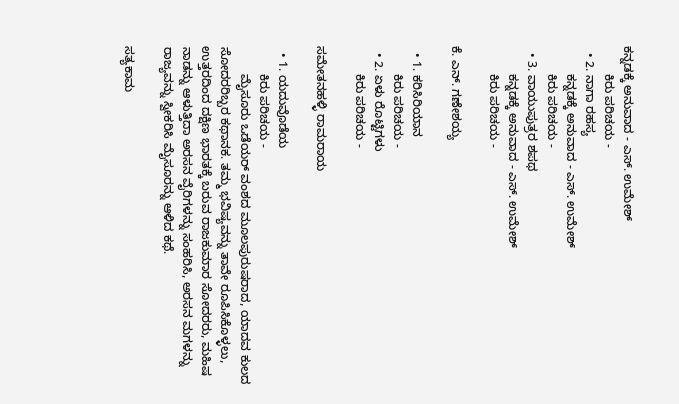ಕನ್ನಡಕ್ಕೆ ಅನುವಾದ - ಎಸ್. ಉಮೇಶ್
        ಕಿರು ಪರಿಚಯ -
  • 2. ನಾಗಾ ರಹಸ್ಯ
        ಕನ್ನಡಕ್ಕೆ ಅನುವಾದ - ಎಸ್. ಉಮೇಶ್
        ಕಿರು ಪರಿಚಯ -
  • 3. ವಾಯುಪುತ್ರರ ಶಪಥ
        ಕನ್ನಡಕ್ಕೆ ಅನುವಾದ - ಎಸ್. ಉಮೇಶ್
        ಕಿರು ಪರಿಚಯ -

ಕೆ. ಎನ್. ಗಣೇಶಯ್ಯ

  • 1. ಕರಿಸಿರಿಯಾನ
        ಕಿರು ಪರಿಚಯ -
  • 2. ಏಳು ರೊಟ್ಟಿಗಳು
        ಕಿರು ಪರಿಚಯ -

ಸಮೇತನಹಳ್ಳಿ ರಾಮರಾಯ

  • 1. ಯದುವೊಡೆಯ
        ಕಿರು ಪರಿಚಯ -
        ಮೈಸೂರು ಒಡೆಯರ್ ವಂಶದ ಮೂಲಪುರುಷರಾದ, ಯಾದವ ಕುಲದ ಸೋದರರಿಬ್ಬರ ಕಥಾನಕ. ತಮ್ಮ ಭವಿಷ್ಯವನ್ನು ತಾವೇ ರೂಪಿಸಿಕೊಳ್ಳಲು, ಉತ್ತರದಿಂದ ದಕ್ಷಿಣ ಭಾರತಕ್ಕೆ ಬರುವ ರಾಜಕುಮಾರ ಸೋದರರು, ಮಹಿಷ ನಾಡನ್ನು ಆಳುತ್ತಿದಾ ಅರಸನ ವೈರಿಗಳನ್ನು ಸಂಹರಿಸಿ, ಅರಸನ ಮಗಳನ್ನು ರಾಜ್ಯವನ್ನು ಸ್ವೀಕರಿಸಿ ಮೈಸೂರನ್ನು ಆಳಿದ ಕಥೆ.

ಸತ್ಯಕಾಮ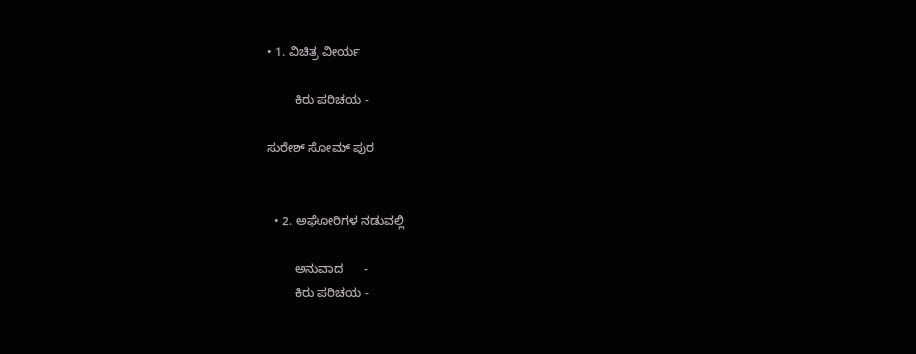• 1. ವಿಚಿತ್ರ ವೀರ್ಯ

        ಕಿರು ಪರಿಚಯ -

ಸುರೇಶ್ ಸೋಮ್ ಪುರ


  • 2. ಅಘೋರಿಗಳ ನಡುವಲ್ಲಿ

        ಅನುವಾದ      -
        ಕಿರು ಪರಿಚಯ -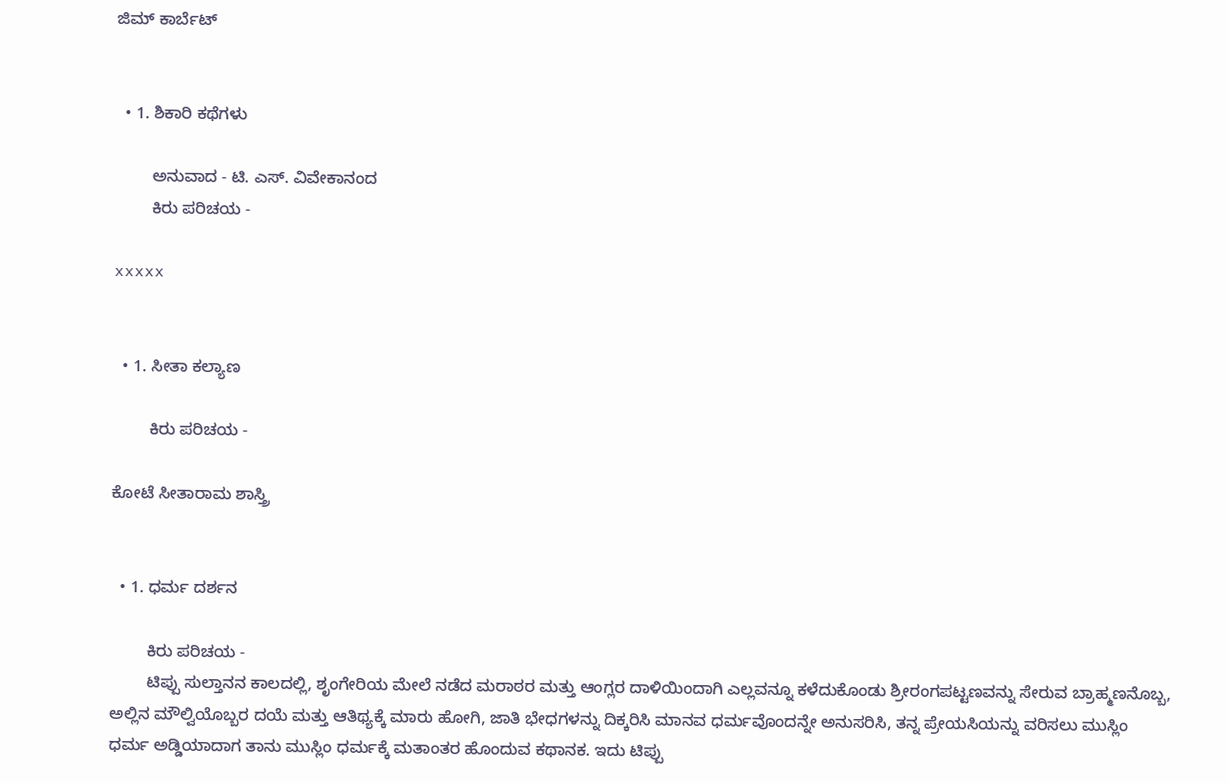ಜಿಮ್ ಕಾರ್ಬೆಟ್


  • 1. ಶಿಕಾರಿ ಕಥೆಗಳು

        ಅನುವಾದ - ಟಿ. ಎಸ್. ವಿವೇಕಾನಂದ
        ಕಿರು ಪರಿಚಯ -

xxxxx


  • 1. ಸೀತಾ ಕಲ್ಯಾಣ

        ಕಿರು ಪರಿಚಯ -

ಕೋಟೆ ಸೀತಾರಾಮ ಶಾಸ್ತ್ರಿ


  • 1. ಧರ್ಮ ದರ್ಶನ

        ಕಿರು ಪರಿಚಯ -
        ಟಿಪ್ಪು ಸುಲ್ತಾನನ ಕಾಲದಲ್ಲಿ, ಶೃಂಗೇರಿಯ ಮೇಲೆ ನಡೆದ ಮರಾಠರ ಮತ್ತು ಆಂಗ್ಲರ ದಾಳಿಯಿಂದಾಗಿ ಎಲ್ಲವನ್ನೂ ಕಳೆದುಕೊಂಡು ಶ್ರೀರಂಗಪಟ್ಟಣವನ್ನು ಸೇರುವ ಬ್ರಾಹ್ಮಣನೊಬ್ಬ, ಅಲ್ಲಿನ ಮೌಲ್ವಿಯೊಬ್ಬರ ದಯೆ ಮತ್ತು ಆತಿಥ್ಯಕ್ಕೆ ಮಾರು ಹೋಗಿ, ಜಾತಿ ಭೇಧಗಳನ್ನು ದಿಕ್ಕರಿಸಿ ಮಾನವ ಧರ್ಮವೊಂದನ್ನೇ ಅನುಸರಿಸಿ, ತನ್ನ ಪ್ರೇಯಸಿಯನ್ನು ವರಿಸಲು ಮುಸ್ಲಿಂ ಧರ್ಮ ಅಡ್ಡಿಯಾದಾಗ ತಾನು ಮುಸ್ಲಿಂ ಧರ್ಮಕ್ಕೆ ಮತಾಂತರ ಹೊಂದುವ ಕಥಾನಕ. ಇದು ಟಿಪ್ಪು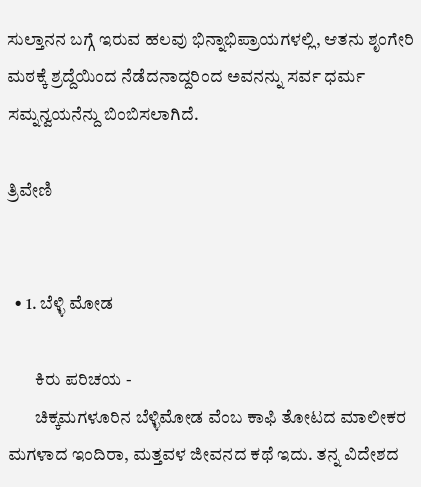ಸುಲ್ತಾನನ ಬಗ್ಗೆ ಇರುವ ಹಲವು ಭಿನ್ನಾಭಿಪ್ರಾಯಗಳಲ್ಲಿ, ಆತನು ಶೃಂಗೇರಿ ಮಠಕ್ಕೆ ಶ್ರದ್ದೆಯಿಂದ ನೆಡೆದನಾದ್ದರಿಂದ ಅವನನ್ನು ಸರ್ವ ಧರ್ಮ ಸಮ್ನನ್ವಯನೆನ್ದು ಬಿಂಬಿಸಲಾಗಿದೆ.

ತ್ರಿವೇಣಿ


  • 1. ಬೆಳ್ಳಿ ಮೋಡ

        ಕಿರು ಪರಿಚಯ -
        ಚಿಕ್ಕಮಗಳೂರಿನ ಬೆಳ್ಳಿಮೋಡ ವೆಂಬ ಕಾಫಿ ತೋಟದ ಮಾಲೀಕರ ಮಗಳಾದ ಇಂದಿರಾ, ಮತ್ತವಳ ಜೀವನದ ಕಥೆ ಇದು. ತನ್ನ ವಿದೇಶದ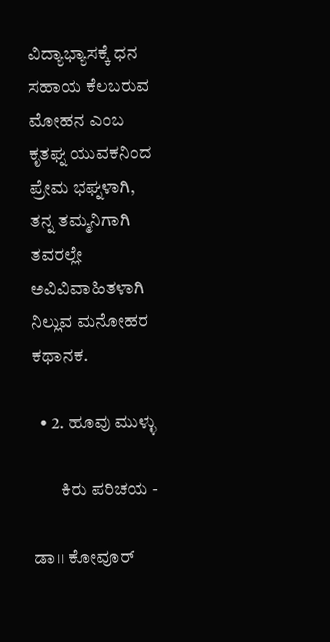ವಿದ್ಯಾಭ್ಯಾಸಕ್ಕೆ ಧನ ಸಹಾಯ ಕೆಲಬರುವ ಮೋಹನ ಎಂಬ ಕೃತಘ್ನ ಯುವಕನಿಂದ ಪ್ರೇಮ ಭಘ್ನಳಾಗಿ, ತನ್ನ ತಮ್ಮನಿಗಾಗಿ ತವರಲ್ಲೇ ಅವಿವಿವಾಹಿತಳಾಗಿ ನಿಲ್ಲುವ ಮನೋಹರ ಕಥಾನಕ.

  • 2. ಹೂವು ಮುಳ್ಳು

        ಕಿರು ಪರಿಚಯ -

ಡಾ।। ಕೋವೂರ್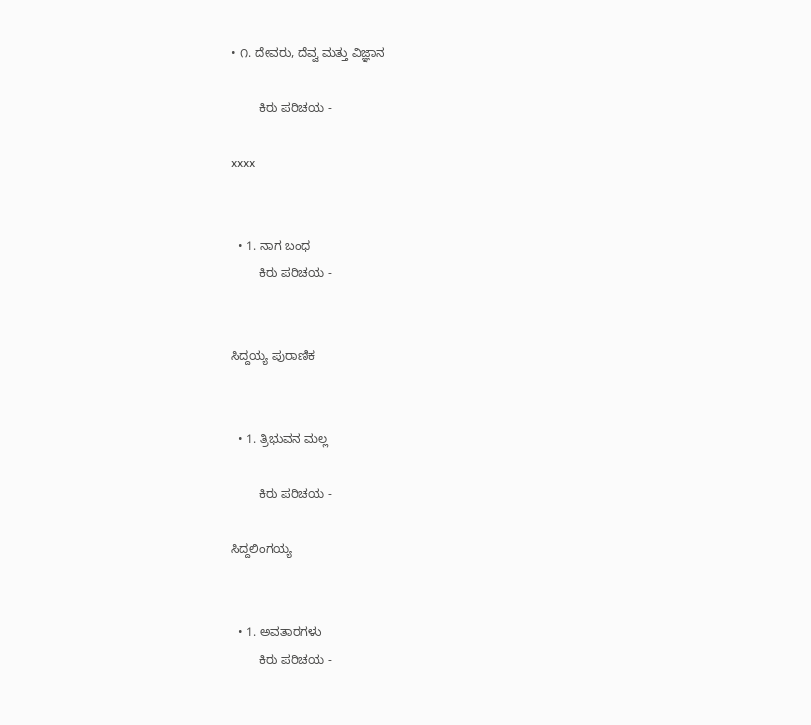• ೧. ದೇವರು, ದೆವ್ವ ಮತ್ತು ವಿಜ್ಞಾನ

        ಕಿರು ಪರಿಚಯ -

xxxx


  • 1. ನಾಗ ಬಂಧ
        ಕಿರು ಪರಿಚಯ -


ಸಿದ್ದಯ್ಯ ಪುರಾಣಿಕ


  • 1. ತ್ರಿಭುವನ ಮಲ್ಲ

        ಕಿರು ಪರಿಚಯ -

ಸಿದ್ದಲಿಂಗಯ್ಯ


  • 1. ಅವತಾರಗಳು
        ಕಿರು ಪರಿಚಯ -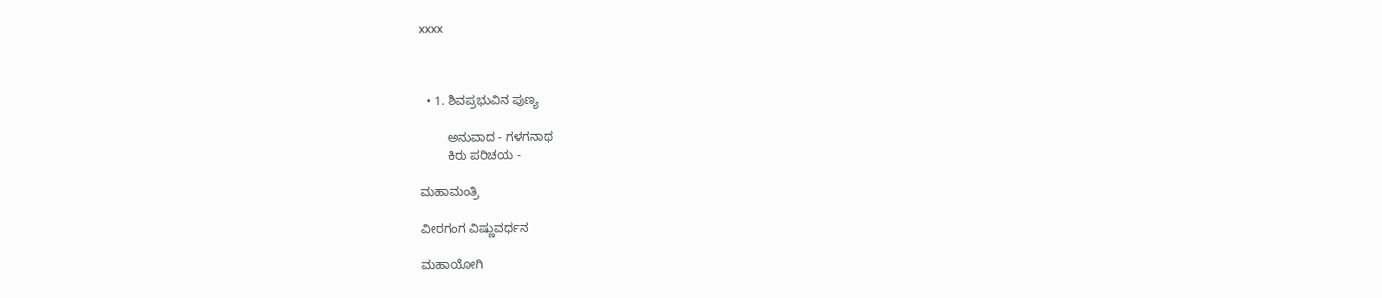xxxx



  • 1. ಶಿವಪ್ರಭುವಿನ ಪುಣ್ಯ

        ಅನುವಾದ - ಗಳಗನಾಥ
        ಕಿರು ಪರಿಚಯ -

ಮಹಾಮಂತ್ರಿ

ವೀರಗಂಗ ವಿಷ್ಣುವರ್ಧನ

ಮಹಾಯೋಗಿ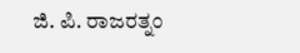ಜಿ. ಪಿ. ರಾಜರತ್ನಂ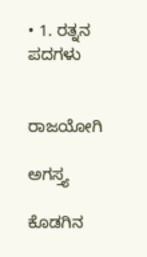• 1. ರತ್ನನ ಪದಗಳು


ರಾಜಯೋಗಿ

ಅಗಸ್ತ್ಯ

ಕೊಡಗಿನ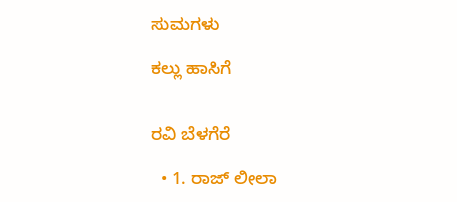ಸುಮಗಳು

ಕಲ್ಲು ಹಾಸಿಗೆ


ರವಿ ಬೆಳಗೆರೆ

  • 1. ರಾಜ್ ಲೀಲಾ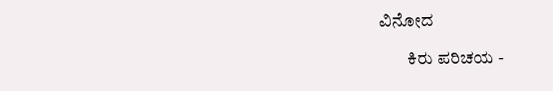ವಿನೋದ

        ಕಿರು ಪರಿಚಯ -